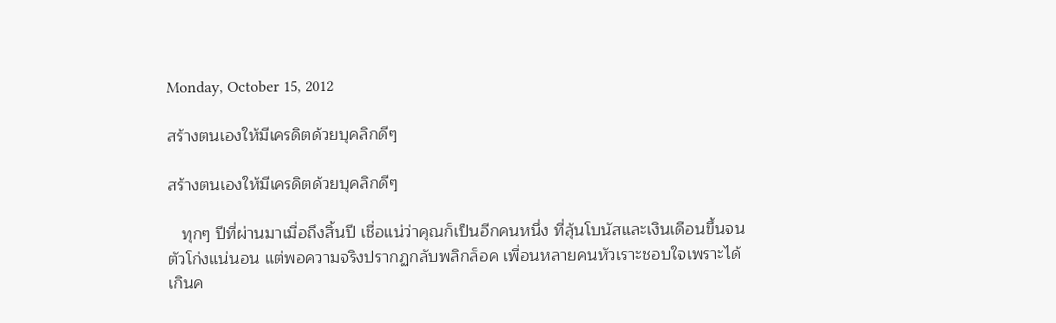Monday, October 15, 2012

สร้างตนเองให้มีเครดิตด้วยบุคลิกดีๆ

สร้างตนเองให้มีเครดิตด้วยบุคลิกดีๆ

   ทุกๆ ปีที่ผ่านมาเมื่อถึงสิ้นปี เชื่อแน่ว่าคุณก็เป็นอีกคนหนึ่ง ที่ลุ้นโบนัสและเงินเดือนขึ้นจนตัวโก่งแน่นอน แต่พอความจริงปรากฏกลับพลิกล็อค เพื่อนหลายคนหัวเราะชอบใจเพราะได้เกินค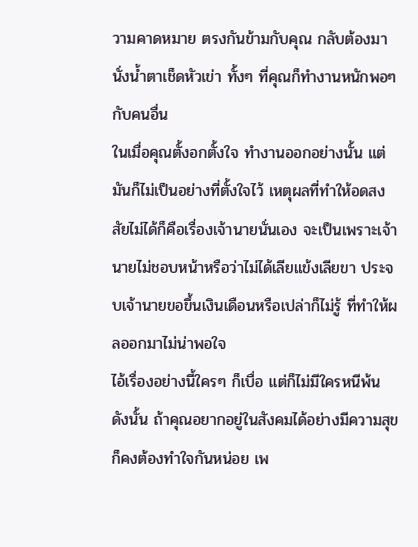วามคาดหมาย ตรงกันข้ามกับคุณ กลับต้องมานั่งน้ำตาเช็ดหัวเข่า ทั้งๆ ที่คุณก็ทำงานหนักพอๆ กับคนอื่น
ในเมื่อคุณตั้งอกตั้งใจ ทำงานออกอย่างนั้น แต่มันก็ไม่เป็นอย่างที่ตั้งใจไว้ เหตุผลที่ทำให้อดสงสัยไม่ได้ก็คือเรื่องเจ้านายนั่นเอง จะเป็นเพราะเจ้านายไม่ชอบหน้าหรือว่าไม่ได้เลียแข้งเลียขา ประจบเจ้านายขอขึ้นเงินเดือนหรือเปล่าก็ไม่รู้ ที่ทำให้ผลออกมาไม่น่าพอใจ
ไอ้เรื่องอย่างนี้ใครๆ ก็เบื่อ แต่ก็ไม่มีใครหนีพ้น ดังนั้น ถ้าคุณอยากอยู่ในสังคมได้อย่างมีความสุข ก็คงต้องทำใจกันหน่อย เพ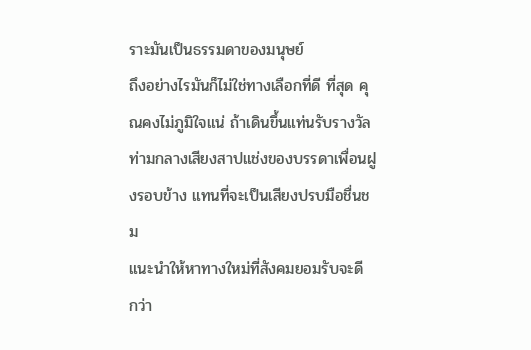ราะมันเป็นธรรมดาของมนุษย์
ถึงอย่างไรมันก็ไม่ใช่ทางเลือกที่ดี ที่สุด คุณคงไม่ภูมิใจแน่ ถ้าเดินขึ้นแท่นรับรางวัล ท่ามกลางเสียงสาปแช่งของบรรดาเพื่อนฝูงรอบข้าง แทนที่จะเป็นเสียงปรบมือชื่นชม
แนะนำให้หาทางใหม่ที่สังคมยอมรับจะดี กว่า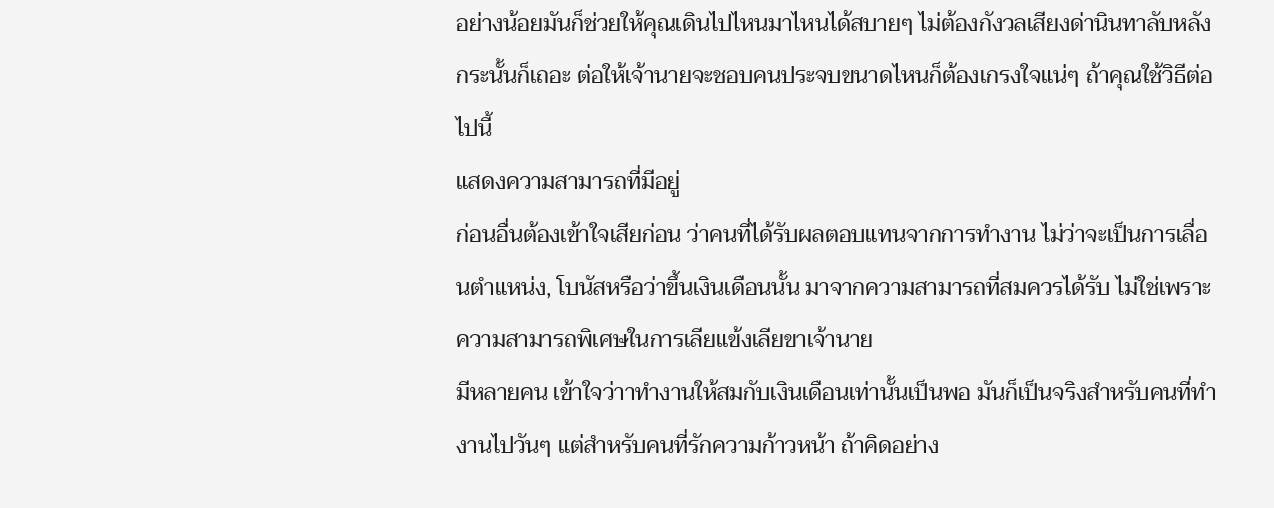อย่างน้อยมันก็ช่วยให้คุณเดินไปไหนมาไหนได้สบายๆ ไม่ต้องกังวลเสียงด่านินทาลับหลัง กระนั้นก็เถอะ ต่อให้เจ้านายจะชอบคนประจบขนาดไหนก็ต้องเกรงใจแน่ๆ ถ้าคุณใช้วิธีต่อไปนี้
แสดงความสามารถที่มีอยู่
ก่อนอื่นต้องเข้าใจเสียก่อน ว่าคนที่ได้รับผลตอบแทนจากการทำงาน ไม่ว่าจะเป็นการเลื่อนตำแหน่ง, โบนัสหรือว่าขึ้นเงินเดือนนั้น มาจากความสามารถที่สมควรได้รับ ไม่ใช่เพราะความสามารถพิเศษในการเลียแข้งเลียขาเจ้านาย
มีหลายคน เข้าใจว่าาทำงานให้สมกับเงินเดือนเท่านั้นเป็นพอ มันก็เป็นจริงสำหรับคนที่ทำงานไปวันๆ แต่สำหรับคนที่รักความก้าวหน้า ถ้าคิดอย่าง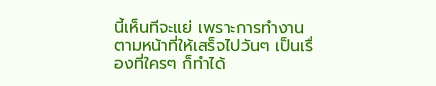นี้เห็นทีจะแย่ เพราะการทำงานตามหน้าที่ให้เสร็จไปวันๆ เป็นเรื่องที่ใครๆ ก็ทำได้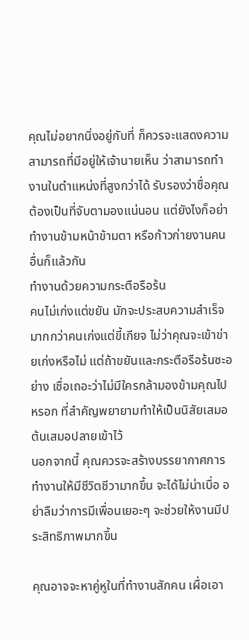คุณไม่อยากนิ่งอยู่กับที่ ก็ควรจะแสดงความสามารถที่มีอยู่ให้เจ้านายเห็น ว่าสามารถทำงานในตำแหน่งที่สูงกว่าได้ รับรองว่าชื่อคุณต้องเป็นที่จับตามองแน่นอน แต่ยังไงก็อย่าทำงานข้ามหน้าข้ามตา หรือก้าวก่ายงานคนอื่นก็แล้วกัน
ทำงานด้วยความกระตือรือร้น
คนไม่เก่งแต่ขยัน มักจะประสบความสำเร็จมากกว่าคนเก่งแต่ขี้เกียจ ไม่ว่าคุณจะเข้าข่ายเก่งหรือไม่ แต่ถ้าขยันและกระตือรือร้นซะอย่าง เชื่อเถอะว่าไม่มีใครกล้ามองข้ามคุณไปหรอก ที่สำคัญพยายามทำให้เป็นนิสัยเสมอต้นเสมอปลายเข้าไว้
นอกจากนี้ คุณควรจะสร้างบรรยากาศการทำงานให้มีชีวิตชีวามากขึ้น จะได้ไม่น่าเบื่อ อย่าลืมว่าการมีเพื่อนเยอะๆ จะช่วยให้งานมีประสิทธิภาพมากขึ้น

คุณอาจจะหาคู่หูในที่ทำงานสักคน เผื่อเอา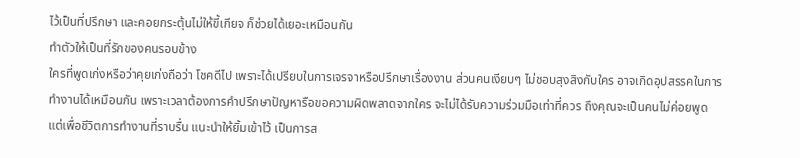ไว้เป็นที่ปรึกษา และคอยกระตุ้นไม่ให้ขี้เกียจ ก็ช่วยได้เยอะเหมือนกัน
ทำตัวให้เป็นที่รักของคนรอบข้าง
ใครที่พูดเก่งหรือว่าคุยเก่งถือว่า โชคดีไป เพราะได้เปรียบในการเจรจาหรือปรึกษาเรื่องงาน ส่วนคนเงียบๆ ไม่ชอบสุงสิงกับใคร อาจเกิดอุปสรรคในการทำงานได้เหมือนกัน เพราะเวลาต้องการคำปรึกษาปัญหารือขอความผิดพลาดจากใคร จะไม่ได้รับความร่วมมือเท่าที่ควร ถึงคุณจะเป็นคนไม่ค่อยพูด แต่เพื่อชีวิตการทำงานที่ราบรื่น แนะนำให้ยิ้มเข้าไว้ เป็นการส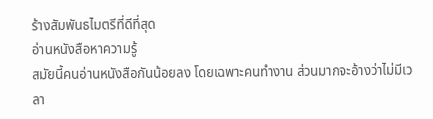ร้างสัมพันธไมตรีที่ดีที่สุด
อ่านหนังสือหาความรู้
สมัยนี้คนอ่านหนังสือกันน้อยลง โดยเฉพาะคนทำงาน ส่วนมากจะอ้างว่าไม่มีเวลา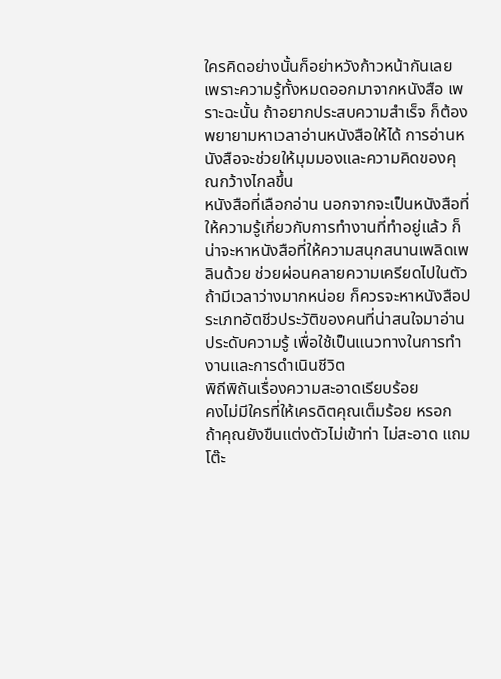ใครคิดอย่างนั้นก็อย่าหวังก้าวหน้ากันเลย เพราะความรู้ทั้งหมดออกมาจากหนังสือ เพราะฉะนั้น ถ้าอยากประสบความสำเร็จ ก็ต้องพยายามหาเวลาอ่านหนังสือให้ได้ การอ่านหนังสือจะช่วยให้มุมมองและความคิดของคุณกว้างไกลขึ้น
หนังสือที่เลือกอ่าน นอกจากจะเป็นหนังสือที่ให้ความรู้เกี่ยวกับการทำงานที่ทำอยู่แล้ว ก็น่าจะหาหนังสือที่ให้ความสนุกสนานเพลิดเพลินด้วย ช่วยผ่อนคลายความเครียดไปในตัว ถ้ามีเวลาว่างมากหน่อย ก็ควรจะหาหนังสือประเภทอัตชีวประวัติของคนที่น่าสนใจมาอ่านประดับความรู้ เพื่อใช้เป็นแนวทางในการทำงานและการดำเนินชีวิต
พิถีพิถันเรื่องความสะอาดเรียบร้อย
คงไม่มีใครที่ให้เครดิตคุณเต็มร้อย หรอก ถ้าคุณยังขืนแต่งตัวไม่เข้าท่า ไม่สะอาด แถมโต๊ะ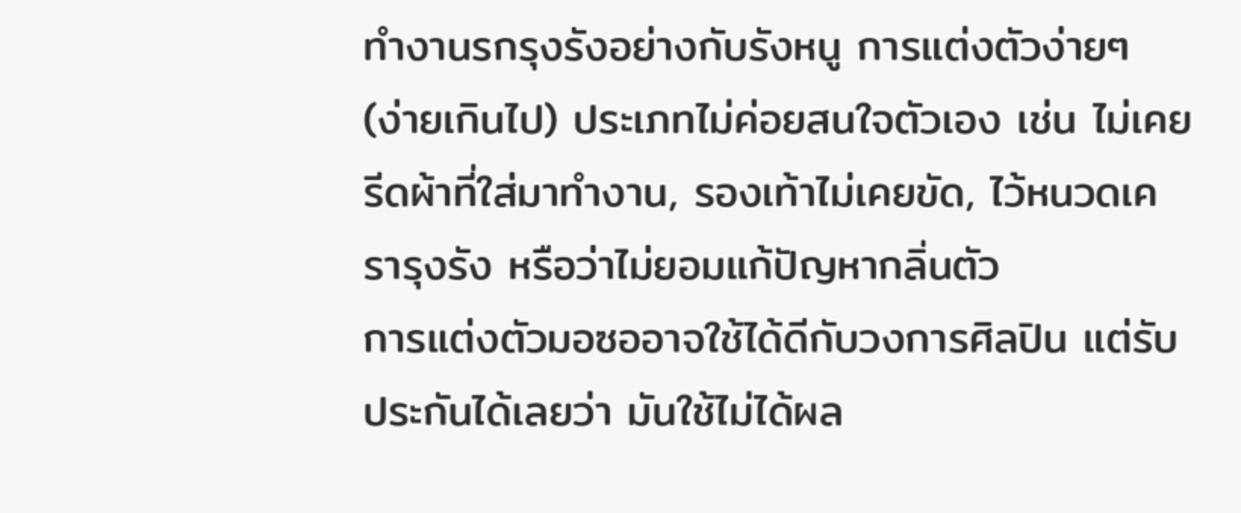ทำงานรกรุงรังอย่างกับรังหนู การแต่งตัวง่ายๆ (ง่ายเกินไป) ประเภทไม่ค่อยสนใจตัวเอง เช่น ไม่เคยรีดผ้าที่ใส่มาทำงาน, รองเท้าไม่เคยขัด, ไว้หนวดเครารุงรัง หรือว่าไม่ยอมแก้ปัญหากลิ่นตัว
การแต่งตัวมอซออาจใช้ได้ดีกับวงการศิลปิน แต่รับประกันได้เลยว่า มันใช้ไม่ได้ผล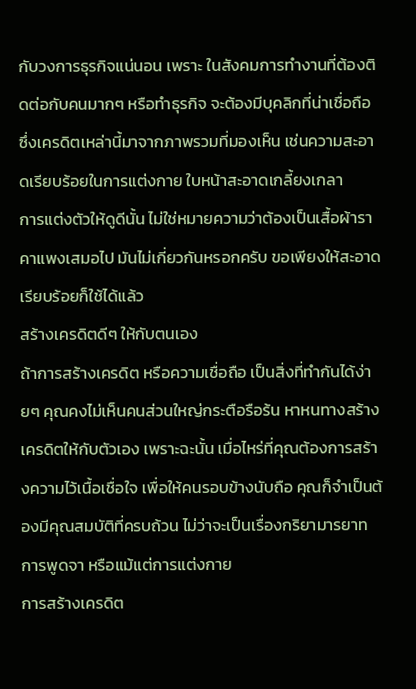กับวงการธุรกิจแน่นอน เพราะ ในสังคมการทำงานที่ต้องติดต่อกับคนมากๆ หรือทำธุรกิจ จะต้องมีบุคลิกที่น่าเชื่อถือ ซึ่งเครดิตเหล่านี้มาจากภาพรวมที่มองเห็น เช่นความสะอาดเรียบร้อยในการแต่งกาย ใบหน้าสะอาดเกลี้ยงเกลา
การแต่งตัวให้ดูดีนั้น ไม่ใช่หมายความว่าต้องเป็นเสื้อผ้าราคาแพงเสมอไป มันไม่เกี่ยวกันหรอกครับ ขอเพียงให้สะอาดเรียบร้อยก็ใช้ได้แล้ว
สร้างเครดิตดีๆ ให้กับตนเอง
ถ้าการสร้างเครดิต หรือความเชื่อถือ เป็นสิ่งที่ทำกันได้ง่ายๆ คุณคงไม่เห็นคนส่วนใหญ่กระตือรือร้น หาหนทางสร้างเครดิตให้กับตัวเอง เพราะฉะนั้น เมื่อไหร่ที่คุณต้องการสร้างความไว้เนื้อเชื่อใจ เพื่อให้คนรอบข้างนับถือ คุณก็จำเป็นต้องมีคุณสมบัติที่ครบถ้วน ไม่ว่าจะเป็นเรื่องกริยามารยาท การพูดจา หรือแม้แต่การแต่งกาย
การสร้างเครดิต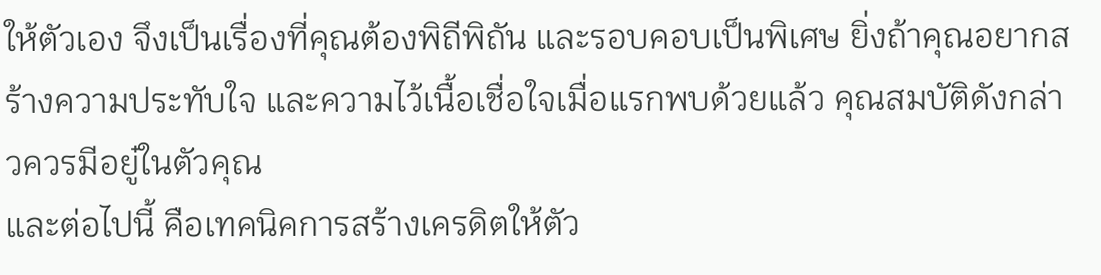ให้ตัวเอง จึงเป็นเรื่องที่คุณต้องพิถีพิถัน และรอบคอบเป็นพิเศษ ยิ่งถ้าคุณอยากสร้างความประทับใจ และความไว้เนื้อเชื่อใจเมื่อแรกพบด้วยแล้ว คุณสมบัติดังกล่าวควรมีอยู๋ในตัวคุณ
และต่อไปนี้ คือเทคนิคการสร้างเครดิตให้ตัว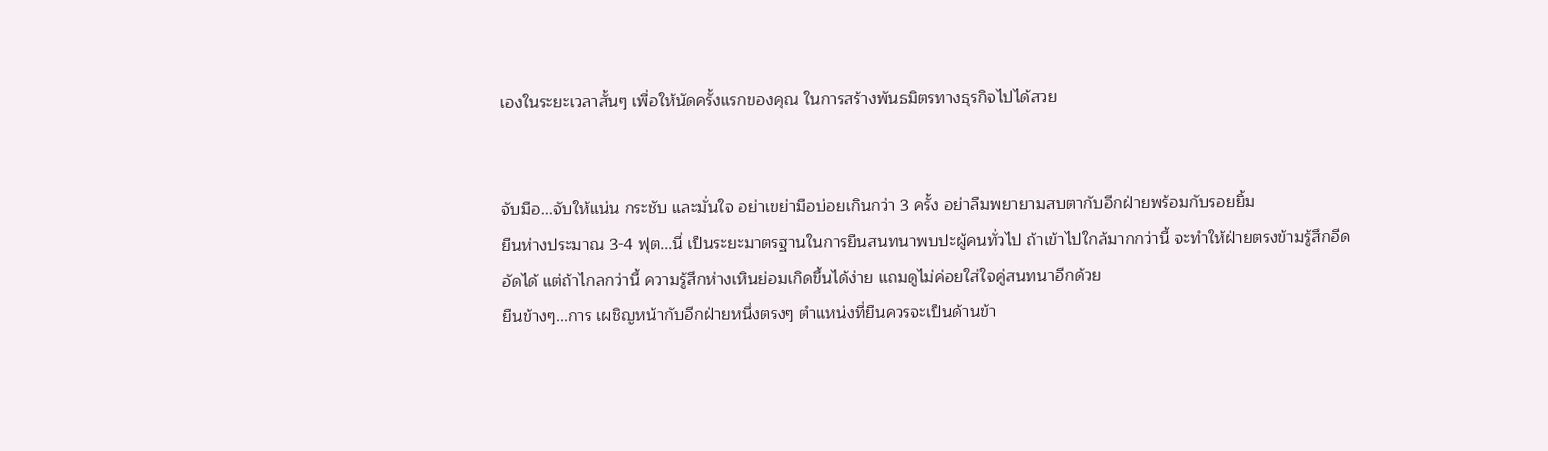เองในระยะเวลาสั้นๆ เพื่อให้นัดครั้งแรกของคุณ ในการสร้างพันธมิตรทางธุรกิจไปได้สวย


จับมือ...จับให้แน่น กระชับ และมั่นใจ อย่าเขย่ามือบ่อยเกินกว่า 3 ครั้ง อย่าลืมพยายามสบตากับอีกฝ่ายพร้อมกับรอยยิ้ม
ยืนห่างประมาณ 3-4 ฟุต...นี่ เป็นระยะมาตรฐานในการยืนสนทนาพบปะผู้คนทั่วไป ถ้าเข้าไปใกล้มากกว่านี้ จะทำให้ฝ่ายตรงข้ามรู้สึกอีดอัดได้ แต่ถ้าไกลกว่านี้ ความรู้สึกห่างเหินย่อมเกิดขึ้นได้ง่าย แถมดูไม่ค่อยใส่ใจคู่สนทนาอีกด้วย
ยืนข้างๆ...การ เผชิญหน้ากับอีกฝ่ายหนึ่งตรงๆ ตำแหน่งที่ยืนควรจะเป็นด้านข้า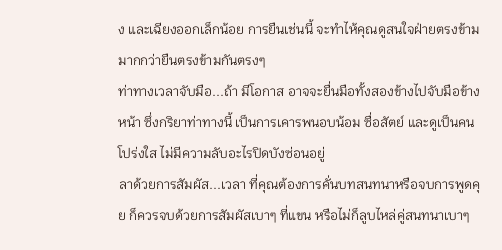ง และเฉียงออกเล็กน้อย การยืนเช่นนี้ จะทำไห้คุณดูสนใจฝ่ายตรงข้าม มากกว่ายืนตรงข้ามกันตรงๆ
ท่าทางเวลาจับมือ...ถ้า มีโอกาส อาจจะยื่นมือทั้งสองข้างไปจับมือข้างหน้า ซึ่งกริยาท่าทางนี้ เป็นการเคารพนอบน้อม ซื่อสัตย์ และดูเป็นคนโปร่งใส ไม่มีความลับอะไรปิดบังซ่อนอยู่
ลาด้วยการสัมผัส...เวลา ที่คุณต้องการคั่นบทสนทนาหรือจบการพูดคุย ก็ควรจบด้วยการสัมผัสเบาๆ ที่แขน หรือไม่ก็ลูบไหล่คู่สนทนาเบาๆ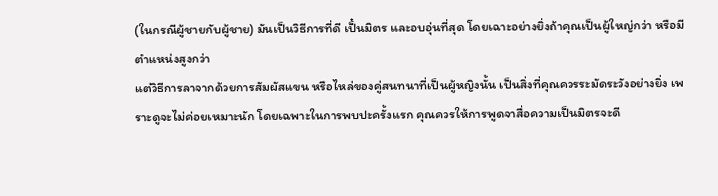(ในกรณีผู้ชายกับผู้ชาย) มันเป็นวิธีการที่ดี เป็๋นมิตร และอบอุ่นที่สุด โดยเฉาะอย่างยิ่งถ้าคุณเป็นผู้ใหญ่กว่า หรือมีตำแหน่งสูงกว่า
แต่วิธีการลาจากด้วยการสัมผัสแขน หรือไหล่ของคู่สนทนาที่เป็นผู้หญิงนั้น เป็นสิ่งที่คุณควรระมัดระวังอย่างยิ่ง เพราะดูจะไม่ค่อยเหมาะนัก โดยเฉพาะในการพบปะครั้งแรก คุณควรให้การพูดจาสื่อความเป็นมิตรจะดี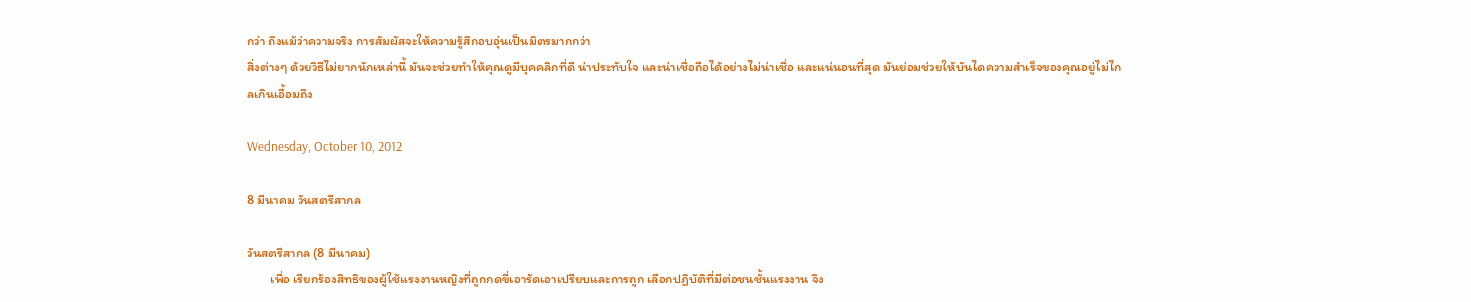กว่า ถึงแม้ว่าความจริง การสัมผัสจะให้ความรู้สึกอบอุ่นเป็นมิตรมากกว่า
สิ่งต่างๆ ด้วยวิธีไม่ยากนักเหล่านี้ มันจะช่วยทำให้คุณดูมีบุคคลิกที่ดี น่าประทับใจ และน่าเชื่อถือได้อย่างไม่น่าเชื่อ และแน่นอนที่สุด มันย่อมช่วยให้บันไดความสำเร็จของคุณอยู่ไม่ไกลเกินเอื้อมถึง

Wednesday, October 10, 2012

8 มีนาคม วันสตรีสากล

วันสตรีสากล (8 มีนาคม)
        เพื่อ เรียกร้องสิทธิของผู้ใช้แรงงานหญิงที่ถูกกดขี่เอารัดเอาเปรียบและการถูก เลือกปฏิบัติที่มีต่อชนชั้นแรงงาน จึง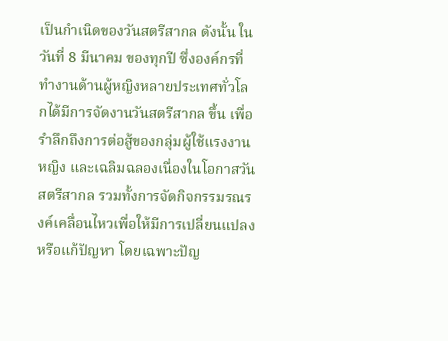เป็นกำเนิดของวันสตรีสากล ดังนั้น ในวันที่ 8 มีนาคม ของทุกปี ซึ่งองค์กรที่ทำงานด้านผู้หญิงหลายประเทศทั่วโลกได้มีการจัดงานวันสตรีสากล ขึ้น เพื่อรำลึกถึงการต่อสู้ของกลุ่มผู้ใช้แรงงานหญิง และเฉลิมฉลองเนื่องในโอกาสวันสตรีสากล รวมทั้งการจัดกิจกรรมรณรงค์เคลื่อนไหวเพื่อให้มีการเปลี่ยนแปลง หรือแก้ปัญหา โดยเฉพาะปัญ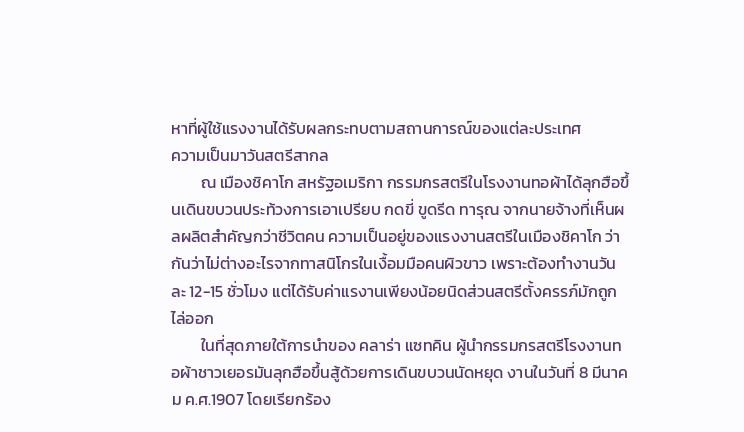หาที่ผู้ใช้แรงงานได้รับผลกระทบตามสถานการณ์ของแต่ละประเทศ
ความเป็นมาวันสตรีสากล
        ณ เมืองชิคาโก สหรัฐอเมริกา กรรมกรสตรีในโรงงานทอผ้าได้ลุกฮือขึ้นเดินขบวนประท้วงการเอาเปรียบ กดขี่ ขูดรีด ทารุณ จากนายจ้างที่เห็นผลผลิตสำคัญกว่าชีวิตคน ความเป็นอยู่ของแรงงานสตรีในเมืองชิคาโก ว่ากันว่าไม่ต่างอะไรจากทาสนิโกรในเงื้อมมือคนผิวขาว เพราะต้องทำงานวันละ 12-15 ชั่วโมง แต่ได้รับค่าแรงานเพียงน้อยนิดส่วนสตรีตั้งครรภ์มักถูกไล่ออก
        ในที่สุดภายใต้การนำของ คลาร่า แซทคิน ผู้นำกรรมกรสตรีโรงงานทอผ้าชาวเยอรมันลุกฮือขึ้นสู้ด้วยการเดินขบวนนัดหยุด งานในวันที่ 8 มีนาคม ค.ศ.1907 โดยเรียกร้อง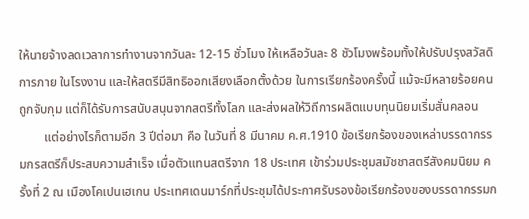ให้นายจ้างลดเวลาการทำงานจากวันละ 12-15 ชั่วโมง ให้เหลือวันละ 8 ชัวโมงพร้อมทั้งให้ปรับปรุงสวัสดิการภาย ในโรงงาน และให้สตรีมีสิทธิออกเสียงเลือกตั้งด้วย ในการเรียกร้องครั้งนี้ แม้จะมีหลายร้อยคนถูกจับกุม แต่ก็ได้รับการสนับสนุนจากสตรีทั้งโลก และส่งผลให้วิถีการผลิตแบบทุนนิยมเริ่มสั่นคลอน
        แต่อย่างไรก็ตามอีก 3 ปีต่อมา คือ ในวันที่ 8 มีนาคม ค.ศ.1910 ข้อเรียกร้องของเหล่าบรรดากรรมกรสตรีก็ประสบความสำเร็จ เมื่อตัวแทนสตรีจาก 18 ประเทศ เข้าร่วมประชุมสมัชชาสตรีสังคมนิยม ครั้งที่ 2 ณ เมืองโคเปนเฮเกน ประเทศเดนมาร์กที่ประชุมได้ประกาศรับรองข้อเรียกร้องของบรรดากรรมก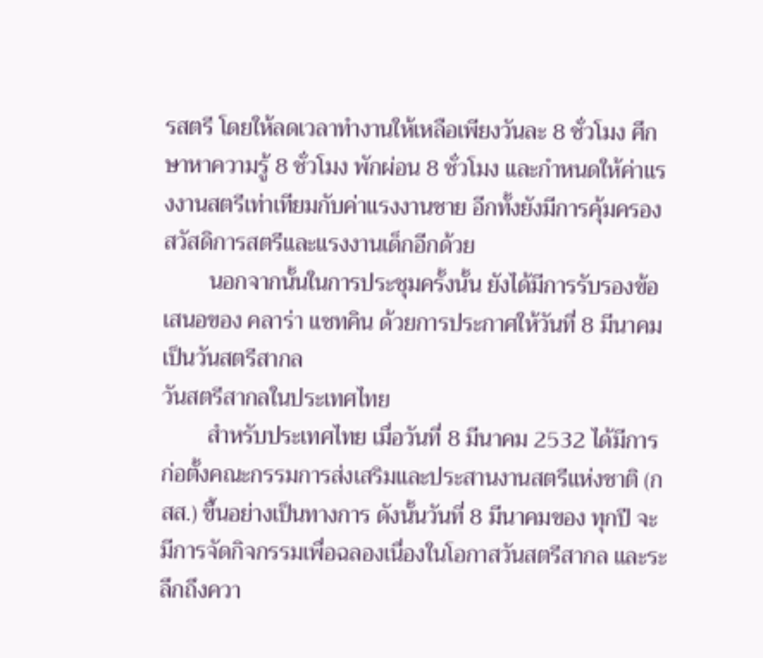รสตรี โดยให้ลดเวลาทำงานให้เหลือเพียงวันละ 8 ชั่วโมง ศึกษาหาความรู้ 8 ชั่วโมง พักผ่อน 8 ชั่วโมง และกำหนดให้ค่าแรงงานสตรีเท่าเทียมกับค่าแรงงานชาย อีกทั้งยังมีการคุ้มครองสวัสดิการสตรีและแรงงานเด็กอีกด้วย
        นอกจากนั้นในการประชุมครั้งนั้น ยังได้มีการรับรองข้อเสนอของ คลาร่า แซทคิน ด้วยการประกาศให้วันที่ 8 มีนาคม เป็นวันสตรีสากล
วันสตรีสากลในประเทศไทย
        สำหรับประเทศไทย เมื่อวันที่ 8 มีนาคม 2532 ได้มีการก่อตั้งคณะกรรมการส่งเสริมและประสานงานสตรีแห่งชาติ (กสส.) ขึ้นอย่างเป็นทางการ ดังนั้นวันที่ 8 มีนาคมของ ทุกปี จะมีการจัดกิจกรรมเพื่อฉลองเนื่องในโอกาสวันสตรีสากล และระลึกถึงควา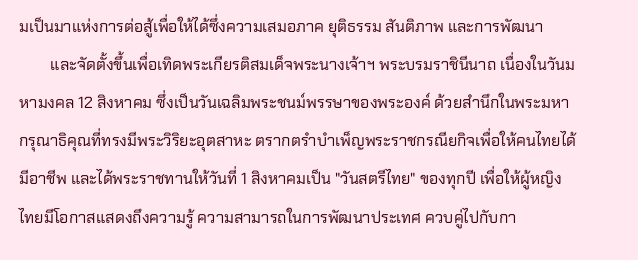มเป็นมาแห่งการต่อสู้เพื่อให้ได้ซึ่งความเสมอภาค ยุติธรรม สันติภาพ และการพัฒนา
        และจัดตั้งขึ้นเพื่อเทิดพระเกียรติสมเด็จพระนางเจ้าฯ พระบรมราชินีนาถ เนื่องในวันมหามงคล 12 สิงหาคม ซึ่งเป็นวันเฉลิมพระชนม์พรรษาของพระองค์ ด้วยสำนึกในพระมหากรุณาธิคุณที่ทรงมีพระวิริยะอุตสาหะ ตรากตรำบำเพ็ญพระราชกรณียกิจเพื่อให้คนไทยได้มีอาชีพ และได้พระราชทานให้วันที่ 1 สิงหาคมเป็น "วันสตรีไทย" ของทุกปี เพื่อให้ผู้หญิงไทยมีโอกาสแสดงถึงความรู้ ความสามารถในการพัฒนาประเทศ ควบคู่ไปกับกา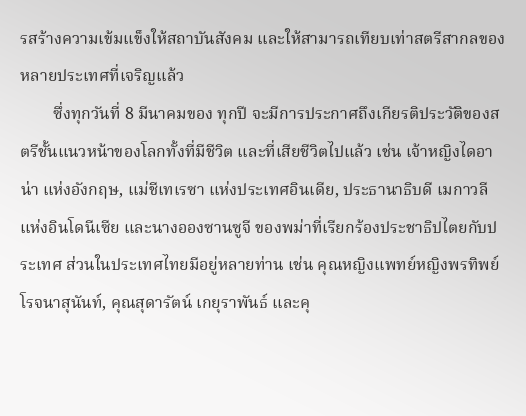รสร้างความเข้มแข็งให้สถาบันสังคม และให้สามารถเทียบเท่าสตรีสากลของหลายประเทศที่เจริญแล้ว
        ซึ่งทุกวันที่ 8 มีนาคมของ ทุกปี จะมีการประกาศถึงเกียรติประวัติของสตรีชั้นแนวหน้าของโลกทั้งที่มีชีวิต และที่เสียชีวิตไปแล้ว เช่น เจ้าหญิงไดอาน่า แห่งอังกฤษ, แม่ชีเทเรซา แห่งประเทศอินเดีย, ประธานาธิบดี เมกาวลี แห่งอินโดนีเซีย และนางอองซานซูจี ของพม่าที่เรียกร้องประชาธิปไตยกับประเทศ ส่วนในประเทศไทยมีอยู่หลายท่าน เช่น คุณหญิงแพทย์หญิงพรทิพย์ โรจนาสุนันท์, คุณสุดารัตน์ เกยุราพันธ์ และคุ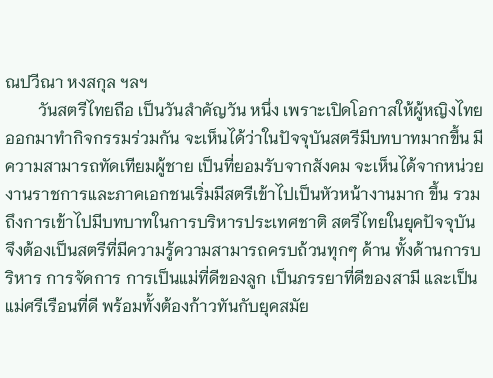ณปวีณา หงสกุล ฯลฯ
        วันสตรีไทยถือ เป็นวันสำคัญวัน หนึ่ง เพราะเปิดโอกาสให้ผู้หญิงไทยออกมาทำกิจกรรมร่วมกัน จะเห็นได้ว่าในปัจจุบันสตรีมีบทบาทมากขึ้น มีความสามารถทัดเทียมผู้ชาย เป็นที่ยอมรับจากสังคม จะเห็นได้จากหน่วยงานราชการและภาคเอกชนเริ่มมีสตรีเข้าไปเป็นหัวหน้างานมาก ขึ้น รวมถึงการเข้าไปมีบทบาทในการบริหารประเทศชาติ สตรีไทยในยุคปัจจุบัน จึงต้องเป็นสตรีที่มีความรู้ความสามารถครบถ้วนทุกๆ ด้าน ทั้งด้านการบริหาร การจัดการ การเป็นแม่ที่ดีของลูก เป็นภรรยาที่ดีของสามี และเป็นแม่ศรีเรือนที่ดี พร้อมทั้งต้องก้าวทันกับยุคสมัย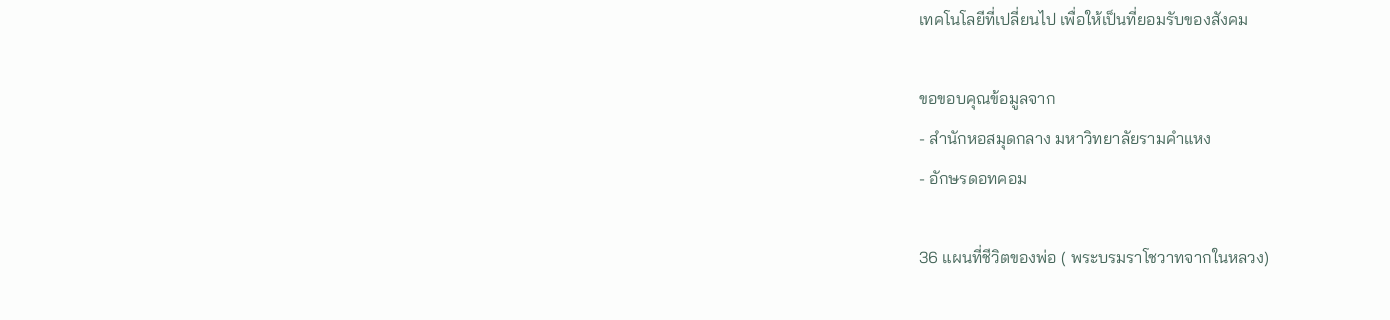เทคโนโลยีที่เปลี่ยนไป เพื่อให้เป็นที่ยอมรับของสังคม

ขอขอบคุณข้อมูลจาก
- สำนักหอสมุดกลาง มหาวิทยาลัยรามคำแหง
- อักษรดอทคอม

36 แผนที่ชีวิตของพ่อ ( พระบรมราโชวาทจากในหลวง)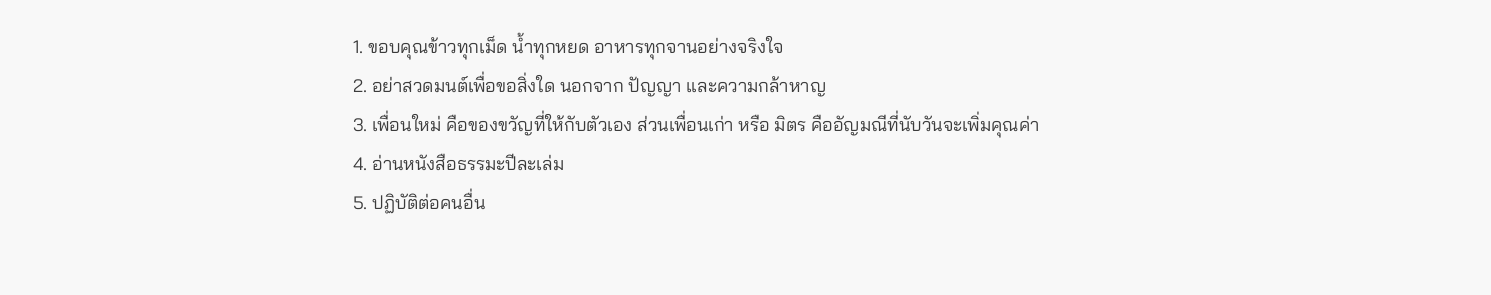1. ขอบคุณข้าวทุกเม็ด น้ำทุกหยด อาหารทุกจานอย่างจริงใจ
2. อย่าสวดมนต์เพื่อขอสิ่งใด นอกจาก ปัญญา และความกล้าหาญ
3. เพื่อนใหม่ คือของขวัญที่ให้กับตัวเอง ส่วนเพื่อนเก่า หรือ มิตร คืออัญมณีที่นับวันจะเพิ่มคุณค่า
4. อ่านหนังสือธรรมะปีละเล่ม
5. ปฏิบัติต่อคนอื่น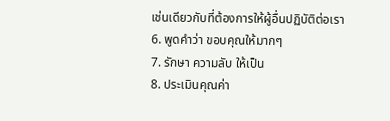เช่นเดียวกับที่ต้องการให้ผู้อื่นปฏิบัติต่อเรา
6. พูดคำว่า ขอบคุณให้มากๆ
7. รักษา ความลับ ให้เป็น
8. ประเมินคุณค่า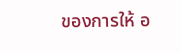ของการให้ อ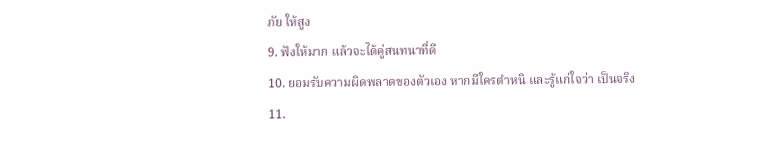ภัย ให้สูง
9. ฟังให้มาก แล้วจะได้คู่สนทนาที่ดี
10. ยอมรับความผิดพลาดของตัวเอง หากมีใครตำหนิ และรู้แก่ใจว่า เป็นจริง
11.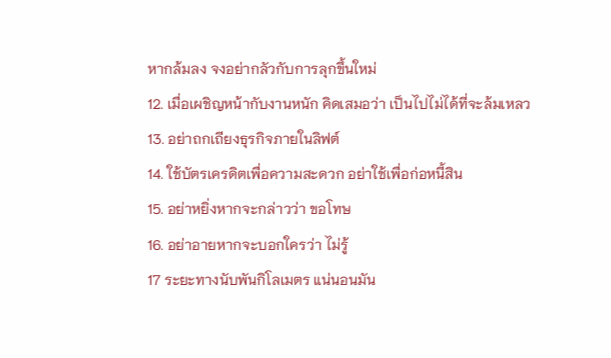หากล้มลง จงอย่ากลัวกับการลุกขึ้นใหม่
12. เมื่อเผชิญหน้ากับงานหนัก คิดเสมอว่า เป็นไปไม่ได้ที่จะล้มเหลว
13. อย่าถกเถียงธุรกิจภายในลิฟต์
14. ใช้บัตรเครดิตเพื่อความสะดวก อย่าใช้เพื่อก่อหนี้สิน
15. อย่าหยิ่งหากจะกล่าวว่า ขอโทษ
16. อย่าอายหากจะบอกใครว่า ไม่รู้
17 ระยะทางนับพันกิโลเมตร แน่นอนมัน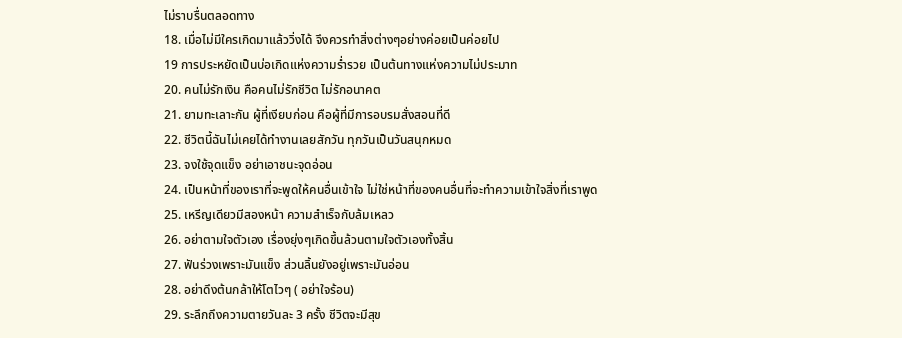ไม่ราบรื่นตลอดทาง
18. เมื่อไม่มีใครเกิดมาแล้ววิ่งได้ จึงควรทำสิ่งต่างๆอย่างค่อยเป็นค่อยไป
19 การประหยัดเป็นบ่อเกิดแห่งความร่ำรวย เป็นต้นทางแห่งความไม่ประมาท
20. คนไม่รักเงิน คือคนไม่รักชีวิต ไม่รักอนาคต
21. ยามทะเลาะกัน ผู้ที่เงียบก่อน คือผู้ที่มีการอบรมสั่งสอนที่ดี
22. ชีวิตนี้ฉันไม่เคยได้ทำงานเลยสักวัน ทุกวันเป็นวันสนุกหมด
23. จงใช้จุดแข็ง อย่าเอาชนะจุดอ่อน
24. เป็นหน้าที่ของเราที่จะพูดให้คนอื่นเข้าใจ ไม่ใช่หน้าที่ของคนอื่นที่จะทำความเข้าใจสิ่งที่เราพูด
25. เหรีญเดียวมีสองหน้า ความสำเร็จกับล้มเหลว
26. อย่าตามใจตัวเอง เรื่องยุ่งๆเกิดขึ้นล้วนตามใจตัวเองทั้งสิ้น
27. ฟันร่วงเพราะมันแข็ง ส่วนลิ้นยังอยู่เพราะมันอ่อน
28. อย่าดึงต้นกล้าให้โตไวๆ ( อย่าใจร้อน)
29. ระลึกถึงความตายวันละ 3 ครั้ง ชีวิตจะมีสุข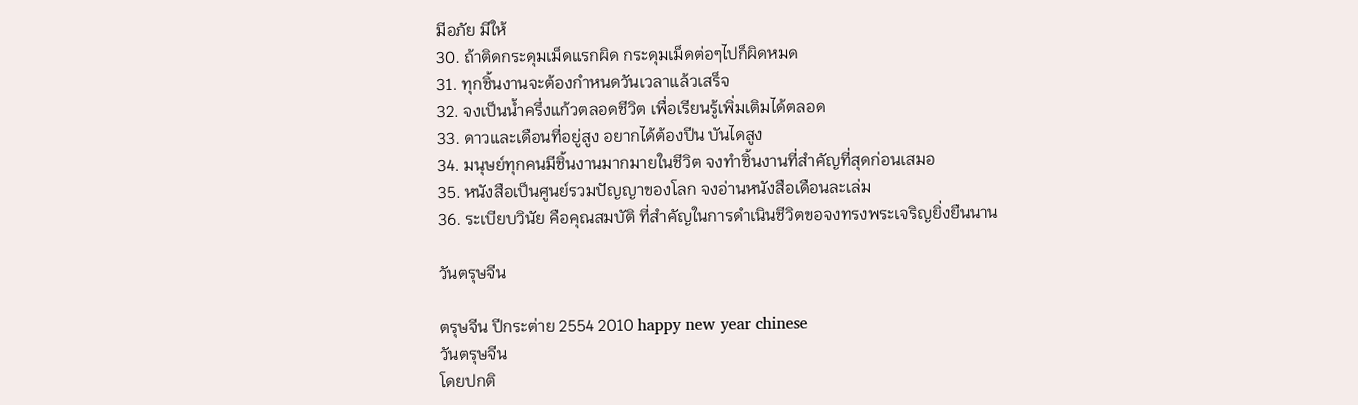มีอภัย มีให้
30. ถ้าติดกระดุมเม็ดแรกผิด กระดุมเม็ดต่อๆไปก็ผิดหมด
31. ทุกชิ้นงานจะต้องกำหนดวันเวลาแล้วเสร็จ
32. จงเป็นน้ำครึ่งแก้วตลอดชีวิต เพื่อเรียนรู้เพิ่มเติมได้ตลอด
33. ดาวและเดือนที่อยู่สูง อยากได้ต้องปีน บันไดสูง
34. มนุษย์ทุกคนมีชิ้นงานมากมายในชีวิต จงทำชิ้นงานที่สำคัญที่สุดก่อนเสมอ
35. หนังสือเป็นศูนย์รวมปัญญาของโลก จงอ่านหนังสือเดือนละเล่ม
36. ระเบียบวินัย คือคุณสมบัติ ที่สำคัญในการดำเนินชีวิตขอจงทรงพระเจริญยิ่งยืนนาน

วันตรุษจีน

ตรุษจีน ปีกระต่าย 2554 2010 happy new year chinese
วันตรุษจีน
โดยปกติ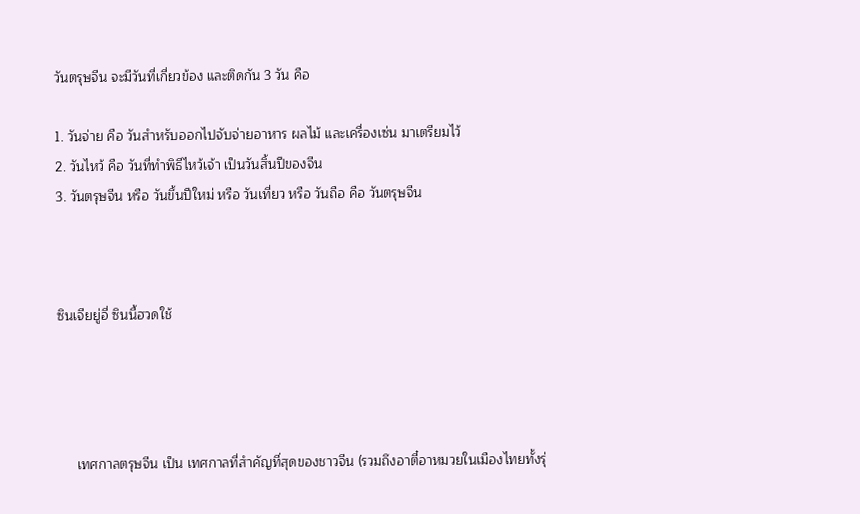วันตรุษจีน จะมีวันที่เกี่ยวข้อง และติดกัน 3 วัน คือ

1. วันจ่าย คือ วันสำหรับออกไปจับจ่ายอาหาร ผลไม้ และเครื่องเซ่น มาเตรียมไว้
2. วันไหว้ คือ วันที่ทำพิธีไหว้เจ้า เป็นวันสิ้นปีของจีน
3. วันตรุษจีน หรือ วันขึ้นปีใหม่ หรือ วันเที่ยว หรือ วันถือ คือ วันตรุษจีน



ซินเจียยู่อี่ ซินนี้ฮวดใช้




     เทศกาลตรุษจีน เป็น เทศกาลที่สำคัญที่สุดของชาวจีน (รวมถึงอาตี๋อาหมวยในเมืองไทยทั้งรุ่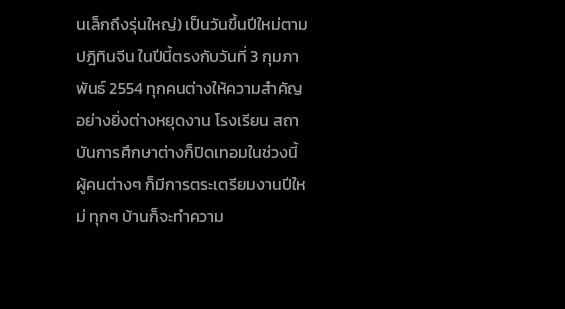นเล็กถึงรุ่นใหญ่) เป็นวันขึ้นปีใหม่ตามปฎิทินจีน ในปีนี้ตรงกับวันที่ 3 กุมภาพันธ์ 2554 ทุกคนต่างให้ความสำคัญอย่างยิ่งต่างหยุดงาน โรงเรียน สถาบันการศึกษาต่างก็ปิดเทอมในช่วงนี้ ผู้คนต่างๆ ก็มีการตระเตรียมงานปีใหม่ ทุกๆ บ้านก็จะทำความ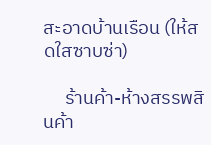สะอาดบ้านเรือน (ให้สดใสซาบซ่า)

     ร้านค้า-ห้างสรรพสินค้า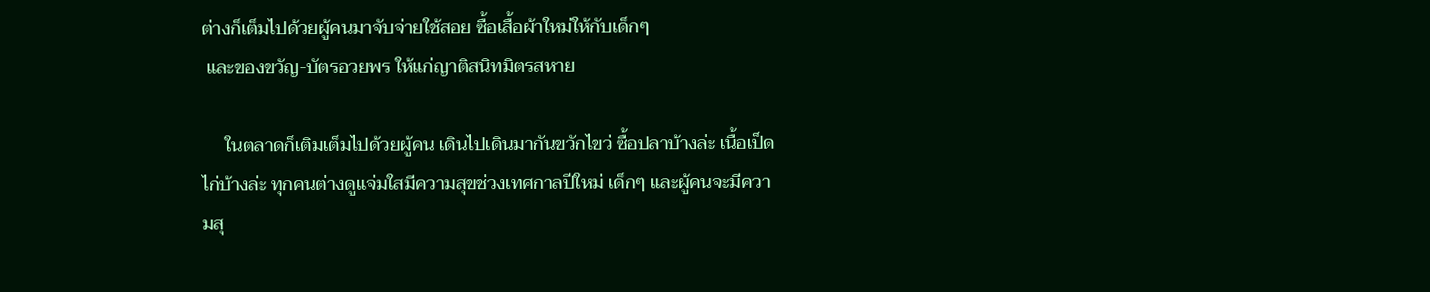ต่างก็เต็มไปด้วยผู้คนมาจับจ่ายใช้สอย ซื้อเสื้อผ้าใหม่ให้กับเด็กๆ
 และของขวัญ-บัตรอวยพร ให้แก่ญาติสนิทมิตรสหาย

     ในตลาดก็เติมเต็มไปด้วยผู้คน เดินไปเดินมากันขวักไขว่ ซื้อปลาบ้างล่ะ เนื้อเป็ดไก่บ้างล่ะ ทุกคนต่างดูแจ่มใสมีความสุขช่วงเทศกาลปีใหม่ เด็กๆ และผู้คนจะมีความสุ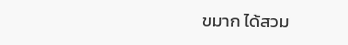ขมาก ได้สวม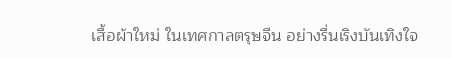เสื้อผ้าใหม่ ในเทศกาลตรุษจีน อย่างรื่นเริงบันเทิงใจ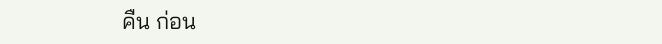คืน ก่อน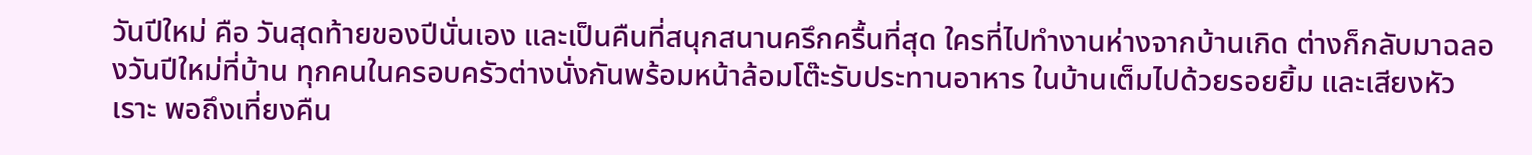วันปีใหม่ คือ วันสุดท้ายของปีนั่นเอง และเป็นคืนที่สนุกสนานครึกครื้นที่สุด ใครที่ไปทำงานห่างจากบ้านเกิด ต่างก็กลับมาฉลองวันปีใหม่ที่บ้าน ทุกคนในครอบครัวต่างนั่งกันพร้อมหน้าล้อมโต๊ะรับประทานอาหาร ในบ้านเต็มไปด้วยรอยยิ้ม และเสียงหัวเราะ พอถึงเที่ยงคืน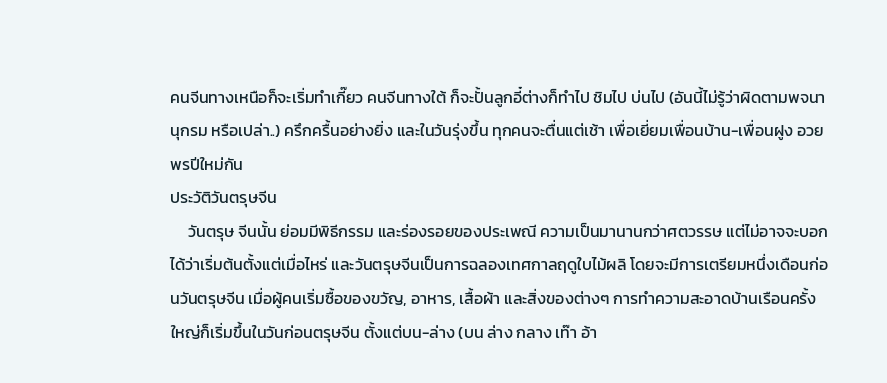คนจีนทางเหนือก็จะเริ่มทำเกี๊ยว คนจีนทางใต้ ก็จะปั้นลูกอี๋ต่างก็ทำไป ชิมไป บ่นไป (อันนี้ไม่รู้ว่าผิดตามพจนานุกรม หรือเปล่า..) ครึกครื้นอย่างยิ่ง และในวันรุ่งขึ้น ทุกคนจะตื่นแต่เช้า เพื่อเยี่ยมเพื่อนบ้าน-เพื่อนฝูง อวยพรปีใหม่กัน
ประวัติวันตรุษจีน
     วันตรุษ จีนนั้น ย่อมมีพิธีกรรม และร่องรอยของประเพณี ความเป็นมานานกว่าศตวรรษ แต่ไม่อาจจะบอกได้ว่าเริ่มต้นตั้งแต่เมื่อไหร่ และวันตรุษจีนเป็นการฉลองเทศกาลฤดูใบไม้ผลิ โดยจะมีการเตรียมหนึ่งเดือนก่อนวันตรุษจีน เมื่อผู้คนเริ่มซื้อของขวัญ, อาหาร, เสื้อผ้า และสิ่งของต่างๆ การทำความสะอาดบ้านเรือนครั้งใหญ่ก็เริ่มขึ้นในวันก่อนตรุษจีน ตั้งแต่บน-ล่าง (บน ล่าง กลาง เท๊า อ้า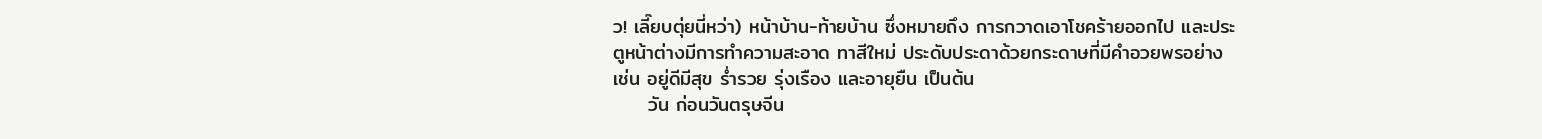ว! เลี๊ยบตุ่ยนี่หว่า) หน้าบ้าน-ท้ายบ้าน ซึ่งหมายถึง การกวาดเอาโชคร้ายออกไป และประตูหน้าต่างมีการทำความสะอาด ทาสีใหม่ ประดับประดาด้วยกระดาษที่มีคำอวยพรอย่าง เช่น อยู่ดีมีสุข ร่ำรวย รุ่งเรือง และอายุยืน เป็นต้น
     วัน ก่อนวันตรุษจีน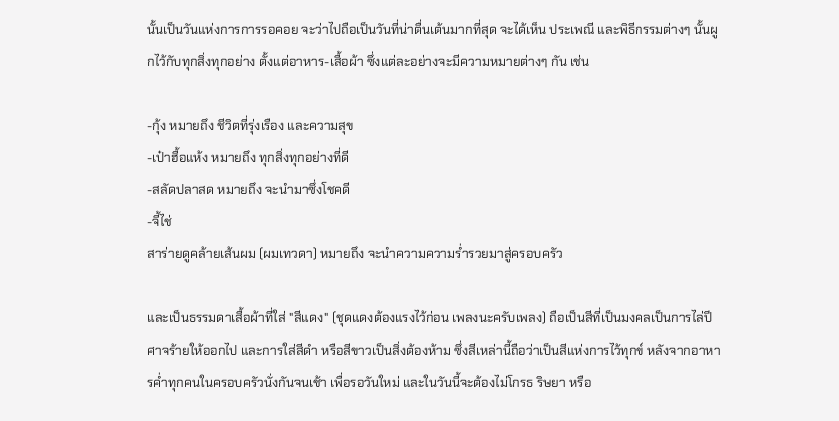นั้นเป็นวันแห่งการการรอคอย จะว่าไปถือเป็นวันที่น่าตื่นเต้นมากที่สุด จะได้เห็น ประเพณี และพิธีกรรมต่างๆ นั้นผูกไว้กับทุกสิ่งทุกอย่าง ตั้งแต่อาหาร-เสื้อผ้า ซึ่งแต่ละอย่างจะมีความหมายต่างๆ กัน เช่น

-กุ้ง หมายถึง ชีวิตที่รุ่งเรือง และความสุข
-เป๋าฮื้อแห้ง หมายถึง ทุกสิ่งทุกอย่างที่ดี
-สลัดปลาสด หมายถึง จะนำมาซึ่งโชคดี
-จี้ไช่
สาร่ายดูคล้ายเส้นผม (ผมเทวดา) หมายถึง จะนำความความร่ำรวยมาสู่ครอบครัว

และเป็นธรรมดาเสื้อผ้าที่ใส่ "สีแดง" (ชุดแดงต้องแรงไว้ก่อน เพลงนะครับเพลง) ถือเป็นสีที่เป็นมงคลเป็นการไล่ปีศาจร้ายให้ออกไป และการใส่สีดำ หรือสีขาวเป็นสิ่งต้องห้าม ซึ่งสีเหล่านี้ถือว่าเป็นสีแห่งการไว้ทุกข์ หลังจากอาหารค่ำทุกคนในครอบครัวนั่งกันจนเช้า เพื่อรอวันใหม่ และในวันนี้จะต้องไม่โกรธ ริษยา หรือ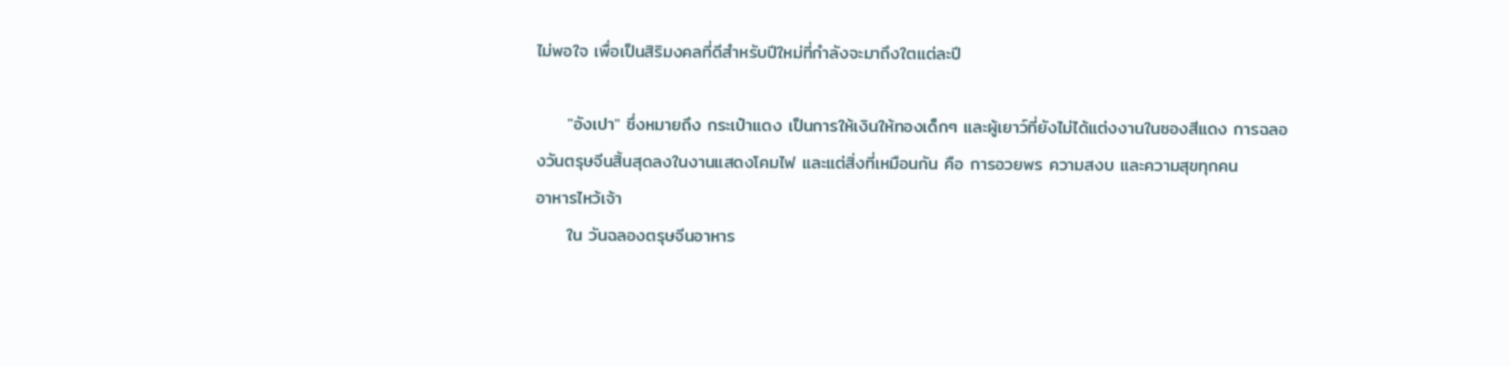ไม่พอใจ เพื่อเป็นสิริมงคลที่ดีสำหรับปีใหม่ที่กำลังจะมาถึงใตแต่ละปี

     "อังเปา" ซึ่งหมายถึง กระเป๋าแดง เป็นการให้เงินให้ทองเด็กๆ และผู้เยาว์ที่ยังไม่ได้แต่งงานในซองสีแดง การฉลองวันตรุษจีนสิ้นสุดลงในงานแสดงโคมไฟ และแต่สิ่งที่เหมือนกัน คือ การอวยพร ความสงบ และความสุขทุกคน
อาหารไหว้เจ้า
     ใน วันฉลองตรุษจีนอาหาร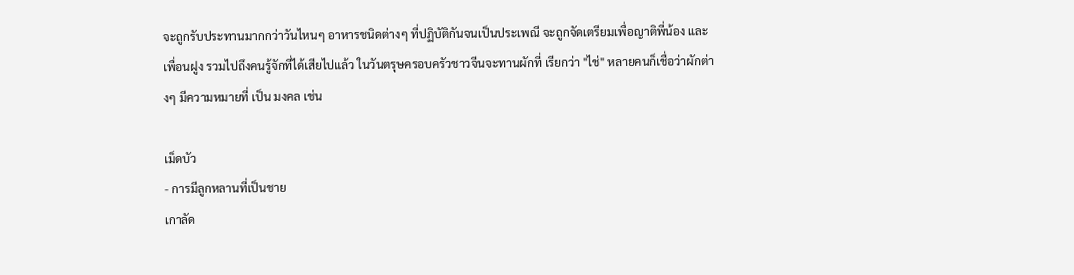จะถูกรับประทานมากกว่าวันไหนๆ อาหารชนิดต่างๆ ที่ปฏิบัติกันจนเป็นประเพณี จะถูกจัดเตรียมเพื่อญาติพี่น้อง และเพื่อนฝูง รวมไปถึงคนรู้จักที่ได้เสียไปแล้ว ในวันตรุษครอบครัวชาวจีนจะทานผักที่ เรียกว่า "ไช่" หลายคนก็เชื่อว่าผักต่างๆ มีความหมายที่ เป็น มงคล เช่น

เม็ดบัว
- การมีลูกหลานที่เป็นชาย
เกาลัด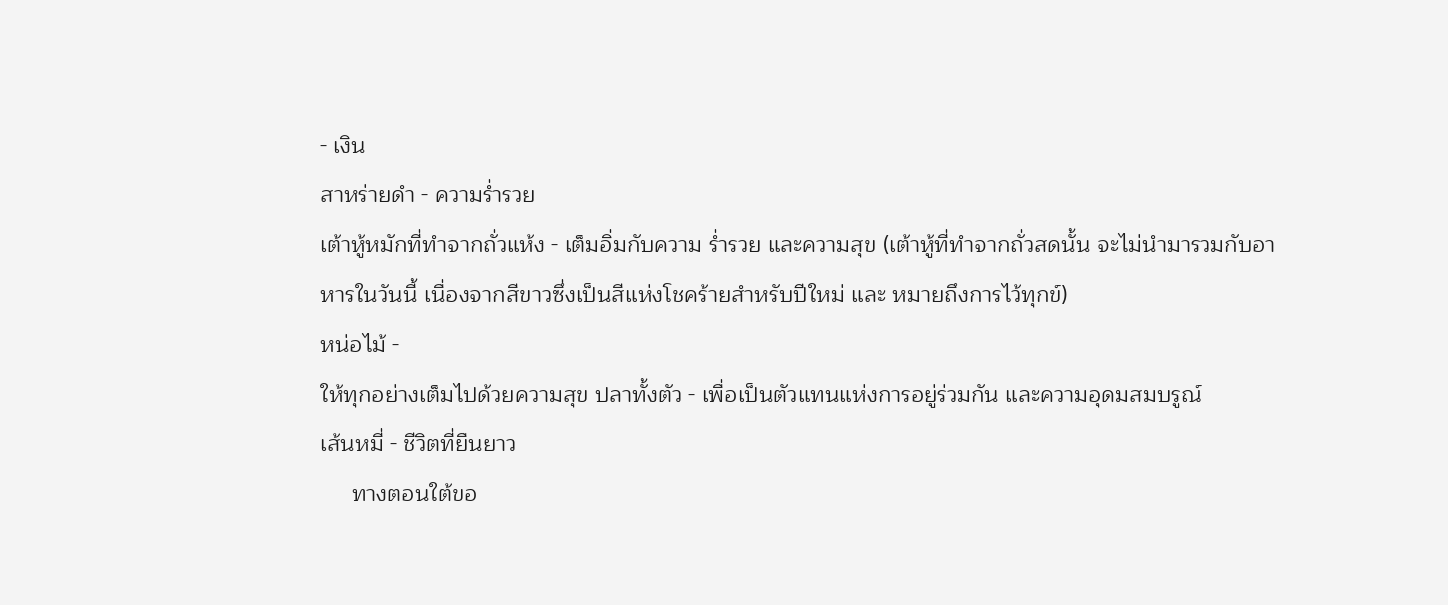- เงิน
สาหร่ายดำ - ความร่ำรวย
เต้าหู้หมักที่ทำจากถั่วแห้ง - เต็มอิ่มกับความ ร่ำรวย และความสุข (เต้าหู้ที่ทำจากถั่วสดนั้น จะไม่นำมารวมกับอาหารในวันนี้ เนื่องจากสีขาวซึ่งเป็นสีแห่งโชคร้ายสำหรับปีใหม่ และ หมายถึงการไว้ทุกข์)
หน่อไม้ -
ให้ทุกอย่างเต็มไปด้วยความสุข ปลาทั้งตัว - เพื่อเป็นตัวแทนแห่งการอยู่ร่วมกัน และความอุดมสมบรูณ์
เส้นหมี่ - ชีวิตที่ยืนยาว
     ทางตอนใต้ขอ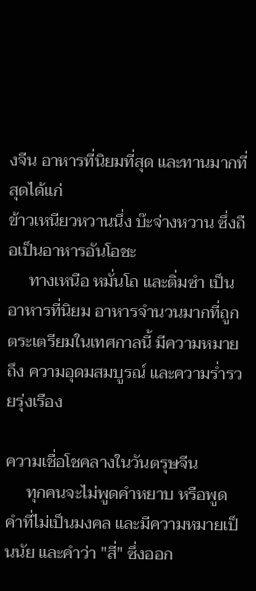งจีน อาหารที่นิยมที่สุด และทานมากที่สุดได้แก่
ข้าวเหนียวหวานนึ่ง บ๊ะจ่างหวาน ซึ่งถือเป็นอาหารอันโอชะ
     ทางเหนือ หมั่นโถ และติ่มซำ เป็นอาหารที่นิยม อาหารจำนวนมากที่ถูกตระเตรียมในเทศกาลนี้ มีความหมายถึง ความอุดมสมบูรณ์ และความร่ำรวยรุ่งเรือง

ความเชื่อโชคลางในวันตรุษจีน
     ทุกคนจะไม่พูดคำหยาบ หรือพูดคำที่ไม่เป็นมงคล และมีความหมายเป็นนัย และคำว่า "สี่" ซึ่งออก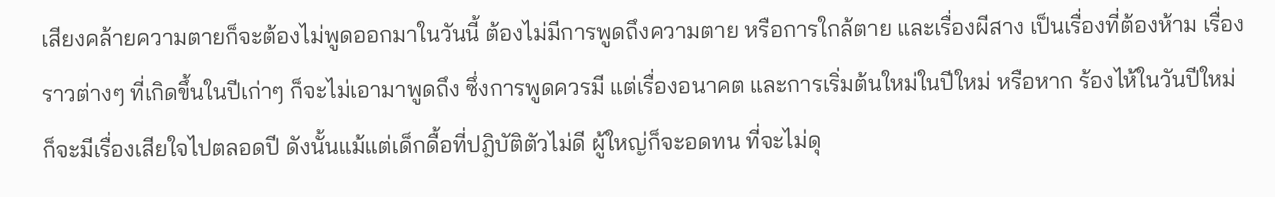เสียงคล้ายความตายก็จะต้องไม่พูดออกมาในวันนี้ ต้องไม่มีการพูดถึงความตาย หรือการใกล้ตาย และเรื่องผีสาง เป็นเรื่องที่ต้องห้าม เรื่องราวต่างๆ ที่เกิดขึ้นในปีเก่าๆ ก็จะไม่เอามาพูดถึง ซึ่งการพูดควรมี แต่เรื่องอนาคต และการเริ่มต้นใหม่ในปีใหม่ หรือหาก ร้องไห้ในวันปีใหม่ ก็จะมีเรื่องเสียใจไปตลอดปี ดังนั้นแม้แต่เด็กดื้อที่ปฎิบัติตัวไม่ดี ผู้ใหญ่ก็จะอดทน ที่จะไม่ดุ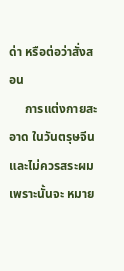ด่า หรือต่อว่าสั่งสอน
     การแต่งกายสะอาด ในวันตรุษจีน และไม่ควรสระผมเพราะนั้นจะ หมาย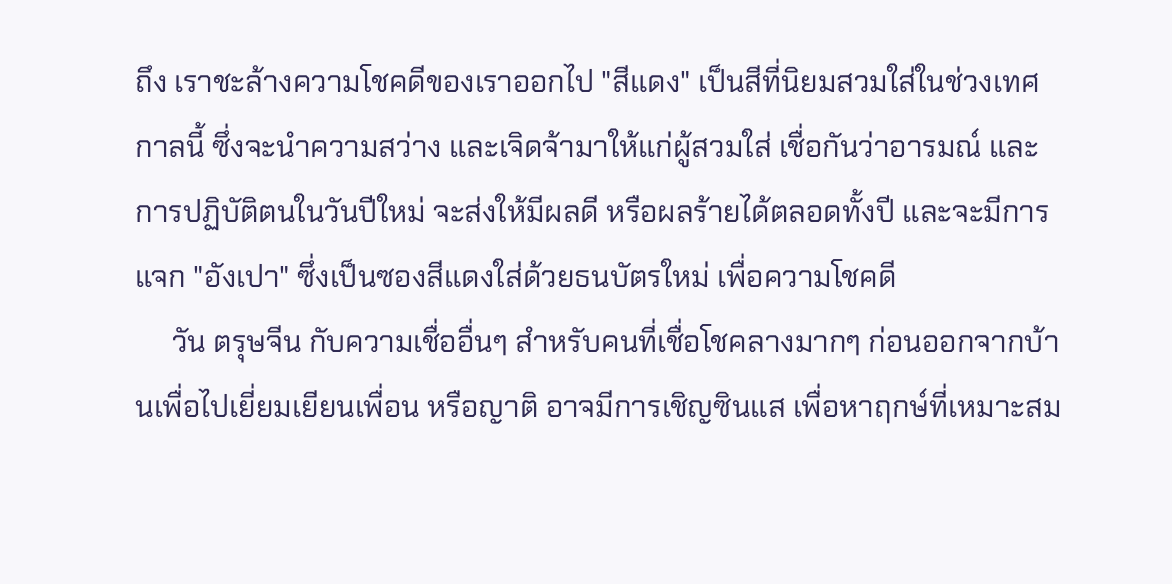ถึง เราชะล้างความโชคดีของเราออกไป "สีแดง" เป็นสีที่นิยมสวมใส่ในช่วงเทศกาลนี้ ซึ่งจะนำความสว่าง และเจิดจ้ามาให้แก่ผู้สวมใส่ เชื่อกันว่าอารมณ์ และการปฏิบัติตนในวันปีใหม่ จะส่งให้มีผลดี หรือผลร้ายได้ตลอดทั้งปี และจะมีการแจก "อังเปา" ซึ่งเป็นซองสีแดงใส่ด้วยธนบัตรใหม่ เพื่อความโชคดี
     วัน ตรุษจีน กับความเชื่ออื่นๆ สำหรับคนที่เชื่อโชคลางมากๆ ก่อนออกจากบ้านเพื่อไปเยี่ยมเยียนเพื่อน หรือญาติ อาจมีการเชิญซินแส เพื่อหาฤกษ์ที่เหมาะสม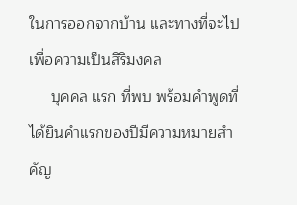ในการออกจากบ้าน และทางที่จะไปเพื่อความเป็นสิริมงคล
     บุคคล แรก ที่พบ พร้อมคำพูดที่ได้ยินคำแรกของปีมีความหมายสำคัญ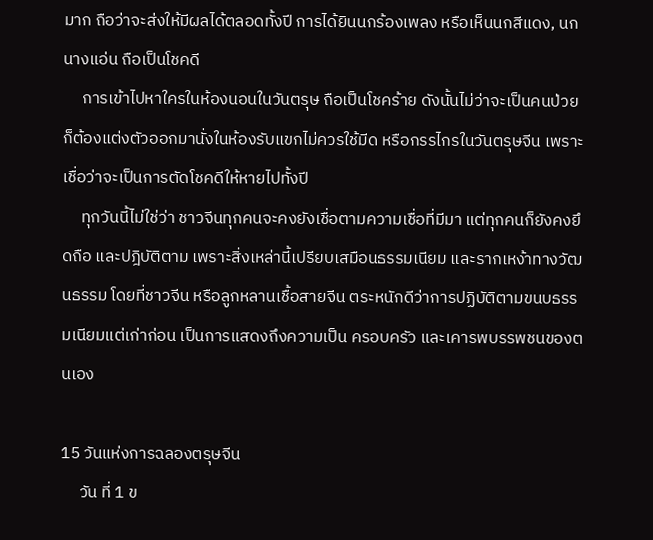มาก ถือว่าจะส่งให้มีผลได้ตลอดทั้งปี การได้ยินนกร้องเพลง หรือเห็นนกสีแดง, นกนางแอ่น ถือเป็นโชคดี
     การเข้าไปหาใครในห้องนอนในวันตรุษ ถือเป็นโชคร้าย ดังนั้นไม่ว่าจะเป็นคนป่วย ก็ต้องแต่งตัวออกมานั่งในห้องรับแขกไม่ควรใช้มีด หรือกรรไกรในวันตรุษจีน เพราะเชื่อว่าจะเป็นการตัดโชคดีให้หายไปทั้งปี
     ทุกวันนี้ไม่ใช่ว่า ชาวจีนทุกคนจะคงยังเชื่อตามความเชื่อที่มีมา แต่ทุกคนก็ยังคงยึดถือ และปฎิบัติตาม เพราะสิ่งเหล่านี้เปรียบเสมือนธรรมเนียม และรากเหง้าทางวัฒนธรรม โดยที่ชาวจีน หรือลูกหลานเชื้อสายจีน ตระหนักดีว่าการปฏิบัติตามขนบธรรมเนียมแต่เก่าก่อน เป็นการแสดงถึงความเป็น ครอบครัว และเคารพบรรพชนของตนเอง

15 วันแห่งการฉลองตรุษจีน
     วัน ที่ 1 ข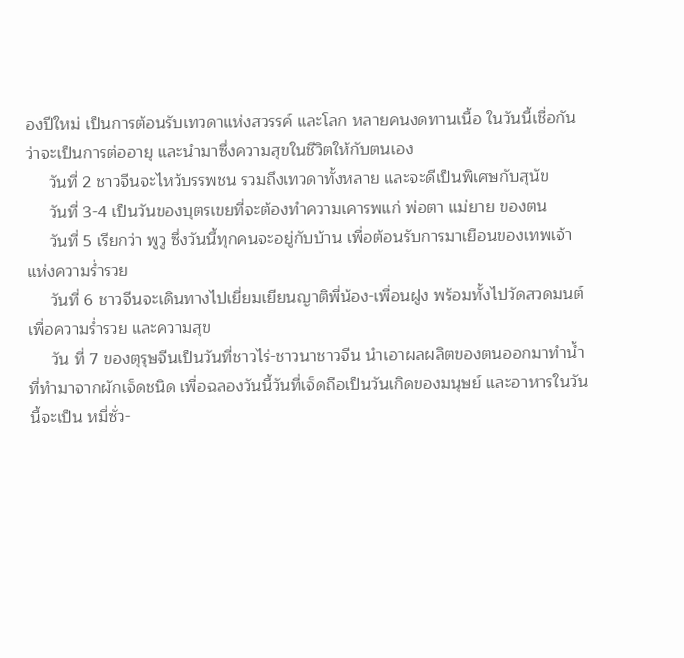องปีใหม่ เป็นการต้อนรับเทวดาแห่งสวรรค์ และโลก หลายคนงดทานเนื้อ ในวันนี้เชื่อกันว่าจะเป็นการต่ออายุ และนำมาซึ่งความสุขในชีวิตให้กับตนเอง
     วันที่ 2 ชาวจีนจะไหว้บรรพชน รวมถึงเทวดาทั้งหลาย และจะดีเป็นพิเศษกับสุนัข
     วันที่ 3-4 เป็นวันของบุตรเขยที่จะต้องทำความเคารพแก่ พ่อตา แม่ยาย ของตน
     วันที่ 5 เรียกว่า พูวู ซึ่งวันนี้ทุกคนจะอยู่กับบ้าน เพื่อต้อนรับการมาเยือนของเทพเจ้าแห่งความร่ำรวย
     วันที่ 6 ชาวจีนจะเดินทางไปเยี่ยมเยียนญาติพี่น้อง-เพื่อนฝูง พร้อมทั้งไปวัดสวดมนต์ เพื่อความร่ำรวย และความสุข
     วัน ที่ 7 ของตุรุษจีนเป็นวันที่ชาวไร่-ชาวนาชาวจีน นำเอาผลผลิตของตนออกมาทำน้ำที่ทำมาจากผักเจ็ดชนิด เพื่อฉลองวันนี้วันที่เจ็ดถือเป็นวันเกิดของมนุษย์ และอาหารในวันนี้จะเป็น หมี่ซั่ว-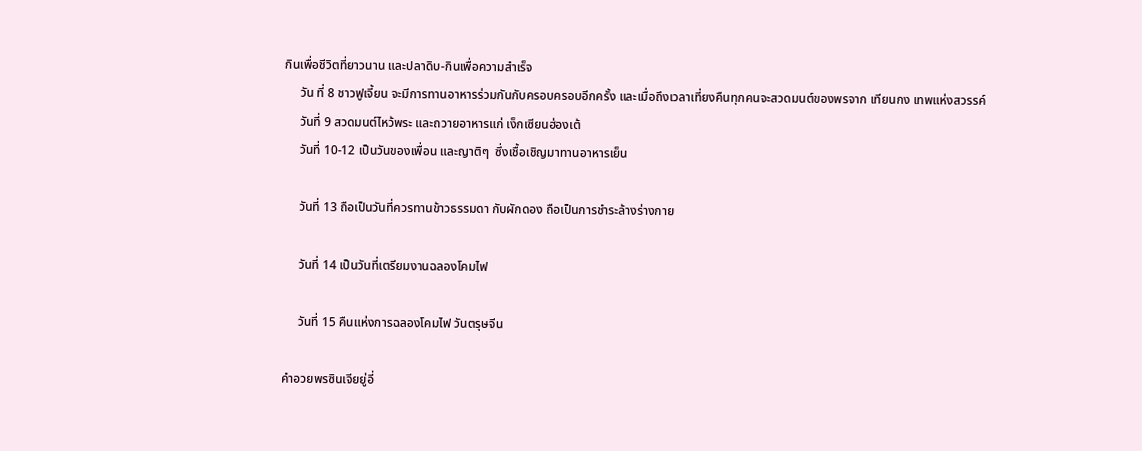กินเพื่อชีวิตที่ยาวนาน และปลาดิบ-กินเพื่อความสำเร็จ
     วัน ที่ 8 ชาวฟูเจี้ยน จะมีการทานอาหารร่วมกันกับครอบครอบอีกครั้ง และเมื่อถึงเวลาเที่ยงคืนทุกคนจะสวดมนต์ของพรจาก เทียนกง เทพแห่งสวรรค์
     วันที่ 9 สวดมนต์ไหว้พระ และถวายอาหารแก่ เง็กเซียนฮ่องเต้
     วันที่ 10-12 เป็นวันของเพื่อน และญาติๆ  ซึ่งเชื้อเชิญมาทานอาหารเย็น

     วันที่ 13 ถือเป็นวันที่ควรทานข้าวธรรมดา กับผักดอง ถือเป็นการชำระล้างร่างกาย

     วันที่ 14 เป็นวันที่เตรียมงานฉลองโคมไฟ

     วันที่ 15 คืนแห่งการฉลองโคมไฟ วันตรุษจีน

คำอวยพรซินเจียยู่อี่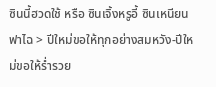ซินนี้ฮวดใช้ หรือ ซินเจิ้งหรูอี้ ซินเหนียนฟาไฉ > ปีใหม่ขอให้ทุกอย่างสมหวัง-ปีใหม่ขอให้ร่ำรวย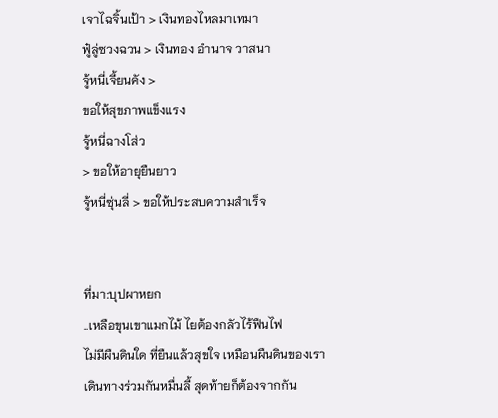เจาไฉจิ้นเป้า > เงินทองไหลมาเทมา
ฟู๋ลู่ซวงฉวน > เงินทอง อำนาจ วาสนา
จู้หนี่เจี้ยนคัง >
ขอให้สุขภาพแข็งแรง
จู้หนี่ฉางโส่ว
> ขอให้อายุยืนยาว
จู้หนี่ซุ่นลี่ > ขอให้ประสบความสำเร็จ


ที่มา:บุปผาหยก
..เหลือขุนเขาแมกไม้ ไยต้องกลัวไร้ฟืนไฟ
ไม่มีผืนดินใด ที่ยืนแล้วสุขใจ เหมือนผืนดินของเรา
เดินทางร่วมกันหมื่นลี้ สุดท้ายก็ต้องจากกัน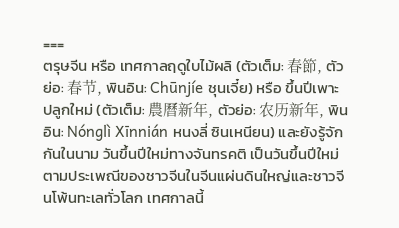===
ตรุษจีน หรือ เทศกาลฤดูใบไม้ผลิ (ตัวเต็ม: 春節, ตัวย่อ: 春节, พินอิน: Chūnjíe ชุนเจี๋ย) หรือ ขึ้นปีเพาะปลูกใหม่ (ตัวเต็ม: 農曆新年, ตัวย่อ: 农历新年, พินอิน: Nónglì Xīnnián หนงลี่ ซินเหนียน) และยังรู้จักกันในนาม วันขึ้นปีใหม่ทางจันทรคติ เป็นวันขึ้นปีใหม่ตามประเพณีของชาวจีนในจีนแผ่นดินใหญ่และชาวจีนโพ้นทะเลทั่วโลก เทศกาลนี้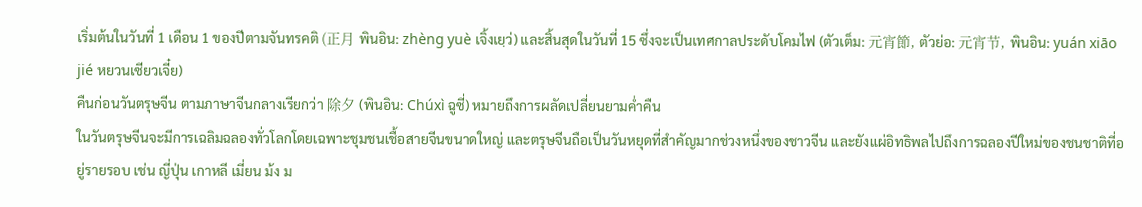เริ่มต้นในวันที่ 1 เดือน 1 ของปีตามจันทรคติ (正月 พินอิน: zhèng yuè เจิ้งเยฺว่) และสิ้นสุดในวันที่ 15 ซึ่งจะเป็นเทศกาลประดับโคมไฟ (ตัวเต็ม: 元宵節, ตัวย่อ: 元宵节, พินอิน: yuán xiāo jié หยวนเซียวเจี๋ย)
คืนก่อนวันตรุษจีน ตามภาษาจีนกลางเรียกว่า 除夕 (พินอิน: Chúxì ฉูซี่) หมายถึงการผลัดเปลี่ยนยามค่ำคืน
ในวันตรุษจีนจะมีการเฉลิมฉลองทั่วโลกโดยเฉพาะชุมชนเชื้อสายจีนขนาดใหญ่ และตรุษจีนถือเป็นวันหยุดที่สำคัญมากช่วงหนึ่งของชาวจีน และยังแผ่อิทธิพลไปถึงการฉลองปีใหม่ของชนชาติที่อยู่รายรอบ เช่น ญี่ปุ่น เกาหลี เมี่ยน ม้ง ม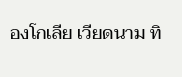องโกเลีย เวียดนาม ทิ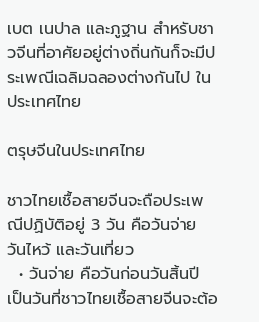เบต เนปาล และภูฐาน สำหรับชาวจีนที่อาศัยอยู่ต่างถิ่นกันก็จะมีประเพณีเฉลิมฉลองต่างกันไป ในประเทศไทย

ตรุษจีนในประเทศไทย

ชาวไทยเชื้อสายจีนจะถือประเพณีปฏิบัติอยู่ 3 วัน คือวันจ่าย วันไหว้ และวันเที่ยว
  • วันจ่าย คือวันก่อนวันสิ้นปี เป็นวันที่ชาวไทยเชื้อสายจีนจะต้อ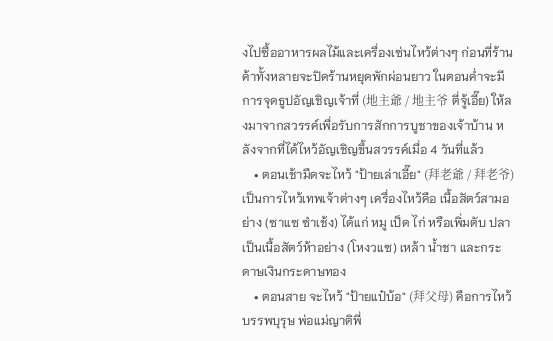งไปซื้ออาหารผลไม้และเครื่องเซ่นไหว้ต่างๆ ก่อนที่ร้านค้าทั้งหลายจะปิดร้านหยุดพักผ่อนยาว ในตอนค่ำจะมีการจุดธูปอัญเชิญเจ้าที่ (地主爺 / 地主爷 ตี่จู้เอี๊ย) ให้ลงมาจากสวรรค์เพื่อรับการสักการบูชาของเจ้าบ้าน หลังจากที่ได้ไหว้อัญเชิญขึ้นสวรรค์เมื่อ 4 วันที่แล้ว
    • ตอนเช้ามืดจะไหว้ "ป้ายเล่าเอี๊ย" (拜老爺 / 拜老爷) เป็นการไหว้เทพเจ้าต่างๆ เครื่องไหว้คือ เนื้อสัตว์สามอย่าง (ซาแซ ซำเช้ง) ได้แก่ หมู เป็ด ไก่ หรือเพิ่มตับ ปลา เป็นเนื้อสัตว์ห้าอย่าง (โหงวแซ) เหล้า น้ำชา และกระดาษเงินกระดาษทอง
    • ตอนสาย จะไหว้ "ป้ายแป๋บ้อ" (拜父母) คือการไหว้บรรพบุรุษ พ่อแม่ญาติพี่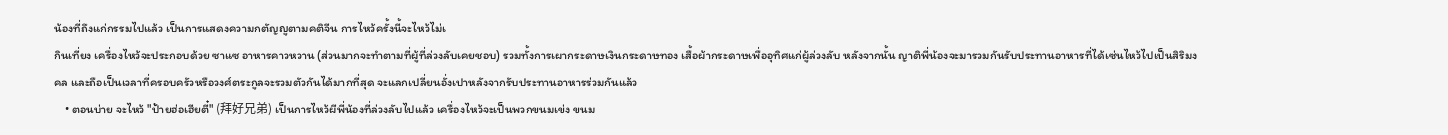น้องที่ถึงแก่กรรมไปแล้ว เป็นการแสดงความกตัญญูตามคติจีน การไหว้ครั้งนี้จะไหว้ไม่เ
กินเที่ยง เครื่องไหว้จะประกอบด้วย ซาแซ อาหารคาวหวาน (ส่วนมากจะทำตามที่ผู้ที่ล่วงลับเคยชอบ) รวมทั้งการเผากระดาษเงินกระดาษทอง เสื้อผ้ากระดาษเพื่ออุทิศแก่ผู้ล่วงลับ หลังจากนั้น ญาติพี่น้องจะมารวมกันรับประทานอาหารที่ได้เซ่นไหว้ไปเป็นสิริมงคล และถือเป็นเวลาที่ครอบครัวหรือวงศ์ตระกูลจะรวมตัวกันได้มากที่สุด จะแลกเปลี่ยนอั่งเปาหลังจากรับประทานอาหารร่วมกันแล้ว
    • ตอนบ่าย จะไหว้ "ป้ายฮ่อเฮียตี๋" (拜好兄弟) เป็นการไหว้ผีพี่น้องที่ล่วงลับไปแล้ว เครื่องไหว้จะเป็นพวกขนมเข่ง ขนม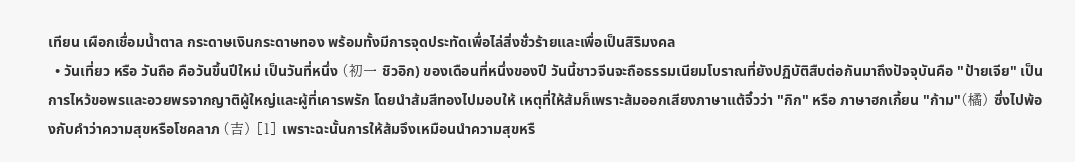เทียน เผือกเชื่อมน้ำตาล กระดาษเงินกระดาษทอง พร้อมทั้งมีการจุดประทัดเพื่อไล่สิ่งชั่วร้ายและเพื่อเป็นสิริมงคล
  • วันเที่ยว หรือ วันถือ คือวันขึ้นปีใหม่ เป็นวันที่หนึ่ง (初一 ชิวอิก) ของเดือนที่หนึ่งของปี วันนี้ชาวจีนจะถือธรรมเนียมโบราณที่ยังปฏิบัติสืบต่อกันมาถึงปัจจุบันคือ "ป้ายเจีย" เป็นการไหว้ขอพรและอวยพรจากญาติผู้ใหญ่และผู้ที่เคารพรัก โดยนำส้มสีทองไปมอบให้ เหตุที่ให้ส้มก็เพราะส้มออกเสียงภาษาแต้จิ๋วว่า "กิก" หรือ ภาษาฮกเกี้ยน "ก้าม"(橘) ซึ่งไปพ้องกับคำว่าความสุขหรือโชคลาภ (吉) [1] เพราะฉะนั้นการให้ส้มจึงเหมือนนำความสุขหรื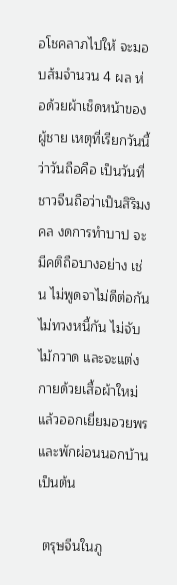อโชคลาภไปให้ จะมอบส้มจำนวน 4 ผล ห่อด้วยผ้าเช็ดหน้าของผู้ชาย เหตุที่เรียกวันนี้ว่าวันถือคือ เป็นวันที่ชาวจีนถือว่าเป็นสิริมงคล งดการทำบาป จะมีคติถือบางอย่าง เช่น ไม่พูดจาไม่ดีต่อกัน ไม่ทวงหนี้กัน ไม่จับไม้กวาด และจะแต่งกายด้วยเสื้อผ้าใหม่แล้วออกเยี่ยมอวยพรและพักผ่อนนอกบ้าน เป็นต้น

 ตรุษจีนในภู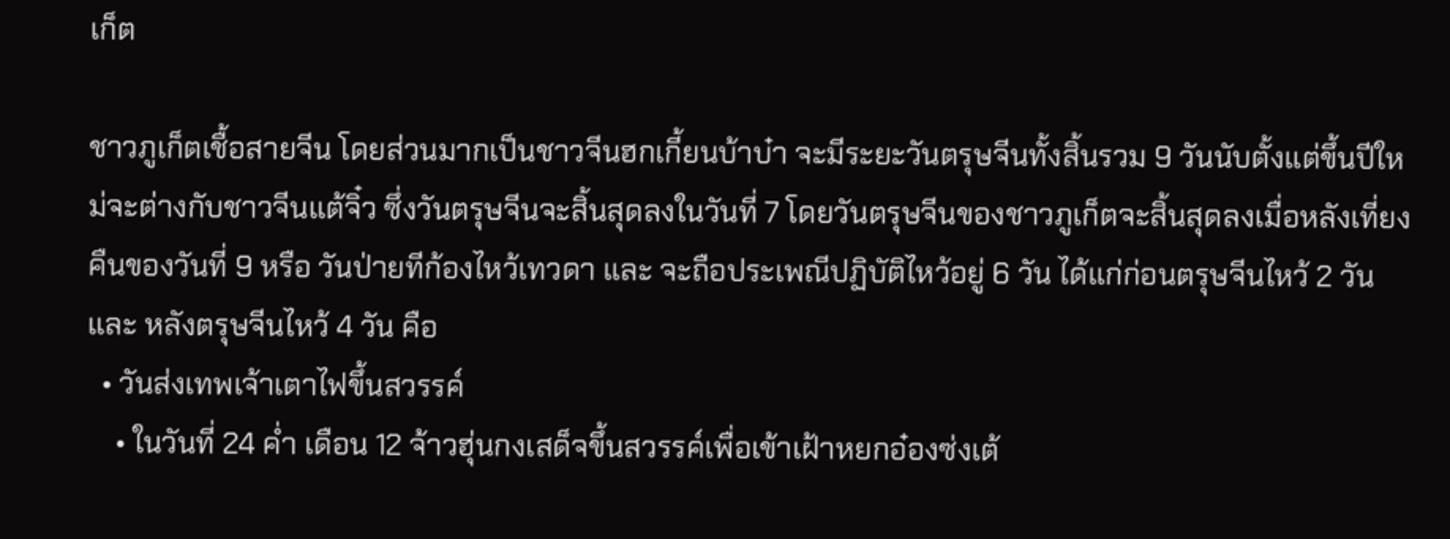เก็ต

ชาวภูเก็ตเชื้อสายจีน โดยส่วนมากเป็นชาวจีนฮกเกี้ยนบ้าบ๋า จะมีระยะวันตรุษจีนทั้งสิ้นรวม 9 วันนับตั้งแต่ขึ้นปีใหม่จะต่างกับชาวจีนแต้จิ๋ว ซึ่งวันตรุษจีนจะสิ้นสุดลงในวันที่ 7 โดยวันตรุษจีนของชาวภูเก็ตจะสิ้นสุดลงเมื่อหลังเที่ยงคืนของวันที่ 9 หรือ วันป่ายทีก้องไหว้เทวดา และ จะถือประเพณีปฏิบัติไหว้อยู่ 6 วัน ได้แก่ก่อนตรุษจีนไหว้ 2 วัน และ หลังตรุษจีนไหว้ 4 วัน คือ
  • วันส่งเทพเจ้าเตาไฟขึ้นสวรรค์
    • ในวันที่ 24 ค่ำ เดือน 12 จ้าวฮุ่นกงเสด็จขึ้นสวรรค์เพื่อเข้าเฝ้าหยกอ๋องซ่งเต้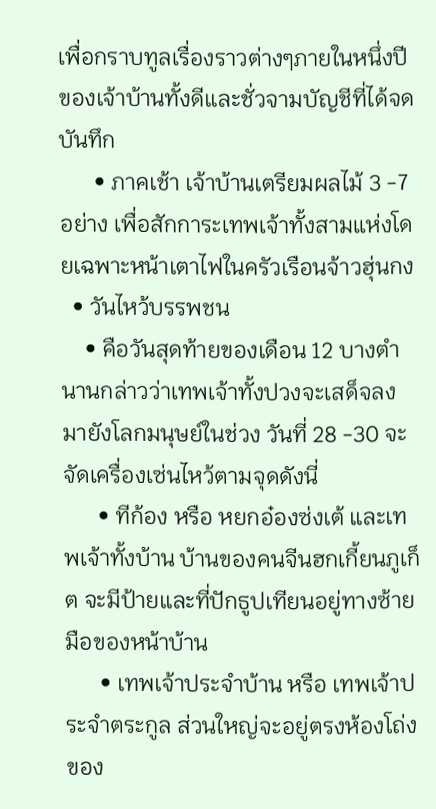เพื่อกราบทูลเรื่องราวต่างๆภายในหนึ่งปีของเจ้าบ้านทั้งดีและชั่วจามบัญชีที่ได้จดบันทึก
      • ภาคเช้า เจ้าบ้านเตรียมผลไม้ 3 -7 อย่าง เพื่อสักการะเทพเจ้าทั้งสามแห่งโดยเฉพาะหน้าเตาไฟในครัวเรือนจ้าวฮุ่นกง
  • วันไหว้บรรพชน
    • คือวันสุดท้ายของเดือน 12 บางตำนานกล่าวว่าเทพเจ้าทั้งปวงจะเสด็จลงมายังโลกมนุษย์ในช่วง วันที่ 28 -30 จะจัดเครื่องเซ่นไหว้ตามจุดดังนี่
      • ทีก้อง หรือ หยกอ๋องซ่งเต้ และเทพเจ้าทั้งบ้าน บ้านของคนจีนฮกเกี้ยนภูเก็ต จะมีป้ายและที่ปักธูปเทียนอยู่ทางซ้ายมือของหน้าบ้าน
      • เทพเจ้าประจำบ้าน หรือ เทพเจ้าประจำตระกูล ส่วนใหญ่จะอยู่ตรงห้องโถ่งของ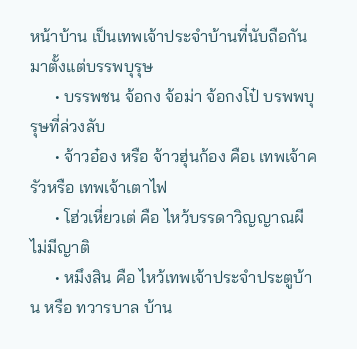หน้าบ้าน เป็นเทพเจ้าประจำบ้านที่นับถือกันมาตั้งแต่บรรพบุรุษ
      • บรรพชน จ้อกง จ้อม่า จ้อกงโป๋ บรพพบุรุษที่ล่วงลับ
      • จ้าวอ๋อง หรือ จ้าวฮุ่นก้อง คือเ เทพเจ้าครัวหรือ เทพเจ้าเตาไฟ
      • โฮ่วเหี่ยวเต่ คือ ไหว้บรรดาวิญญาณผีไม่มีญาติ
      • หมึงสิน คือ ไหว้เทพเจ้าประจำประตูบ้าน หรือ ทวารบาล บ้าน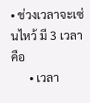• ช่วงเวลาจะเซ่นไหว้ มี 3 เวลาคือ
      • เวลา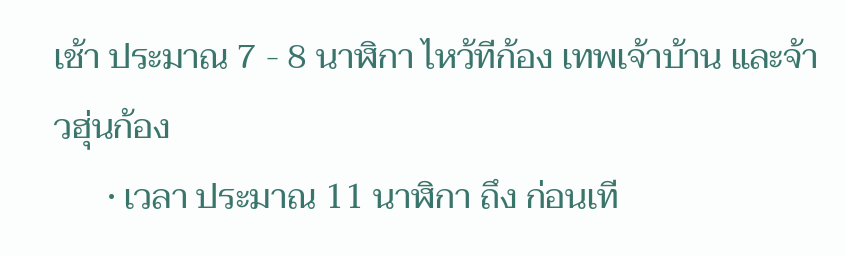เช้า ประมาณ 7 - 8 นาฬิกา ไหว้ทีก้อง เทพเจ้าบ้าน และจ้าวฮุ่นก้อง
      • เวลา ประมาณ 11 นาฬิกา ถึง ก่อนเที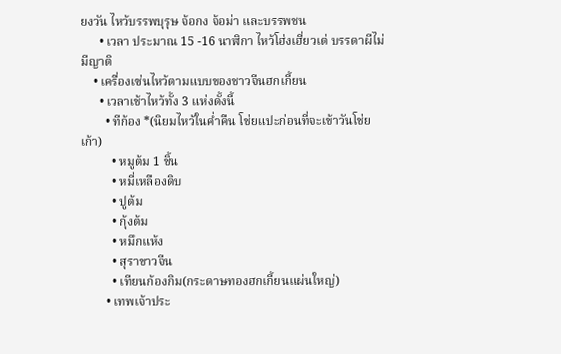ยงวัน ไหว้บรรพบุรุษ จ้อกง จ้อม่า และบรรพชน
      • เวลา ประมาณ 15 -16 นาฬิกา ไหว้โฮ่งเฮี่ยวเต่ บรรดาผีไม่มีญาติ
    • เครื่องเซ่นไหว้ตามแบบของชาวจีนฮกเกี้ยน
      • เวลาเช้าไหว้ทั้ง 3 แห่งดั้งนี้
        • ทีก้อง *(นิยมไหว้ในค่ำคืน โช่ยแปะก่อนที่จะเข้าวันโช่ยเก้า)
          • หมูต้ม 1 ชิ้น
          • หมี่เหลืองดิบ
          • ปูต้ม
          • กุ้งต้ม
          • หมึกแห้ง
          • สุราขาวจีน
          • เทียนก้องกิม(กระดาษทองฮกเกี้ยนแผ่นใหญ่)
        • เทพเจ้าประ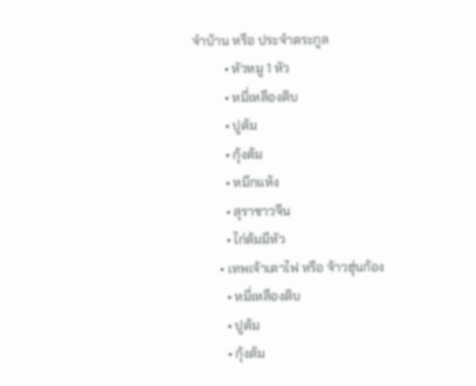จำบ้าน หรือ ประจำตระกูล
          • หัวหมู 1 หัว
          • หมี่เหลืองดิบ
          • ปูต้ม
          • กุ้งต้ม
          • หมึกแห้ง
          • สุราขาวจีน
          • ไก่ต้มมีหัว
        • เทพเจ้าเตาไฟ หรือ จ้าวฮุ่นก้อง
          • หมี่เหลืองดิบ
          • ปูต้ม
          • กุ้งต้ม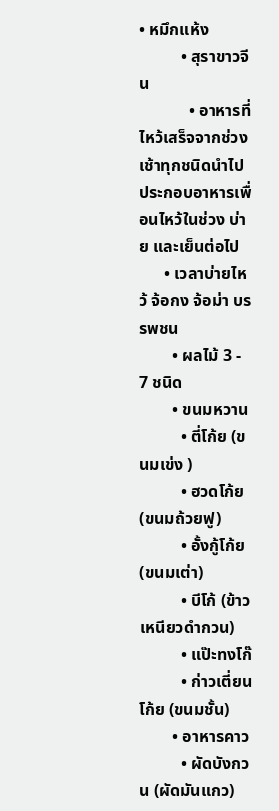• หมึกแห้ง
          • สุราขาวจีน
            • อาหารที่ไหว้เสร็จจากช่วงเช้าทุกชนิดนำไปประกอบอาหารเพื่อนไหว้ในช่วง บ่าย และเย็นต่อไป
      • เวลาบ่ายไหว้ จ้อกง จ้อม่า บรรพชน
        • ผลไม้ 3 - 7 ชนิด
        • ขนมหวาน
          • ตี่โก้ย (ขนมเข่ง )
          • ฮวดโก้ย (ขนมถ้วยฟู)
          • อั้งกู้โก้ย (ขนมเต่า)
          • บีโก้ (ข้าวเหนียวดำกวน)
          • แป๊ะทงโก๊
          • ก่าวเตี่ยนโก้ย (ขนมชั้น)
        • อาหารคาว
          • ผัดบังกวน (ผัดมันแกว)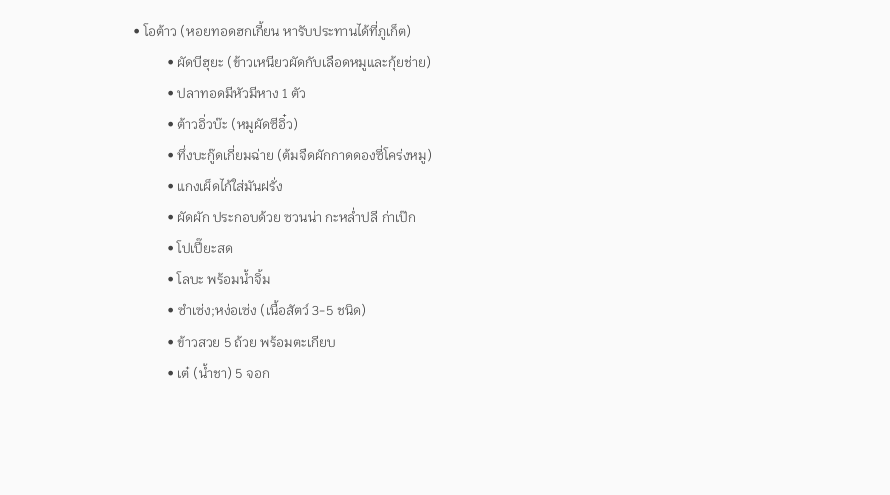• โอต้าว (หอยทอดฮกเกี้ยน หารับประทานได้ที่ภูเก็ต)
          • ผัดบีฮุยะ (ข้าวเหนียวผัดกับเลือดหมูและกุ้ยช่าย)
          • ปลาทอดมีหัวมีหาง 1 ตัว
          • ต้าวอิ่วบ๊ะ (หมูผัดซีอิ๋ว)
          • ทึ่งบะกู๊ดเกี่ยมฉ่าย (ต้มจืดผักกาดดองซี่โคร่งหมู)
          • แกงเผ็ดไก้ใส่มันฝรั่ง
          • ผัดผัก ประกอบด้วย ซวนน่า กะหล่ำปลี ก่าเป๊ก
          • โปเปี๊ยะสด
          • โลบะ พร้อมน้ำจิ้ม
          • ซำเซ่ง;หง่อเซ่ง (เนื้อสัตว์ 3-5 ชนิด)
          • ข้าวสวย 5 ถ้วย พร้อมตะเกียบ
          • เต๋ (น้ำชา) 5 จอก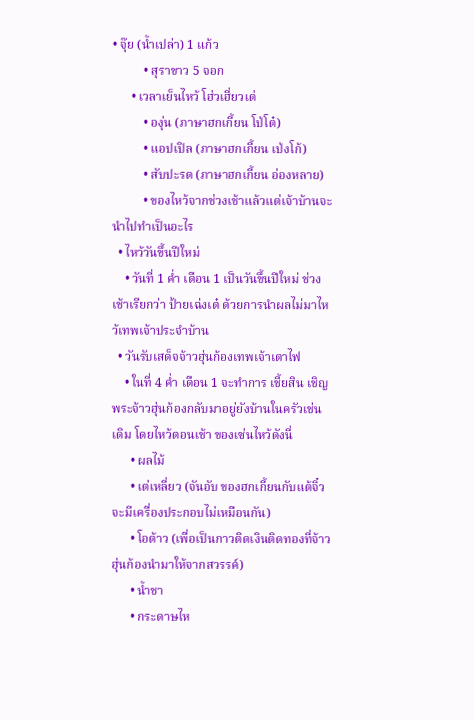• จุ๊ย (น้ำเปล่า) 1 แก้ว
          • สุราขาว 5 จอก
      • เวลาเย็นไหว้ โฮ่วเฮี่ยวเต่
          • องุ่น (ภาษาฮกเกี้ยน โป่โต๋)
          • แอปเปิล (ภาษาฮกเกี้ยน เป่งโก้)
          • สับปะรด (ภาษาฮกเกี้ยน อ่องหลาย)
          • ของไหว้จากช่วงเช้าแล้วแต่เจ้าบ้านจะนำไปทำเป็นอะไร
  • ไหว้วันขึ้นปีใหม่
    • วันที่ 1 ค่ำ เดือน 1 เป็นวันขึ้นปีใหม่ ช่วงเช้าเรียกว่า ป้ายเฉ่งเต๋ ด้วยการนำผลไม่มาไหว้เทพเจ้าประจำบ้าน
  • วันรับเสด็จจ้าวฮุ่นก้องเทพเจ้าเตาไฟ
    • ในที่ 4 ค่ำ เดือน 1 จะทำการ เชี้ยสิน เชิญพระจ้าวฮุ่นก้องกลับมาอยู่ยังบ้านในครัวเช่นเดิม โดยไหว้ตอนเช้า ของเซ่นไหว้ดังนี่
      • ผลไม้
      • เต่เหลี่ยว (จันอับ ของฮกเกี้ยนกับแต้จิ๋วจะมีเครื่องประกอบไม่เหมือนกัน)
      • โอต้าว (เพื่อเป็นกาวติดเงินติดทองที่จ้าวฮุ่นก้องนำมาให้จากสวรรค์)
      • น้ำชา
      • กระดาษไห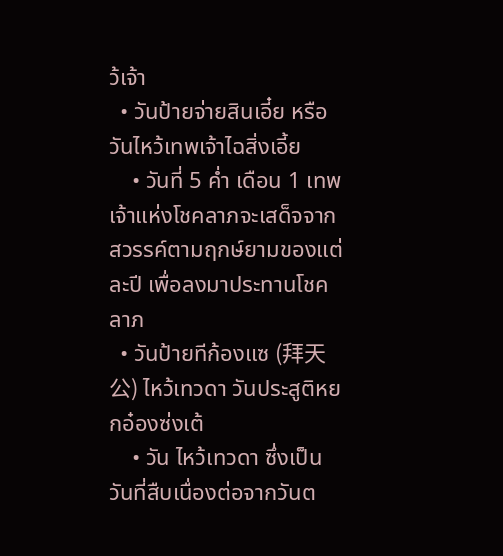ว้เจ้า
  • วันป้ายจ่ายสินเอี๋ย หรือ วันไหว้เทพเจ้าไฉสิ่งเอี้ย
    • วันที่ 5 ค่ำ เดือน 1 เทพเจ้าแห่งโชคลาภจะเสด็จจากสวรรค์ตามฤกษ์ยามของแต่ละปี เพื่อลงมาประทานโชคลาภ
  • วันป้ายทีก้องแซ (拜天公) ไหว้เทวดา วันประสูติหยกอ๋องซ่งเต้
    • วัน ไหว้เทวดา ซึ่งเป็นวันที่สืบเนื่องต่อจากวันต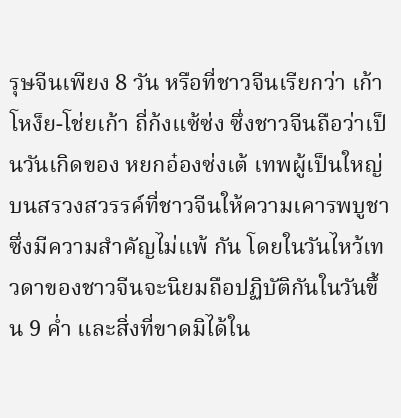รุษจีนเพียง 8 วัน หรือที่ชาวจีนเรียกว่า เก้าโหง็ย-โช่ยเก้า ถี่ก้งแซ้ซ่ง ซึ่งชาวจีนถือว่าเป็นวันเกิดของ หยกอ๋องซ่งเต้ เทพผู้เป็นใหญ่บนสรวงสวรรค์ที่ชาวจีนให้ความเคารพบูชาซึ่งมีความสำคัญไม่แพ้ กัน โดยในวันไหว้เทวดาของชาวจีนจะนิยมถือปฏิบัติกันในวันขึ้น 9 ค่ำ และสิ่งที่ขาดมิได้ใน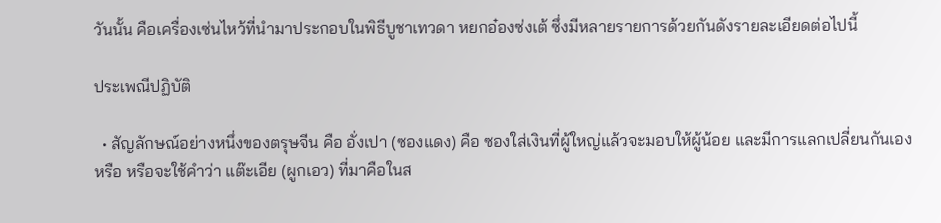วันนั้น คือเครื่องเซ่นไหว้ที่นำมาประกอบในพิธีบูชาเทวดา หยกอ๋องซ่งเต้ ซึ่งมีหลายรายการด้วยกันดังรายละเอียดต่อไปนี้

ประเพณีปฏิบัติ

  • สัญลักษณ์อย่างหนึ่งของตรุษจีน คือ อั่งเปา (ซองแดง) คือ ซองใส่เงินที่ผู้ใหญ่แล้วจะมอบให้ผู้น้อย และมีการแลกเปลี่ยนกันเอง หรือ หรือจะใช้คำว่า แต๊ะเอีย (ผูกเอว) ที่มาคือในส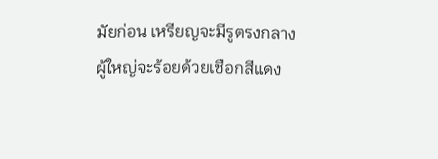มัยก่อน เหรียญจะมีรูตรงกลาง ผู้ใหญ่จะร้อยด้วยเชือกสีแดง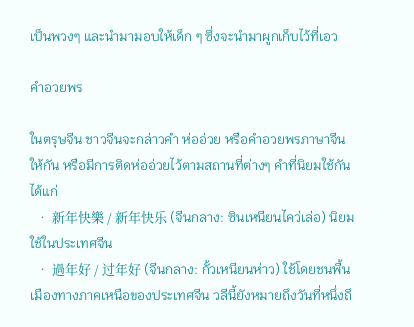เป็นพวงๆ และนำมามอบให้เด็ก ๆ ซึ่งจะนำมาผูกเก็บไว้ที่เอว

คำอวยพร

ในตรุษจีน ชาวจีนจะกล่าวคำ ห่ออ่วย หรือคำอวยพรภาษาจีนให้กัน หรือมีการติดห่ออ่วยไว้ตามสถานที่ต่างๆ คำที่นิยมใช้กัน ได้แก่
  • 新年快樂 / 新年快乐 (จีนกลาง: ซินเหนียนไคว่เล่อ) นิยมใช้ในประเทศจีน
  • 過年好 / 过年好 (จีนกลาง: กั้วเหนียนห่าว) ใช้โดยชนพื้นเมืองทางภาคเหนือของประเทศจีน วลีนี้ยังหมายถึงวันที่หนึ่งถึ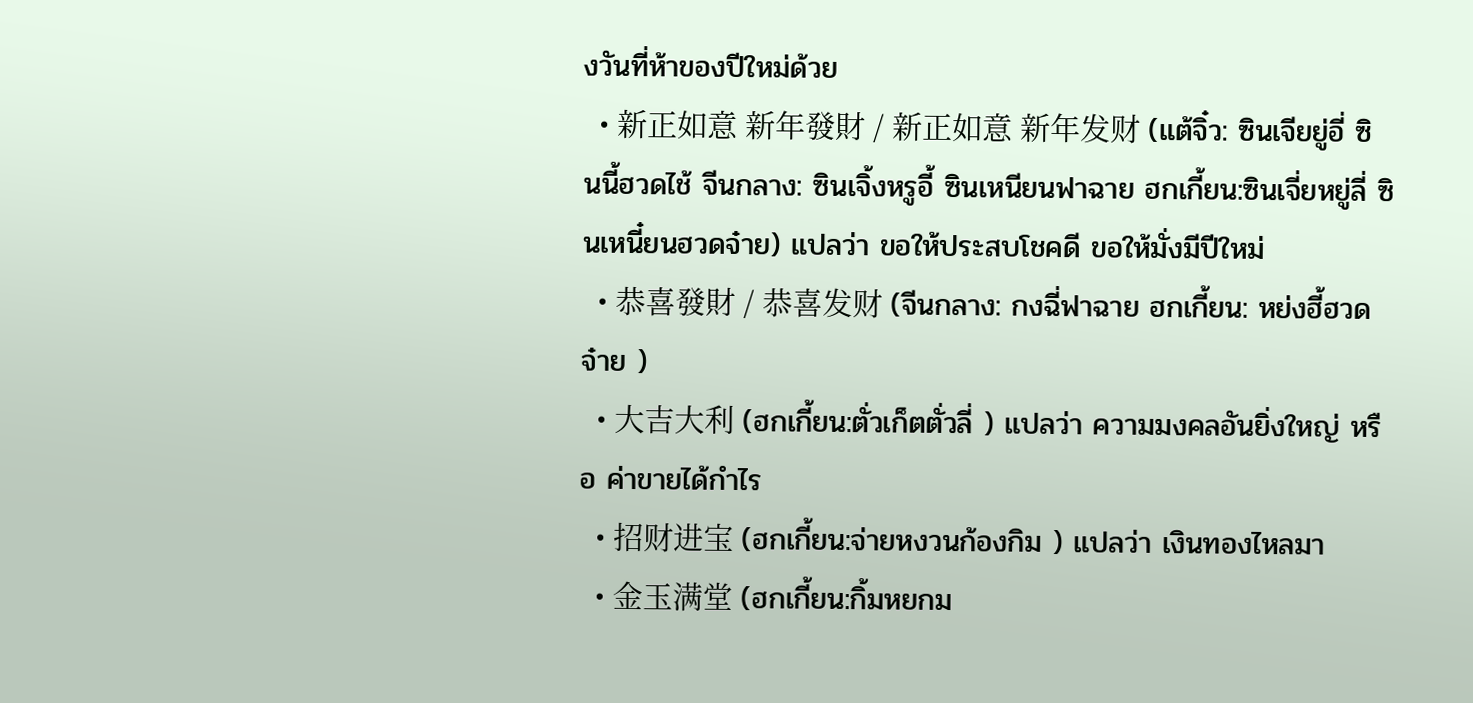งวันที่ห้าของปีใหม่ด้วย
  • 新正如意 新年發財 / 新正如意 新年发财 (แต้จิ๋ว: ซินเจียยู่อี่ ซินนี้ฮวดไช้ จีนกลาง: ซินเจิ้งหรูอี้ ซินเหนียนฟาฉาย ฮกเกี้ยน:ซินเจี่ยหยู่ลี่ ซินเหนี๋ยนฮวดจ๋าย) แปลว่า ขอให้ประสบโชคดี ขอให้มั่งมีปีใหม่
  • 恭喜發財 / 恭喜发财 (จีนกลาง: กงฉี่ฟาฉาย ฮกเกี้ยน: หย่งฮี้ฮวดจ๋าย )
  • 大吉大利 (ฮกเกี้ยน:ตั่วเก็ตตั่วลี่ ) แปลว่า ความมงคลอันยิ่งใหญ่ หรือ ค่าขายได้กำไร
  • 招财进宝 (ฮกเกี้ยน:จ่ายหงวนก้องกิม ) แปลว่า เงินทองไหลมา
  • 金玉满堂 (ฮกเกี้ยน:กิ้มหยกม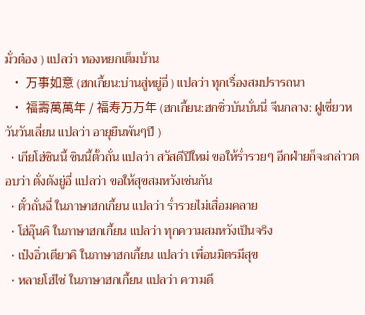มั่วต๋อง ) แปลว่า ทองหยกเต็มบ้าน
  • 万事如意 (ฮกเกี้ยน:บ่านสู่หยู่อี่ ) แปลว่า ทุกเรื่องสมปรารถนา
  • 福壽萬萬年 / 福寿万万年 (ฮกเกี้ยน:ฮกซิ่วบันบั่นนี่ จีนกลาง: ฝูเชี่ยวหวันวันเลี่ยน แปลว่า อายุยืนพันๆปี )
  • เกียโฮ่ซินนี้ ซินนี้ตั้วถั่น แปลว่า สวัสดีปีใหม่ ขอให้ร่ำรวยๆ อีกฝ่ายก็จะกล่าวตอบว่า ตั่งตังยู่อี่ แปลว่า ขอให้สุขสมหวังเช่นกัน
  • ตั๋วถั่นฉี่ ในภาษาฮกเกี้ยน แปลว่า ร่ำรวยไม่เสื่อมคลาย
  • โฮ่อุ๊นคิ ในภาษาฮกเกี้ยน แปลว่า ทุกความสมหวังเป็นจริง
  • เป๋งอิ่วเตียวคิ ในภาษาฮกเกี้ยน แปลว่า เพื่อนมิตรมีสุข
  • หลายโฮ่ไซ่ ในภาษาฮกเกี้ยน แปลว่า ความดี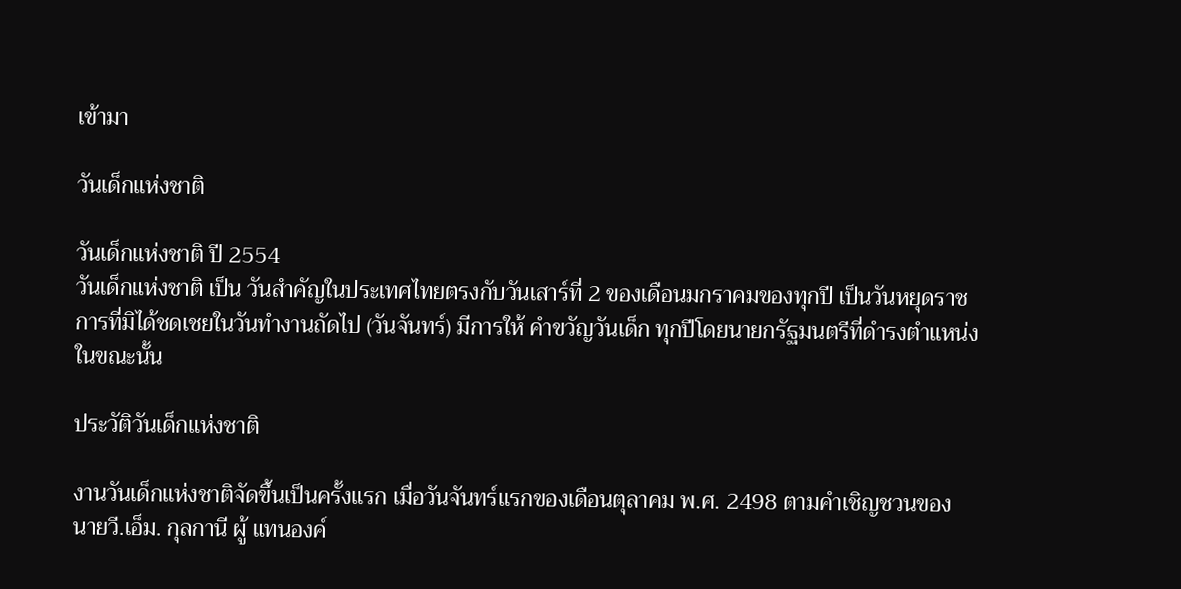เข้ามา

วันเด็กแห่งชาติ

วันเด็กแห่งชาติ ปี 2554
วันเด็กแห่งชาติ เป็น วันสำคัญในประเทศไทยตรงกับวันเสาร์ที่ 2 ของเดือนมกราคมของทุกปี เป็นวันหยุดราชการที่มิได้ชดเชยในวันทำงานถัดไป (วันจันทร์) มีการให้ คำขวัญวันเด็ก ทุกปีโดยนายกรัฐมนตรีที่ดำรงตำแหน่งในขณะนั้น

ประวัติวันเด็กแห่งชาติ

งานวันเด็กแห่งชาติจัดขึ้นเป็นครั้งแรก เมื่อวันจันทร์แรกของเดือนตุลาคม พ.ศ. 2498 ตามคำเชิญชวนของ นายวี.เอ็ม. กุลกานี ผู้ แทนองค์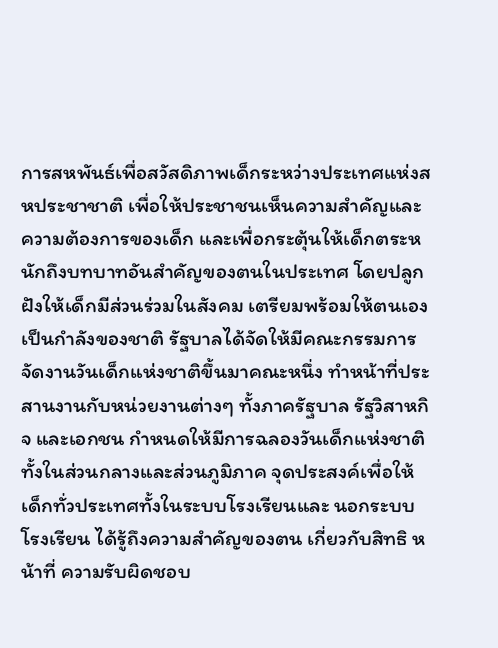การสหพันธ์เพื่อสวัสดิภาพเด็กระหว่างประเทศแห่งสหประชาชาติ เพื่อให้ประชาชนเห็นความสำคัญและความต้องการของเด็ก และเพื่อกระตุ้นให้เด็กตระหนักถึงบทบาทอันสำคัญของตนในประเทศ โดยปลูกฝังให้เด็กมีส่วนร่วมในสังคม เตรียมพร้อมให้ตนเองเป็นกำลังของชาติ รัฐบาลได้จัดให้มีคณะกรรมการจัดงานวันเด็กแห่งชาติขึ้นมาคณะหนึ่ง ทำหน้าที่ประสานงานกับหน่วยงานต่างๆ ทั้งภาครัฐบาล รัฐวิสาหกิจ และเอกชน กำหนดให้มีการฉลองวันเด็กแห่งชาติทั้งในส่วนกลางและส่วนภูมิภาค จุดประสงค์เพื่อให้เด็กทั่วประเทศทั้งในระบบโรงเรียนและ นอกระบบโรงเรียน ได้รู้ถึงความสำคัญของตน เกี่ยวกับสิทธิ หน้าที่ ความรับผิดชอบ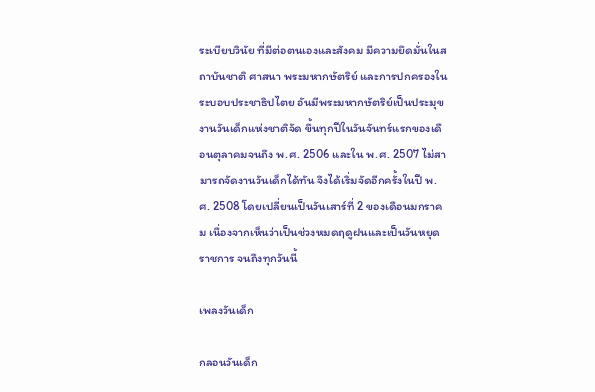ระเบียบวินัย ที่มีต่อตนเองและสังคม มีความยึดมั่นในสถาบันชาติ ศาสนา พระมหากษัตริย์ และการปกครองในระบอบประชาธิปไตย อันมีพระมหากษัตริย์เป็นประมุข งานวันเด็กแห่งชาติจัด ขึ้นทุกปีในวันจันทร์แรกของเดือนตุลาคมจนถึง พ.ศ. 2506 และใน พ.ศ. 2507 ไม่สามารถจัดงานวันเด็กได้ทัน จึงได้เริ่มจัดอีกครั้งในปี พ.ศ. 2508 โดยเปลี่ยนเป็นวันเสาร์ที่ 2 ของเดือนมกราคม เนื่องจากเห็นว่าเป็นช่วงหมดฤดูฝนและเป็นวันหยุดราชการ จนถึงทุกวันนี้

เพลงวันเด็ก

กลอนวันเด็ก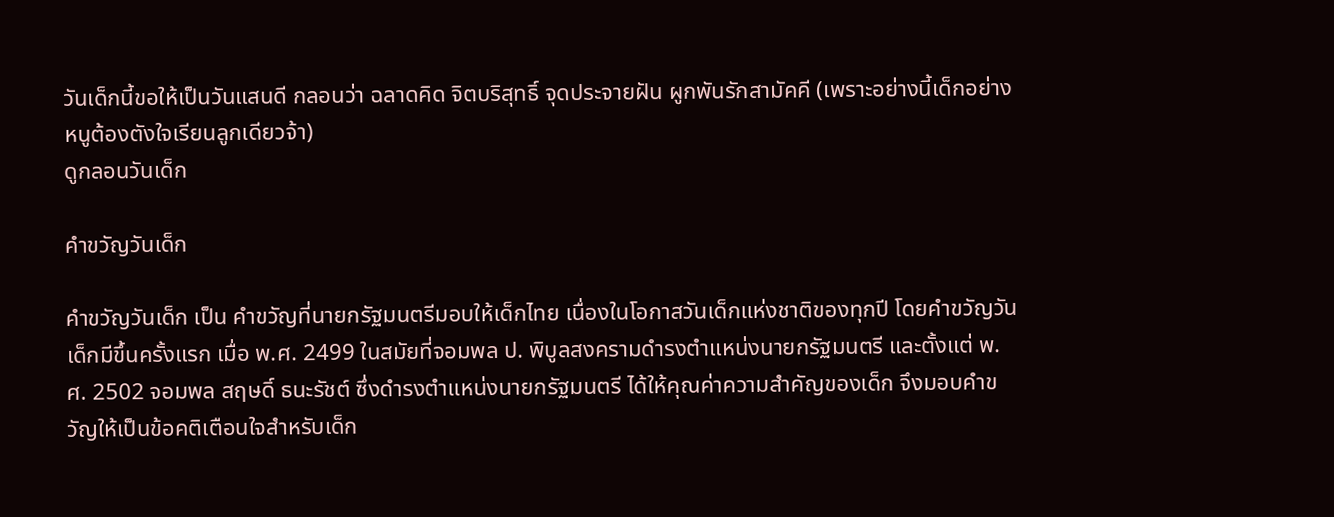วันเด็กนี้ขอให้เป็นวันแสนดี กลอนว่า ฉลาดคิด จิตบริสุทธิ์ จุดประจายฝัน ผูกพันรักสามัคคี (เพราะอย่างนี้เด็กอย่างหนูต้องตังใจเรียนลูกเดียวจ้า)
ดูกลอนวันเด็ก

คำขวัญวันเด็ก

คำขวัญวันเด็ก เป็น คำขวัญที่นายกรัฐมนตรีมอบให้เด็กไทย เนื่องในโอกาสวันเด็กแห่งชาติของทุกปี โดยคำขวัญวันเด็กมีขึ้นครั้งแรก เมื่อ พ.ศ. 2499 ในสมัยที่จอมพล ป. พิบูลสงครามดำรงตำแหน่งนายกรัฐมนตรี และตั้งแต่ พ.ศ. 2502 จอมพล สฤษดิ์ ธนะรัชต์ ซึ่งดำรงตำแหน่งนายกรัฐมนตรี ได้ให้คุณค่าความสำคัญของเด็ก จึงมอบคำขวัญให้เป็นข้อคติเตือนใจสำหรับเด็ก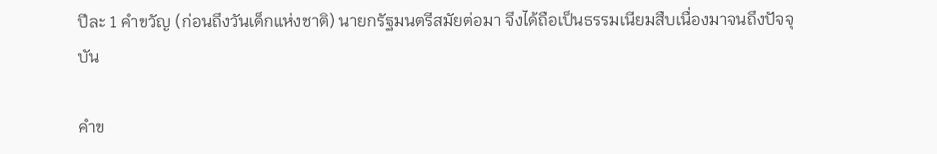ปีละ 1 คำขวัญ (ก่อนถึงวันเด็กแห่งชาติ) นายกรัฐมนตรีสมัยต่อมา จึงได้ถือเป็นธรรมเนียมสืบเนื่องมาจนถึงปัจจุบัน

คำข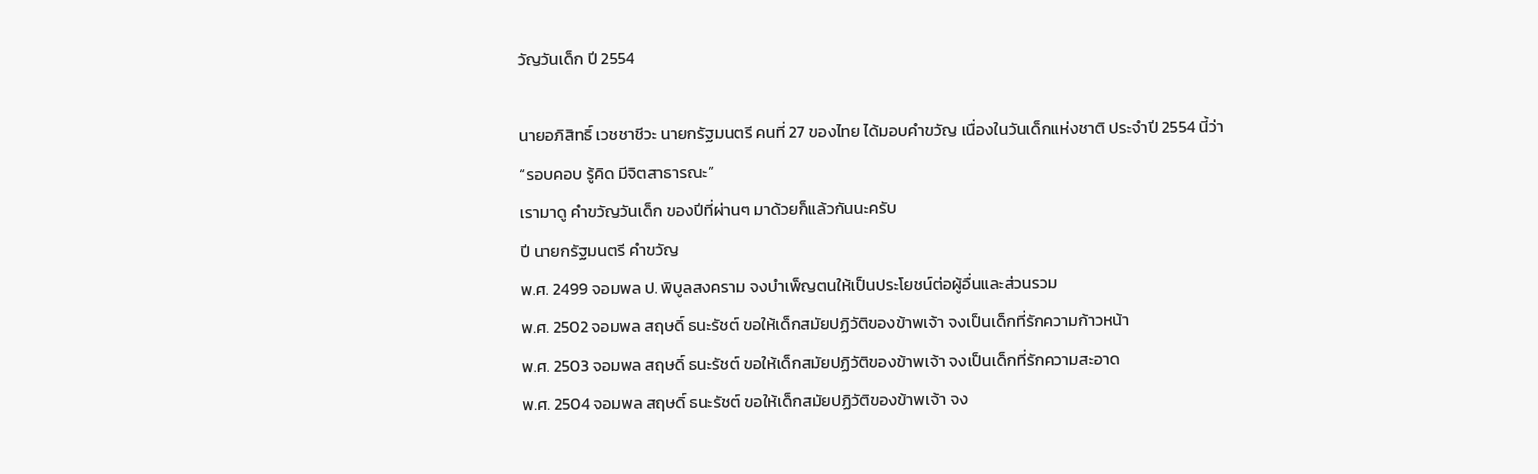วัญวันเด็ก ปี 2554

นายอภิสิทธิ์ เวชชาชีวะ นายกรัฐมนตรี คนที่ 27 ของไทย ได้มอบคำขวัญ เนื่องในวันเด็กแห่งชาติ ประจำปี 2554 นี้ว่า
“รอบคอบ รู้คิด มีจิตสาธารณะ”
เรามาดู คำขวัญวันเด็ก ของปีที่ผ่านๆ มาด้วยก็แล้วกันนะครับ
ปี นายกรัฐมนตรี คำขวัญ
พ.ศ. 2499 จอมพล ป. พิบูลสงคราม จงบำเพ็ญตนให้เป็นประโยชน์ต่อผู้อื่นและส่วนรวม
พ.ศ. 2502 จอมพล สฤษดิ์ ธนะรัชต์ ขอให้เด็กสมัยปฏิวัติของข้าพเจ้า จงเป็นเด็กที่รักความก้าวหน้า
พ.ศ. 2503 จอมพล สฤษดิ์ ธนะรัชต์ ขอให้เด็กสมัยปฏิวัติของข้าพเจ้า จงเป็นเด็กที่รักความสะอาด
พ.ศ. 2504 จอมพล สฤษดิ์ ธนะรัชต์ ขอให้เด็กสมัยปฏิวัติของข้าพเจ้า จง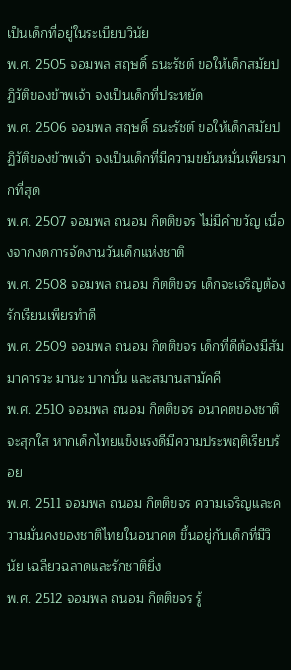เป็นเด็กที่อยู่ในระเบียบวินัย
พ.ศ. 2505 จอมพล สฤษดิ์ ธนะรัชต์ ขอให้เด็กสมัยปฏิวัติของข้าพเจ้า จงเป็นเด็กที่ประหยัด
พ.ศ. 2506 จอมพล สฤษดิ์ ธนะรัชต์ ขอให้เด็กสมัยปฏิวัติของข้าพเจ้า จงเป็นเด็กที่มีความขยันหมั่นเพียรมากที่สุด
พ.ศ. 2507 จอมพล ถนอม กิตติขจร ไม่มีคำขวัญ เนื่องจากงดการจัดงานวันเด็กแห่งชาติ
พ.ศ. 2508 จอมพล ถนอม กิตติขจร เด็กจะเจริญต้องรักเรียนเพียรทำดี
พ.ศ. 2509 จอมพล ถนอม กิตติขจร เด็กที่ดีต้องมีสัมมาคารวะ มานะ บากบั่น และสมานสามัคคี
พ.ศ. 2510 จอมพล ถนอม กิตติขจร อนาคตของชาติจะสุกใส หากเด็กไทยแข็งแรงดีมีความประพฤติเรียบร้อย
พ.ศ. 2511 จอมพล ถนอม กิตติขจร ความเจริญและความมั่นคงของชาติไทยในอนาคต ขึ้นอยู่กับเด็กที่มีวินัย เฉลียวฉลาดและรักชาติยิ่ง
พ.ศ. 2512 จอมพล ถนอม กิตติขจร รู้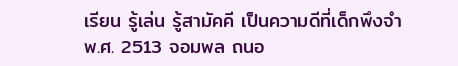เรียน รู้เล่น รู้สามัคคี เป็นความดีที่เด็กพึงจำ
พ.ศ. 2513 จอมพล ถนอ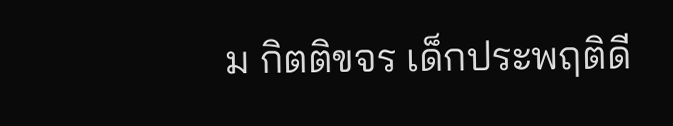ม กิตติขจร เด็กประพฤติดี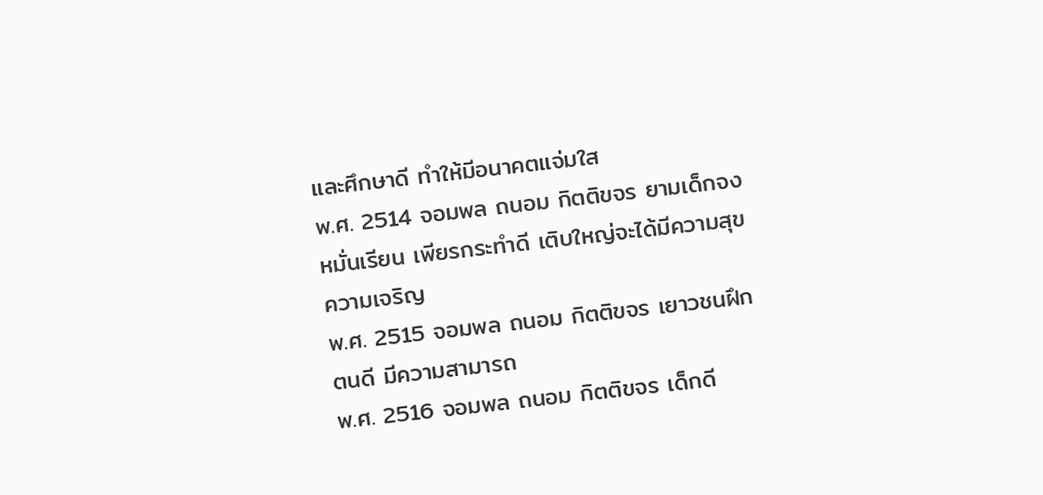และศึกษาดี ทำให้มีอนาคตแจ่มใส
พ.ศ. 2514 จอมพล ถนอม กิตติขจร ยามเด็กจงหมั่นเรียน เพียรกระทำดี เติบใหญ่จะได้มีความสุขความเจริญ
พ.ศ. 2515 จอมพล ถนอม กิตติขจร เยาวชนฝึกตนดี มีความสามารถ
พ.ศ. 2516 จอมพล ถนอม กิตติขจร เด็กดี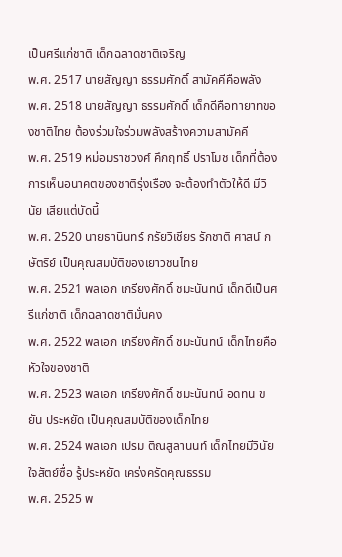เป็นศรีแก่ชาติ เด็กฉลาดชาติเจริญ
พ.ศ. 2517 นายสัญญา ธรรมศักดิ์ สามัคคีคือพลัง
พ.ศ. 2518 นายสัญญา ธรรมศักดิ์ เด็กดีคือทายาทของชาติไทย ต้องร่วมใจร่วมพลังสร้างความสามัคคี
พ.ศ. 2519 หม่อมราชวงศ์ คึกฤทธิ์ ปราโมช เด็กที่ต้องการเห็นอนาคตของชาติรุ่งเรือง จะต้องทำตัวให้ดี มีวินัย เสียแต่บัดนี้
พ.ศ. 2520 นายธานินทร์ กรัยวิเชียร รักชาติ ศาสน์ กษัตริย์ เป็นคุณสมบัติของเยาวชนไทย
พ.ศ. 2521 พลเอก เกรียงศักดิ์ ชมะนันทน์ เด็กดีเป็นศรีแก่ชาติ เด็กฉลาดชาติมั่นคง
พ.ศ. 2522 พลเอก เกรียงศักดิ์ ชมะนันทน์ เด็กไทยคือหัวใจของชาติ
พ.ศ. 2523 พลเอก เกรียงศักดิ์ ชมะนันทน์ อดทน ขยัน ประหยัด เป็นคุณสมบัติของเด็กไทย
พ.ศ. 2524 พลเอก เปรม ติณสูลานนท์ เด็กไทยมีวินัย ใจสัตย์ซื่อ รู้ประหยัด เคร่งครัดคุณธรรม
พ.ศ. 2525 พ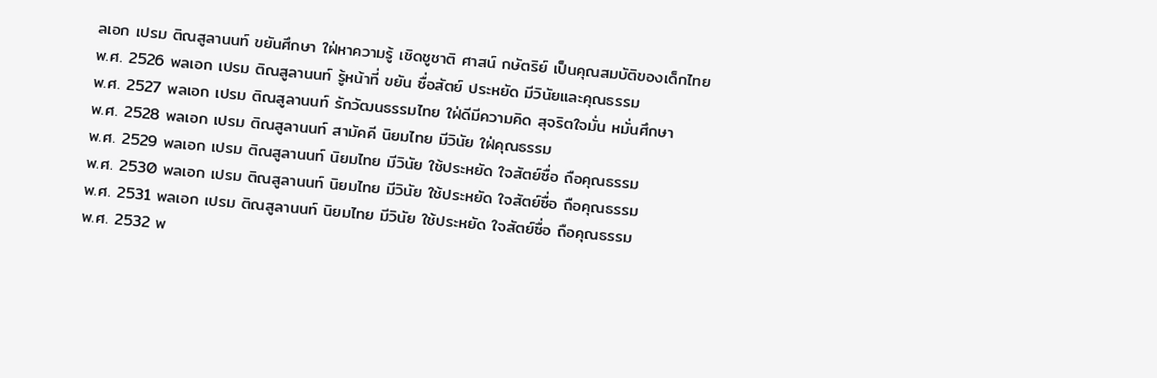ลเอก เปรม ติณสูลานนท์ ขยันศึกษา ใฝ่หาความรู้ เชิดชูชาติ ศาสน์ กษัตริย์ เป็นคุณสมบัติของเด็กไทย
พ.ศ. 2526 พลเอก เปรม ติณสูลานนท์ รู้หน้าที่ ขยัน ซื่อสัตย์ ประหยัด มีวินัยและคุณธรรม
พ.ศ. 2527 พลเอก เปรม ติณสูลานนท์ รักวัฒนธรรมไทย ใฝ่ดีมีความคิด สุจริตใจมั่น หมั่นศึกษา
พ.ศ. 2528 พลเอก เปรม ติณสูลานนท์ สามัคคี นิยมไทย มีวินัย ใฝ่คุณธรรม
พ.ศ. 2529 พลเอก เปรม ติณสูลานนท์ นิยมไทย มีวินัย ใช้ประหยัด ใจสัตย์ซื่อ ถือคุณธรรม
พ.ศ. 2530 พลเอก เปรม ติณสูลานนท์ นิยมไทย มีวินัย ใช้ประหยัด ใจสัตย์ซื่อ ถือคุณธรรม
พ.ศ. 2531 พลเอก เปรม ติณสูลานนท์ นิยมไทย มีวินัย ใช้ประหยัด ใจสัตย์ซื่อ ถือคุณธรรม
พ.ศ. 2532 พ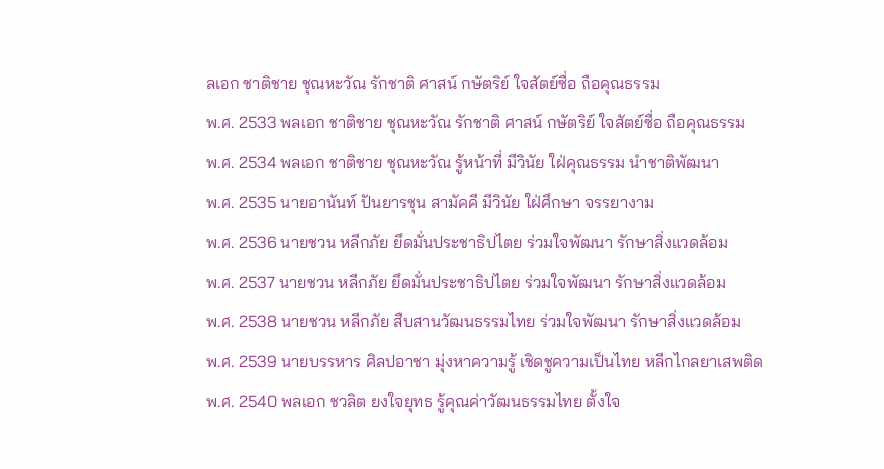ลเอก ชาติชาย ชุณหะวัณ รักชาติ ศาสน์ กษัตริย์ ใจสัตย์ซื่อ ถือคุณธรรม
พ.ศ. 2533 พลเอก ชาติชาย ชุณหะวัณ รักชาติ ศาสน์ กษัตริย์ ใจสัตย์ซื่อ ถือคุณธรรม
พ.ศ. 2534 พลเอก ชาติชาย ชุณหะวัณ รู้หน้าที่ มีวินัย ใฝ่คุณธรรม นำชาติพัฒนา
พ.ศ. 2535 นายอานันท์ ปันยารชุน สามัคคี มีวินัย ใฝ่ศึกษา จรรยางาม
พ.ศ. 2536 นายชวน หลีกภัย ยึดมั่นประชาธิปไตย ร่วมใจพัฒนา รักษาสิ่งแวดล้อม
พ.ศ. 2537 นายชวน หลีกภัย ยึดมั่นประชาธิปไตย ร่วมใจพัฒนา รักษาสิ่งแวดล้อม
พ.ศ. 2538 นายชวน หลีกภัย สืบสานวัฒนธรรมไทย ร่วมใจพัฒนา รักษาสิ่งแวดล้อม
พ.ศ. 2539 นายบรรหาร ศิลปอาชา มุ่งหาความรู้ เชิดชูความเป็นไทย หลีกไกลยาเสพติด
พ.ศ. 2540 พลเอก ชวลิต ยงใจยุทธ รู้คุณค่าวัฒนธรรมไทย ตั้งใจ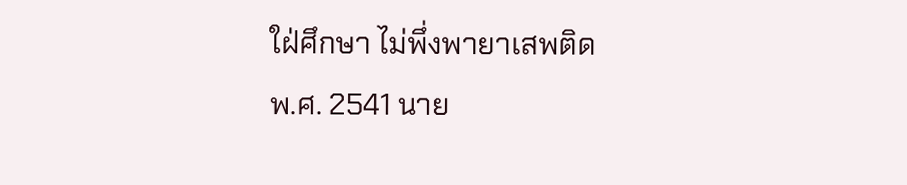ใฝ่ศึกษา ไม่พึ่งพายาเสพติด
พ.ศ. 2541 นาย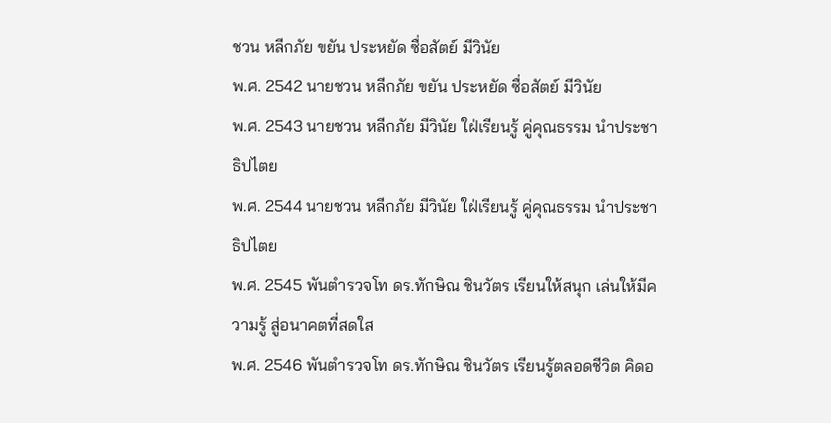ชวน หลีกภัย ขยัน ประหยัด ซื่อสัตย์ มีวินัย
พ.ศ. 2542 นายชวน หลีกภัย ขยัน ประหยัด ซื่อสัตย์ มีวินัย
พ.ศ. 2543 นายชวน หลีกภัย มีวินัย ใฝ่เรียนรู้ คู่คุณธรรม นำประชาธิปไตย
พ.ศ. 2544 นายชวน หลีกภัย มีวินัย ใฝ่เรียนรู้ คู่คุณธรรม นำประชาธิปไตย
พ.ศ. 2545 พันตำรวจโท ดร.ทักษิณ ชินวัตร เรียนให้สนุก เล่นให้มีความรู้ สู่อนาคตที่สดใส
พ.ศ. 2546 พันตำรวจโท ดร.ทักษิณ ชินวัตร เรียนรู้ตลอดชีวิต คิดอ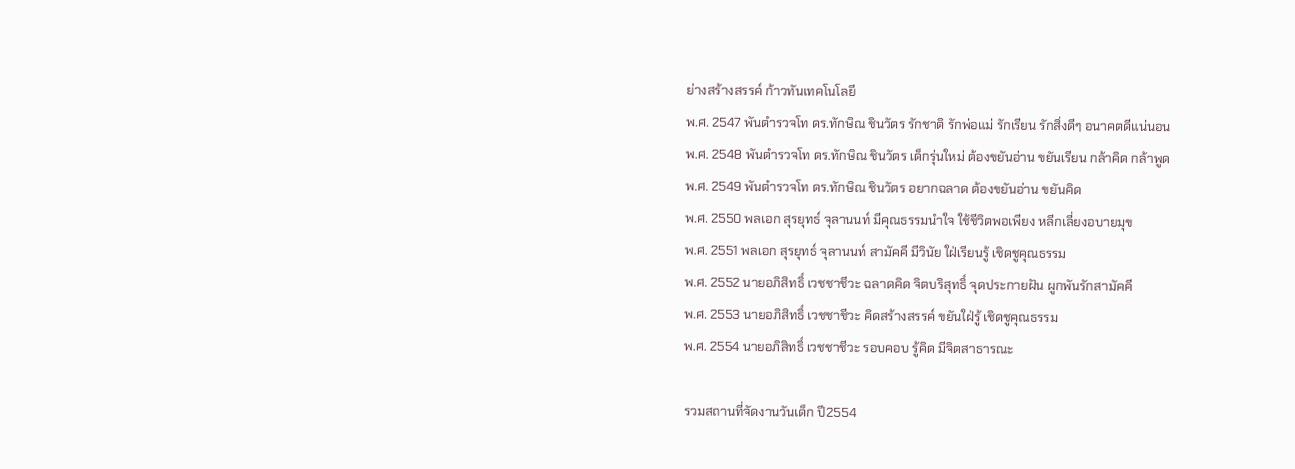ย่างสร้างสรรค์ ก้าวทันเทคโนโลยี
พ.ศ. 2547 พันตำรวจโท ดร.ทักษิณ ชินวัตร รักชาติ รักพ่อแม่ รักเรียน รักสิ่งดีๆ อนาคตดีแน่นอน
พ.ศ. 2548 พันตำรวจโท ดร.ทักษิณ ชินวัตร เด็กรุ่นใหม่ ต้องขยันอ่าน ขยันเรียน กล้าคิด กล้าพูด
พ.ศ. 2549 พันตำรวจโท ดร.ทักษิณ ชินวัตร อยากฉลาด ต้องขยันอ่าน ขยันคิด
พ.ศ. 2550 พลเอก สุรยุทธ์ จุลานนท์ มีคุณธรรมนำใจ ใช้ชีวิตพอเพียง หลีกเลี่ยงอบายมุข
พ.ศ. 2551 พลเอก สุรยุทธ์ จุลานนท์ สามัคคี มีวินัย ใฝ่เรียนรู้ เชิดชูคุณธรรม
พ.ศ. 2552 นายอภิสิทธิ์ เวชชาชีวะ ฉลาดคิด จิตบริสุทธิ์ จุดประกายฝัน ผูกพันรักสามัคคี
พ.ศ. 2553 นายอภิสิทธิ์ เวชชาชีวะ คิดสร้างสรรค์ ขยันใฝ่รู้ เชิดชูคุณธรรม
พ.ศ. 2554 นายอภิสิทธิ์ เวชชาชีวะ รอบคอบ รู้คิด มีจิตสาธารณะ

รวมสถานที่จัดงานวันเด็ก ปี2554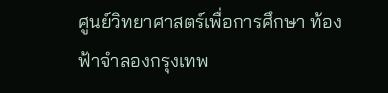ศูนย์วิทยาศาสตร์เพื่อการศึกษา ท้องฟ้าจำลองกรุงเทพ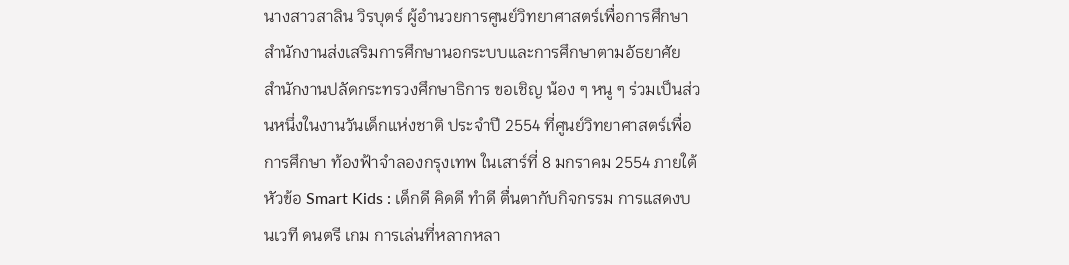นางสาวสาลิน วิรบุตร์ ผู้อำนวยการศูนย์วิทยาศาสตร์เพื่อการศึกษา สำนักงานส่งเสริมการศึกษานอกระบบและการศึกษาตามอัธยาศัย สำนักงานปลัดกระทรวงศึกษาธิการ ขอเชิญ น้อง ๆ หนู ๆ ร่วมเป็นส่วนหนึ่งในงานวันเด็กแห่งชาติ ประจำปี 2554 ที่ศูนย์วิทยาศาสตร์เพื่อการศึกษา ท้องฟ้าจำลองกรุงเทพ ในเสาร์ที่ 8 มกราคม 2554 ภายใต้หัวข้อ Smart Kids : เด็กดี คิดดี ทำดี ตื่นตากับกิจกรรม การแสดงบนเวที ดนตรี เกม การเล่นที่หลากหลา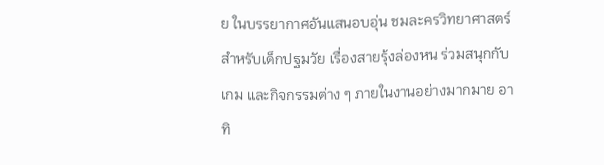ย ในบรรยากาศอันแสนอบอุ่น ชมละครวิทยาศาสตร์สำหรับเด็กปฐมวัย เรื่องสายรุ้งล่องหน ร่วมสนุกกับเกม และกิจกรรมต่าง ๆ ภายในงานอย่างมากมาย อาทิ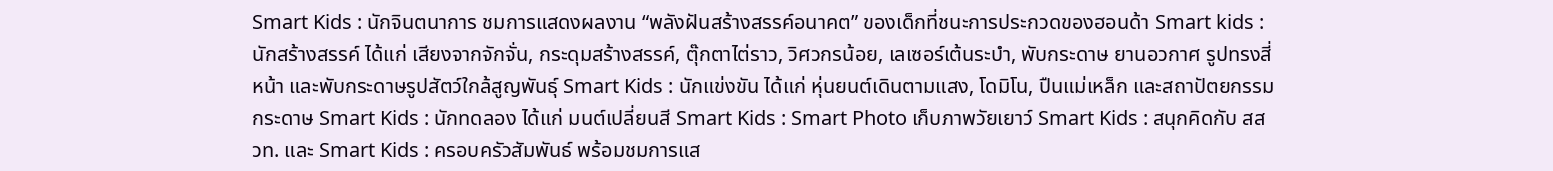Smart Kids : นักจินตนาการ ชมการแสดงผลงาน “พลังฝันสร้างสรรค์อนาคต” ของเด็กที่ชนะการประกวดของฮอนด้า Smart kids : นักสร้างสรรค์ ได้แก่ เสียงจากจักจั่น, กระดุมสร้างสรรค์, ตุ๊กตาไต่ราว, วิศวกรน้อย, เลเซอร์เต้นระบำ, พับกระดาษ ยานอวกาศ รูปทรงสี่หน้า และพับกระดาษรูปสัตว์ใกล้สูญพันธุ์ Smart Kids : นักแข่งขัน ได้แก่ หุ่นยนต์เดินตามแสง, โดมิโน, ปืนแม่เหล็ก และสถาปัตยกรรมกระดาษ Smart Kids : นักทดลอง ได้แก่ มนต์เปลี่ยนสี Smart Kids : Smart Photo เก็บภาพวัยเยาว์ Smart Kids : สนุกคิดกับ สสวท. และ Smart Kids : ครอบครัวสัมพันธ์ พร้อมชมการแส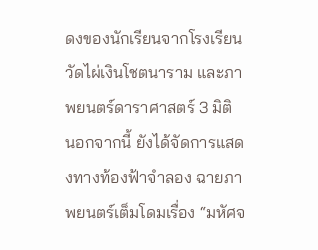ดงของนักเรียนจากโรงเรียนวัดไผ่เงินโชตนาราม และภาพยนตร์ดาราศาสตร์ 3 มิติ
นอกจากนี้ ยังได้จัดการแสดงทางท้องฟ้าจำลอง ฉายภาพยนตร์เต็มโดมเรื่อง “มหัศจ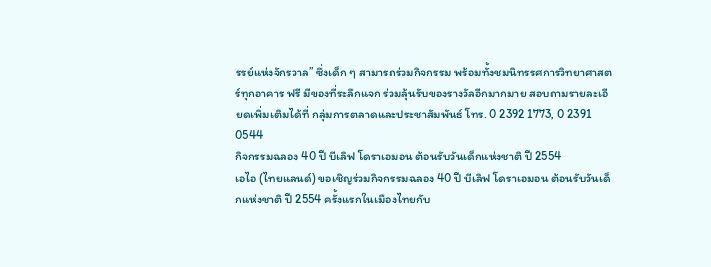รรย์แห่งจักรวาล” ซึ่งเด็ก ๆ สามารถร่วมกิจกรรม พร้อมทั้งชมนิทรรศการวิทยาศาสตร์ทุกอาคาร ฟรี มีของที่ระลึกแจก ร่วมลุ้นรับของรางวัลอีกมากมาย สอบถามรายละเอียดเพิ่มเติมได้ที่ กลุ่มการตลาดและประชาสัมพันธ์ โทร. 0 2392 1773, 0 2391 0544
กิจกรรมฉลอง 40 ปี บีเลิฟ โดราเอมอน ต้อนรับวันเด็กแห่งชาติ ปี 2554
เอไอ (ไทยแลนด์) ขอเชิญร่วมกิจกรรมฉลอง 40 ปี บีเลิฟ โดราเอมอน ต้อนรับวันเด็กแห่งชาติ ปี 2554 ครั้งแรกในเมืองไทยกับ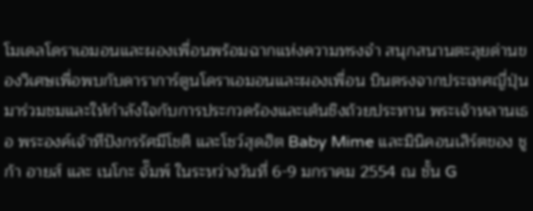โมเดลโดราเอมอนและผองเพื่อนพร้อมฉากแห่งความทรงจำ สนุกสนานตะลุยด่านของวิเศษเพื่อพบกับดาราการ์ตูนโดราเอมอนและผองเพื่อน บินตรงจากประเทศญี่ปุ่น มาร่วมชมและให้กำลังใจกับการประกวดร้องและเต้นชิงถ้วยประทาน พระเจ้าหลานเธอ พระองค์เจ้าทีปังกรรัศมีโชติ และโชว์สุดฮิต Baby Mime และมินิคอนเสิร์ตของ ชูก้า อายส์ และ เนโกะ จั๊มพ์ ในระหว่างวันที่ 6-9 มกราคม 2554 ณ ชั้น G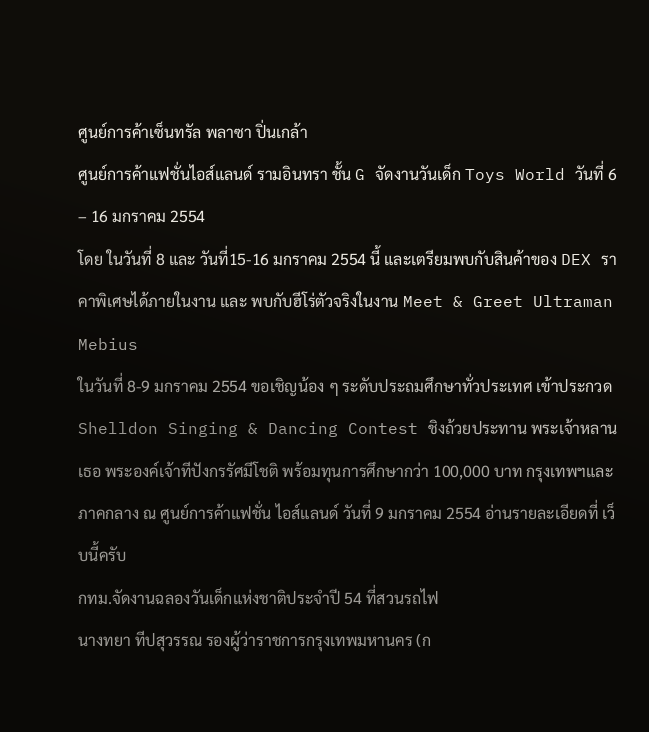ศูนย์การค้าเซ็นทรัล พลาซา ปิ่นเกล้า
ศูนย์การค้าแฟชั่นไอส์แลนด์ รามอินทรา ชั้น G จัดงานวันเด็ก Toys World วันที่ 6 – 16 มกราคม 2554
โดย ในวันที่ 8 และ วันที่15-16 มกราคม 2554 นี้ และเตรียมพบกับสินค้าของ DEX ราคาพิเศษได้ภายในงาน และ พบกับฮีโร่ตัวจริงในงาน Meet & Greet Ultraman Mebius
ในวันที่ 8-9 มกราคม 2554 ขอเชิญน้อง ๆ ระดับประถมศึกษาทั่วประเทศ เข้าประกวด Shelldon Singing & Dancing Contest ชิงถ้วยประทาน พระเจ้าหลานเธอ พระองค์เจ้าทีปังกรรัศมีโชติ พร้อมทุนการศึกษากว่า 100,000 บาท กรุงเทพฯและภาคกลาง ณ ศูนย์การค้าแฟชั่น ไอส์แลนด์ วันที่ 9 มกราคม 2554 อ่านรายละเอียดที่ เว็บนี้ครับ
กทม.จัดงานฉลองวันเด็กแห่งชาติประจำปี 54 ที่สวนรถไฟ
นางทยา ทีปสุวรรณ รองผู้ว่าราชการกรุงเทพมหานคร (ก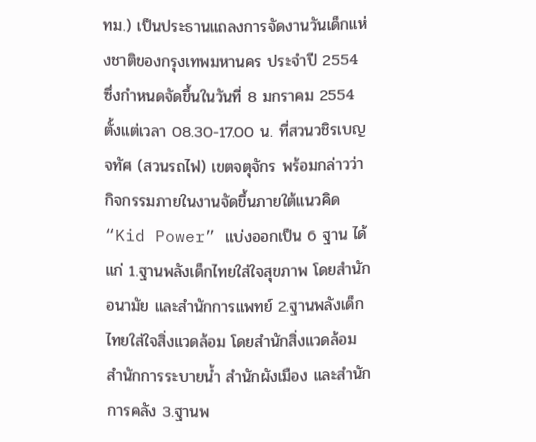ทม.) เป็นประธานแถลงการจัดงานวันเด็กแห่งชาติของกรุงเทพมหานคร ประจำปี 2554 ซึ่งกำหนดจัดขึ้นในวันที่ 8 มกราคม 2554 ตั้งแต่เวลา 08.30-17.00 น. ที่สวนวชิรเบญจทัศ (สวนรถไฟ) เขตจตุจักร พร้อมกล่าวว่า กิจกรรมภายในงานจัดขึ้นภายใต้แนวคิด “Kid Power” แบ่งออกเป็น 6 ฐาน ได้แก่ 1.ฐานพลังเด็กไทยใส่ใจสุขภาพ โดยสำนักอนามัย และสำนักการแพทย์ 2.ฐานพลังเด็กไทยใส่ใจสิ่งแวดล้อม โดยสำนักสิ่งแวดล้อม สำนักการระบายน้ำ สำนักผังเมือง และสำนักการคลัง 3.ฐานพ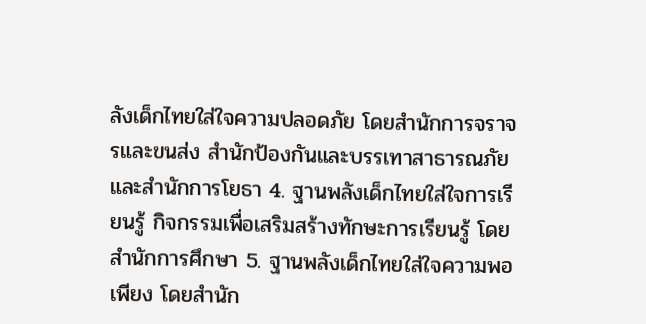ลังเด็กไทยใส่ใจความปลอดภัย โดยสำนักการจราจรและขนส่ง สำนักป้องกันและบรรเทาสาธารณภัย และสำนักการโยธา 4. ฐานพลังเด็กไทยใส่ใจการเรียนรู้ กิจกรรมเพื่อเสริมสร้างทักษะการเรียนรู้ โดยสำนักการศึกษา 5. ฐานพลังเด็กไทยใส่ใจความพอเพียง โดยสำนัก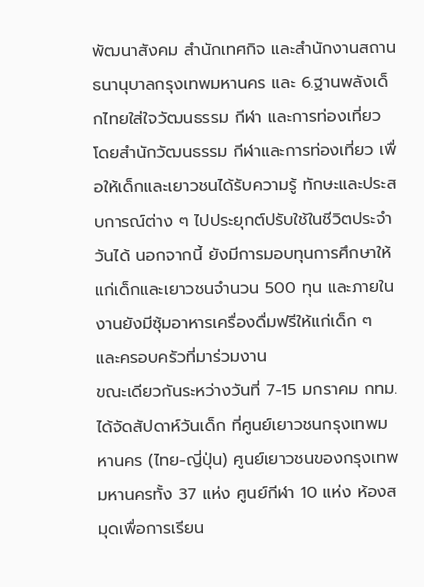พัฒนาสังคม สำนักเทศกิจ และสำนักงานสถานธนานุบาลกรุงเทพมหานคร และ 6.ฐานพลังเด็กไทยใส่ใจวัฒนธรรม กีฬา และการท่องเที่ยว โดยสำนักวัฒนธรรม กีฬาและการท่องเที่ยว เพื่อให้เด็กและเยาวชนได้รับความรู้ ทักษะและประสบการณ์ต่าง ๆ ไปประยุกต์ปรับใช้ในชีวิตประจำวันได้ นอกจากนี้ ยังมีการมอบทุนการศึกษาให้แก่เด็กและเยาวชนจำนวน 500 ทุน และภายในงานยังมีซุ้มอาหารเครื่องดื่มฟรีให้แก่เด็ก ๆ และครอบครัวที่มาร่วมงาน
ขณะเดียวกันระหว่างวันที่ 7-15 มกราคม กทม.ได้จัดสัปดาห์วันเด็ก ที่ศูนย์เยาวชนกรุงเทพมหานคร (ไทย-ญี่ปุ่น) ศูนย์เยาวชนของกรุงเทพมหานครทั้ง 37 แห่ง ศูนย์กีฬา 10 แห่ง ห้องสมุดเพื่อการเรียน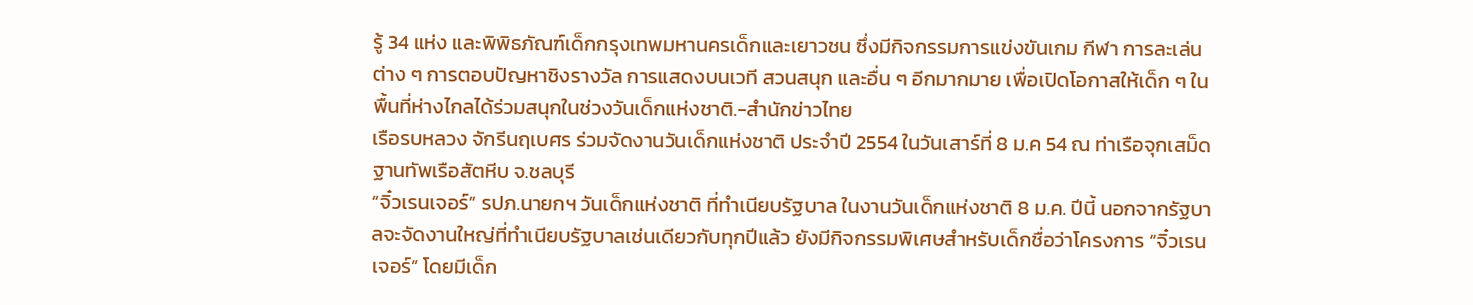รู้ 34 แห่ง และพิพิธภัณฑ์เด็กกรุงเทพมหานครเด็กและเยาวชน ซึ่งมีกิจกรรมการแข่งขันเกม กีฬา การละเล่นต่าง ๆ การตอบปัญหาชิงรางวัล การแสดงบนเวที สวนสนุก และอื่น ๆ อีกมากมาย เพื่อเปิดโอกาสให้เด็ก ๆ ในพื้นที่ห่างไกลได้ร่วมสนุกในช่วงวันเด็กแห่งชาติ.-สำนักข่าวไทย
เรือรบหลวง จักรีนฤเบศร ร่วมจัดงานวันเด็กแห่งชาติ ประจำปี 2554 ในวันเสาร์ที่ 8 ม.ค 54 ณ ท่าเรือจุกเสม็ด ฐานทัพเรือสัตหีบ จ.ชลบุรี
“จิ๋วเรนเจอร์” รปภ.นายกฯ วันเด็กแห่งชาติ ที่ทำเนียบรัฐบาล ในงานวันเด็กแห่งชาติ 8 ม.ค. ปีนี้ นอกจากรัฐบาลจะจัดงานใหญ่ที่ทำเนียบรัฐบาลเช่นเดียวกับทุกปีแล้ว ยังมีกิจกรรมพิเศษสำหรับเด็กชื่อว่าโครงการ “จิ๋วเรนเจอร์” โดยมีเด็ก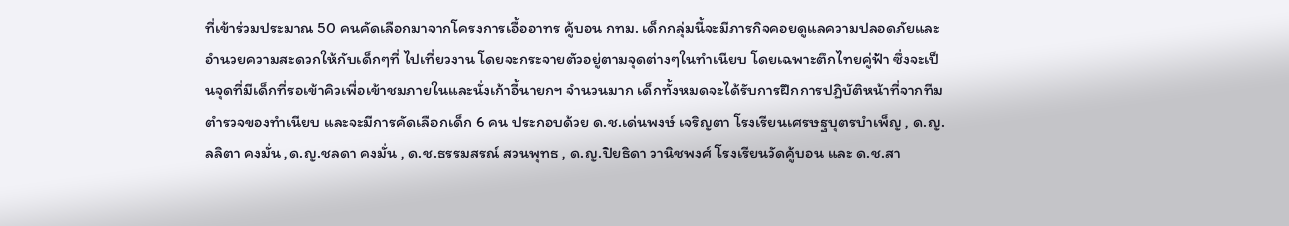ที่เข้าร่วมประมาณ 50 คนคัดเลือกมาจากโครงการเอื้ออาทร คู้บอน กทม. เด็กกลุ่มนี้จะมีภารกิจคอยดูแลความปลอดภัยและอำนวยความสะดวกให้กับเด็กๆที่ ไปเที่ยวงาน โดยจะกระจายตัวอยู่ตามจุดต่างๆในทำเนียบ โดยเฉพาะตึกไทยคู่ฟ้า ซึ่งจะเป็นจุดที่มีเด็กที่รอเข้าคิวเพื่อเข้าชมภายในและนั่งเก้าอี้นายกฯ จำนวนมาก เด็กทั้งหมดจะได้รับการฝึกการปฏิบัติหน้าที่จากทีมตำรวจของทำเนียบ และจะมีการคัดเลือกเด็ก 6 คน ประกอบด้วย ด.ช.เด่นพงษ์ เจริญตา โรงเรียนเศรษฐบุตรบำเพ็ญ , ด.ญ.ลลิตา คงมั่น ,ด.ญ.ชลดา คงมั่น , ด.ช.ธรรมสรณ์ สวนพุทธ , ด.ญ.ปิยธิดา วานิชพงศ์ โรงเรียนวัดคู้บอน และ ด.ช.สา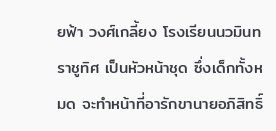ยฟ้า วงศ์เกลี้ยง โรงเรียนนวมินทราชูทิศ เป็นหัวหน้าชุด ซึ่งเด็กทั้งหมด จะทำหน้าที่อารักขานายอภิสิทธิ์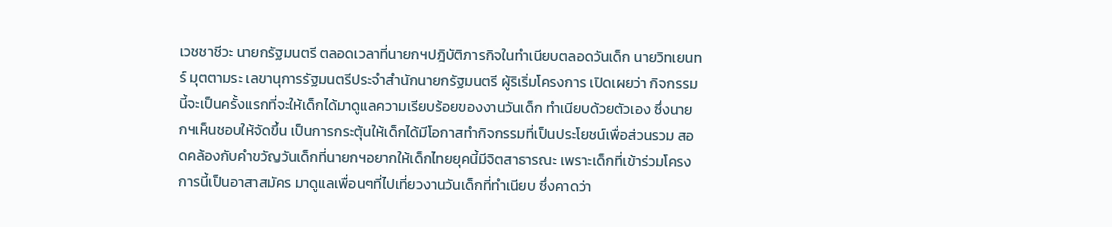เวชชาชีวะ นายกรัฐมนตรี ตลอดเวลาที่นายกฯปฎิบัติภารกิจในทำเนียบตลอดวันเด็ก นายวิทเยนทร์ มุตตามระ เลขานุการรัฐมนตรีประจำสำนักนายกรัฐมนตรี ผู้ริเริ่มโครงการ เปิดเผยว่า กิจกรรมนี้จะเป็นครั้งแรกที่จะให้เด็กได้มาดูแลความเรียบร้อยของงานวันเด็ก ทำเนียบด้วยตัวเอง ซึ่งนายกฯเห็นชอบให้จัดขึ้น เป็นการกระตุ้นให้เด็กได้มีโอกาสทำกิจกรรมที่เป็นประโยชน์เพื่อส่วนรวม สอดคล้องกับคำขวัญวันเด็กที่นายกฯอยากให้เด็กไทยยุคนี้มีจิตสาธารณะ เพราะเด็กที่เข้าร่วมโครงการนี้เป็นอาสาสมัคร มาดูแลเพื่อนๆที่ไปเที่ยวงานวันเด็กที่ทำเนียบ ซึ่งคาดว่า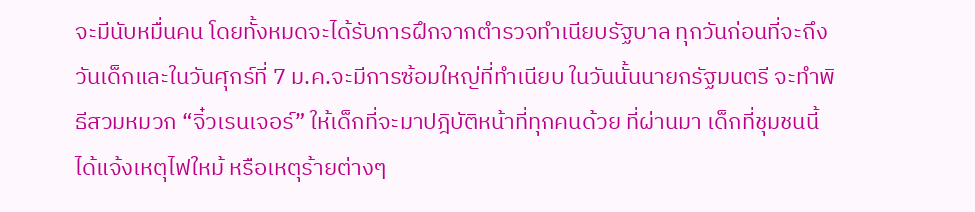จะมีนับหมื่นคน โดยทั้งหมดจะได้รับการฝึกจากตำรวจทำเนียบรัฐบาล ทุกวันก่อนที่จะถึงวันเด็กและในวันศุกร์ที่ 7 ม.ค.จะมีการซ้อมใหญ่ที่ทำเนียบ ในวันนั้นนายกรัฐมนตรี จะทำพิธีสวมหมวก “จิ๋วเรนเจอร์” ให้เด็กที่จะมาปฎิบัติหน้าที่ทุกคนด้วย ที่ผ่านมา เด็กที่ชุมชนนี้ได้แจ้งเหตุไฟใหม้ หรือเหตุร้ายต่างๆ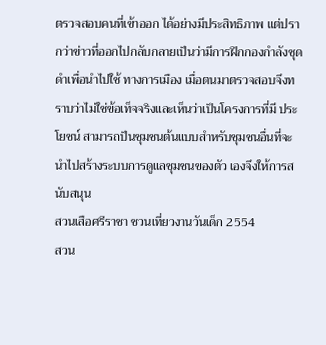ตรวจสอบคนที่เข้าออก ได้อย่างมีประสิทธิภาพ แต่ปรากว่าข่าวที่ออกไปกลับกลายเป็นว่ามีการฝึกกองกำลังชุดดำเพื่อนำไปใช้ ทางการเมือง เมื่อตนมาตรวจสอบจึงทราบว่าไม่ใช่ข้อเท็จจริงและเห็นว่าเป็นโครงการที่มี ประโยชน์ สามารถป็นชุมชนต้นแบบสำหรับชุมชนอื่นที่จะนำไปสร้างระบบการดูแลชุมชนของตัว เองจึงให้การสนับสนุน
สวนเสือศรีราชา ชวนเที่ยวงานวันเด็ก 2554
สวน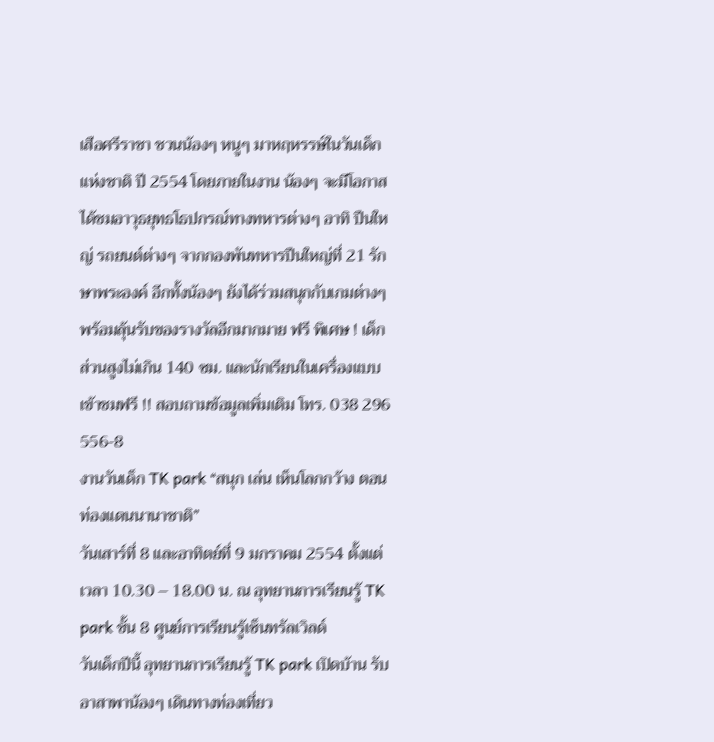เสือศรีราชา ชวนน้องๆ หนูๆ มาหฤหรรษ์ในวันเด็กแห่งชาติ ปี 2554 โดยภายในงาน น้องๆ จะมีโอกาสได้ชมอาวุธยุทธโธปกรณ์ทางทหารต่างๆ อาทิ ปืนใหญ่ รถยนต์ต่างๆ จากกองพันทหารปืนใหญ่ที่ 21 รักษาพระองค์ อีกทั้งน้องๆ ยังได้ร่วมสนุกกับเกมต่างๆ พร้อมลุ้นรับของรางวัลอีกมากมาย ฟรี พิเศษ ! เด็กส่วนสูงไม่เกิน 140 ซม. และนักเรียนในเครื่องแบบ เข้าชมฟรี !! สอบถามข้อมูลเพิ่มเติม โทร. 038 296 556-8
งานวันเด็ก TK park “สนุก เล่น เห็นโลกกว้าง ตอน ท่องแดนนานาชาติ”
วันเสาร์ที่ 8 และอาทิตย์ที่ 9 มกราคม 2554 ตั้งแต่เวลา 10.30 – 18.00 น. ณ อุทยานการเรียนรู้ TK park ชั้น 8 ศูนย์การเรียนรู้เซ็นทรัลเวิลด์
วันเด็กปีนี้ อุทยานการเรียนรู้ TK park เปิดบ้าน รับอาสาพาน้องๆ เดินทางท่องเที่ยว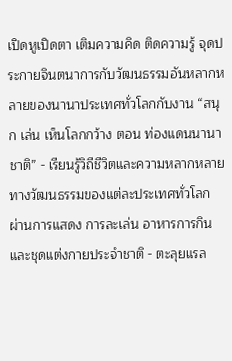เปิดหูเปิดตา เติมความคิด ติดความรู้ จุดประกายจินตนาการกับวัฒนธรรมอันหลากหลายของนานาประเทศทั่วโลกกับงาน “สนุก เล่น เห็นโลกกว้าง ตอน ท่องแดนนานาชาติ” - เรียนรู้วิถีชีวิตและความหลากหลายทางวัฒนธรรมของแต่ละประเทศทั่วโลก ผ่านการแสดง การละเล่น อาหารการกิน และชุดแต่งกายประจำชาติ - ตะลุยแรล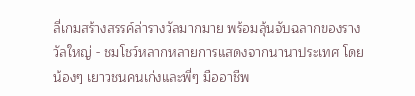ลี่เกมสร้างสรรค์ล่ารางวัลมากมาย พร้อมลุ้นจับฉลากของรางวัลใหญ่ - ชมโชว์หลากหลายการแสดงจากนานาประเทศ โดยน้องๆ เยาวชนคนเก่งและพี่ๆ มืออาชีพ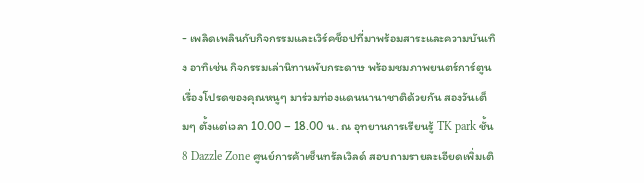- เพลิดเพลินกับกิจกรรมและเวิร์คช็อปที่มาพร้อมสาระและความบันเทิง อาทิเช่น กิจกรรมเล่านิทานพับกระดาษ พร้อมชมภาพยนตร์การ์ตูนเรื่องโปรดของคุณหนูๆ มาร่วมท่องแดนนานาชาติด้วยกัน สองวันเต็มๆ ตั้งแต่เวลา 10.00 – 18.00 น. ณ อุทยานการเรียนรู้ TK park ชั้น 8 Dazzle Zone ศูนย์การค้าเซ็นทรัลเวิลด์ สอบถามรายละเอียดเพิ่มเติ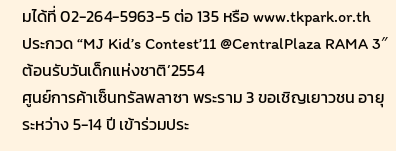มได้ที่ 02-264-5963-5 ต่อ 135 หรือ www.tkpark.or.th
ประกวด “MJ Kid’s Contest’11 @CentralPlaza RAMA 3″ ต้อนรับวันเด็กแห่งชาติ’2554
ศูนย์การค้าเซ็นทรัลพลาซา พระราม 3 ขอเชิญเยาวชน อายุระหว่าง 5-14 ปี เข้าร่วมประ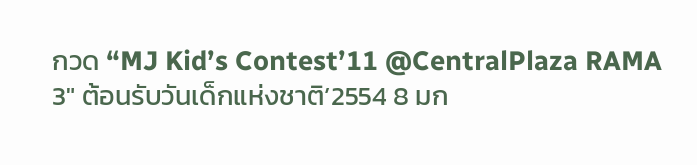กวด “MJ Kid’s Contest’11 @CentralPlaza RAMA 3″ ต้อนรับวันเด็กแห่งชาติ’2554 8 มก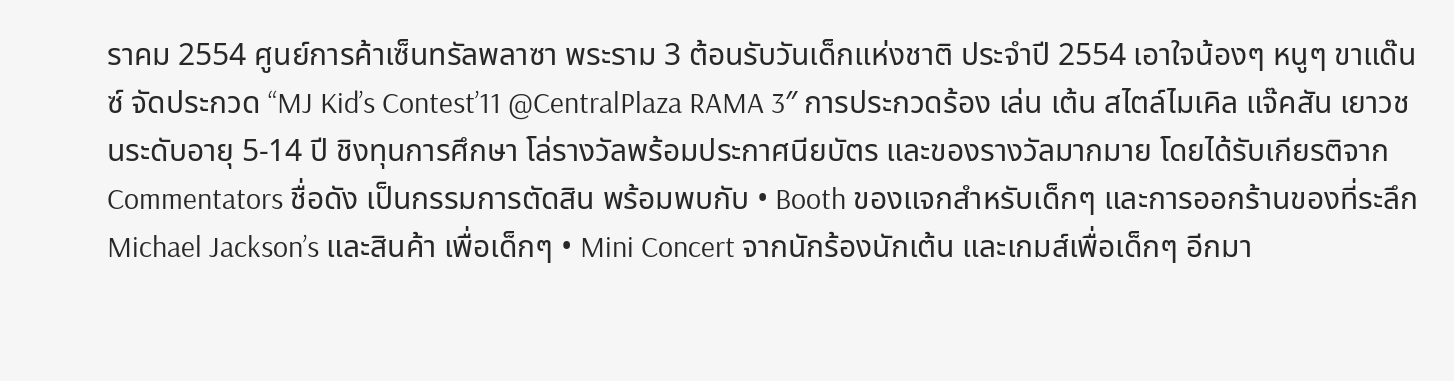ราคม 2554 ศูนย์การค้าเซ็นทรัลพลาซา พระราม 3 ต้อนรับวันเด็กแห่งชาติ ประจำปี 2554 เอาใจน้องๆ หนูๆ ขาแด๊นซ์ จัดประกวด “MJ Kid’s Contest’11 @CentralPlaza RAMA 3″ การประกวดร้อง เล่น เต้น สไตล์ไมเคิล แจ๊คสัน เยาวชนระดับอายุ 5-14 ปี ชิงทุนการศึกษา โล่รางวัลพร้อมประกาศนียบัตร และของรางวัลมากมาย โดยได้รับเกียรติจาก Commentators ชื่อดัง เป็นกรรมการตัดสิน พร้อมพบกับ • Booth ของแจกสำหรับเด็กๆ และการออกร้านของที่ระลึก Michael Jackson’s และสินค้า เพื่อเด็กๆ • Mini Concert จากนักร้องนักเต้น และเกมส์เพื่อเด็กๆ อีกมา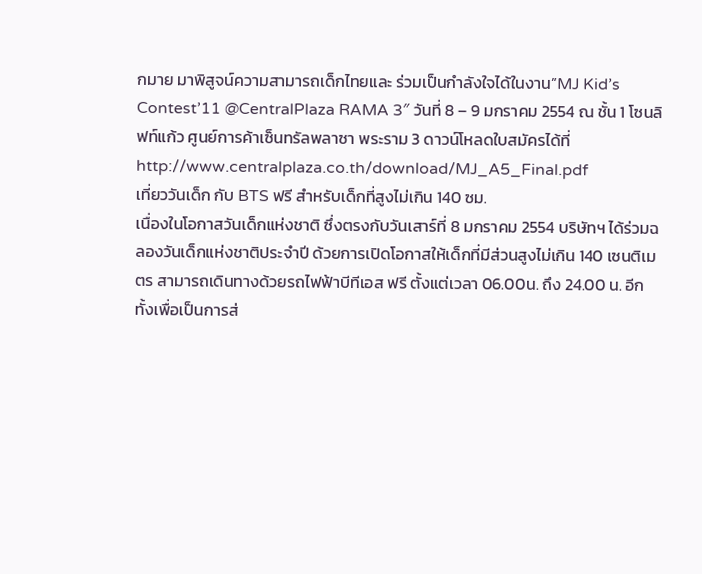กมาย มาพิสูจน์ความสามารถเด็กไทยและ ร่วมเป็นกำลังใจได้ในงาน”MJ Kid’s Contest’11 @CentralPlaza RAMA 3″ วันที่ 8 – 9 มกราคม 2554 ณ ชั้น 1 โซนลิฟท์แก้ว ศูนย์การค้าเซ็นทรัลพลาซา พระราม 3 ดาวน์โหลดใบสมัครได้ที่ http://www.centralplaza.co.th/download/MJ_A5_Final.pdf
เที่ยววันเด็ก กับ BTS ฟรี สำหรับเด็กที่สูงไม่เกิน 140 ซม.
เนื่องในโอกาสวันเด็กแห่งชาติ ซึ่งตรงกับวันเสาร์ที่ 8 มกราคม 2554 บริษัทฯ ได้ร่วมฉลองวันเด็กแห่งชาติประจำปี ด้วยการเปิดโอกาสให้เด็กที่มีส่วนสูงไม่เกิน 140 เซนติเมตร สามารถเดินทางด้วยรถไฟฟ้าบีทีเอส ฟรี ตั้งแต่เวลา 06.00น. ถึง 24.00 น. อีก ทั้งเพื่อเป็นการส่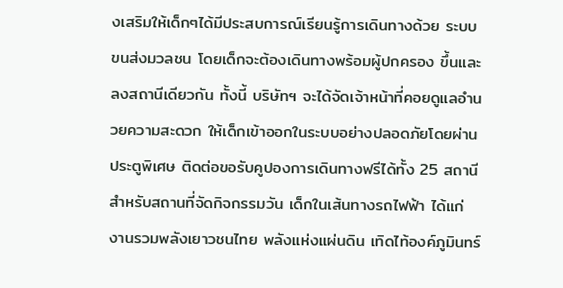งเสริมให้เด็กๆได้มีประสบการณ์เรียนรู้การเดินทางด้วย ระบบขนส่งมวลชน โดยเด็กจะต้องเดินทางพร้อมผู้ปกครอง ขึ้นและลงสถานีเดียวกัน ทั้งนี้ บริษัทฯ จะได้จัดเจ้าหน้าที่คอยดูแลอำนวยความสะดวก ให้เด็กเข้าออกในระบบอย่างปลอดภัยโดยผ่านประตูพิเศษ ติดต่อขอรับคูปองการเดินทางฟรีได้ทั้ง 25 สถานี สำหรับสถานที่จัดกิจกรรมวัน เด็กในเส้นทางรถไฟฟ้า ได้แก่ งานรวมพลังเยาวชนไทย พลังแห่งแผ่นดิน เทิดไท้องค์ภูมินทร์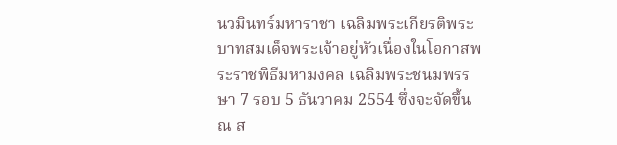นวมินทร์มหาราชา เฉลิมพระเกียรติพระบาทสมเด็จพระเจ้าอยู่หัวเนื่องในโอกาสพระราชพิธีมหามงคล เฉลิมพระชนมพรรษา 7 รอบ 5 ธันวาคม 2554 ซึ่งจะจัดขึ้น ณ ส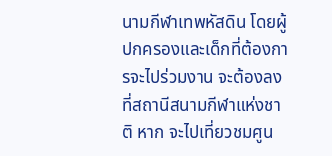นามกีฬาเทพหัสดิน โดยผู้ปกครองและเด็กที่ต้องการจะไปร่วมงาน จะต้องลงที่สถานีสนามกีฬาแห่งชาติ หาก จะไปเที่ยวชมศูน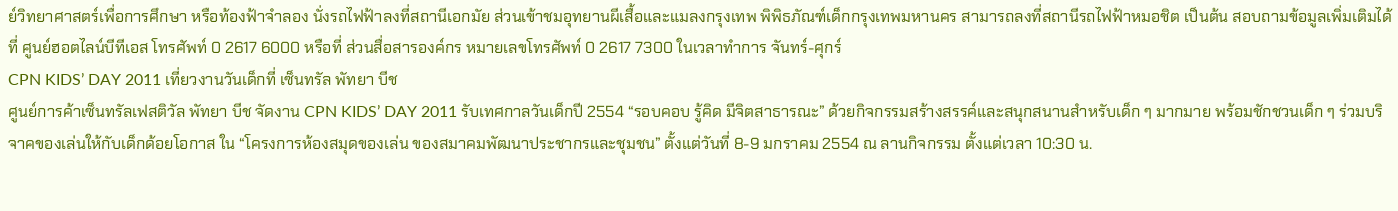ย์วิทยาศาสตร์เพื่อการศึกษา หรือท้องฟ้าจำลอง นั่งรถไฟฟ้าลงที่สถานีเอกมัย ส่วนเข้าชมอุทยานผีเสื้อและแมลงกรุงเทพ พิพิธภัณฑ์เด็กกรุงเทพมหานคร สามารถลงที่สถานีรถไฟฟ้าหมอชิต เป็นต้น สอบถามข้อมูลเพิ่มเติมได้ที่ ศูนย์ฮอตไลน์บีทีเอส โทรศัพท์ 0 2617 6000 หรือที่ ส่วนสื่อสารองค์กร หมายเลขโทรศัพท์ 0 2617 7300 ในเวลาทำการ จันทร์-ศุกร์
CPN KIDS’ DAY 2011 เที่ยวงานวันเด็กที่ เซ็นทรัล พัทยา บีช
ศูนย์การค้าเซ็นทรัลเฟสติวัล พัทยา บีช จัดงาน CPN KIDS’ DAY 2011 รับเทศกาลวันเด็กปี 2554 “รอบคอบ รู้คิด มีจิตสาธารณะ” ด้วยกิจกรรมสร้างสรรค์และสนุกสนานสำหรับเด็ก ๆ มากมาย พร้อมชักชวนเด็ก ๆ ร่วมบริจาคของเล่นให้กับเด็กด้อยโอกาส ใน “โครงการห้องสมุดของเล่น ของสมาคมพัฒนาประชากรและชุมชน” ตั้งแต่วันที่ 8-9 มกราคม 2554 ณ ลานกิจกรรม ตั้งแต่เวลา 10:30 น.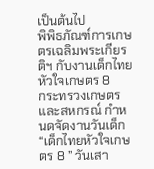เป็นต้นไป
พิพิธภัณฑ์การเกษตรเฉลิมพระเกียรติฯ กับงานเด็กไทยหัวใจเกษตร 8
กระทรวงเกษตรและสหกรณ์ กำหนดจัดงานวันเด็ก “เด็กไทยหัวใจเกษตร 8 ” วันเสา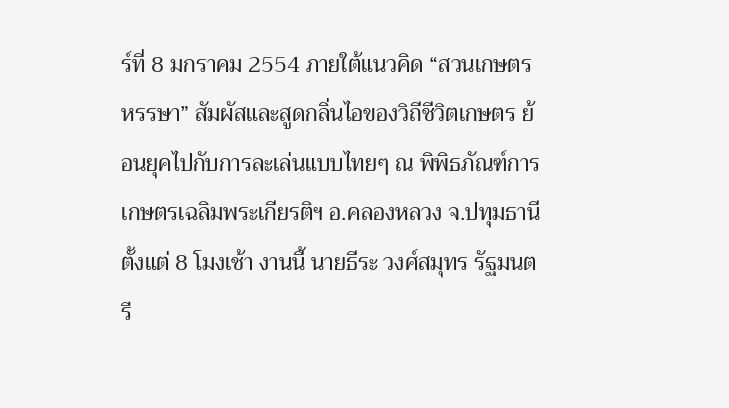ร์ที่ 8 มกราคม 2554 ภายใต้แนวคิด “สวนเกษตรหรรษา” สัมผัสและสูดกลิ่นไอของวิถีชีวิตเกษตร ย้อนยุคไปกับการละเล่นแบบไทยๆ ณ พิพิธภัณฑ์การเกษตรเฉลิมพระเกียรติฯ อ.คลองหลวง จ.ปทุมธานี ตั้งแต่ 8 โมงเช้า งานนี้ นายธีระ วงศ์สมุทร รัฐมนตรี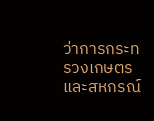ว่าการกระทรวงเกษตรและสหกรณ์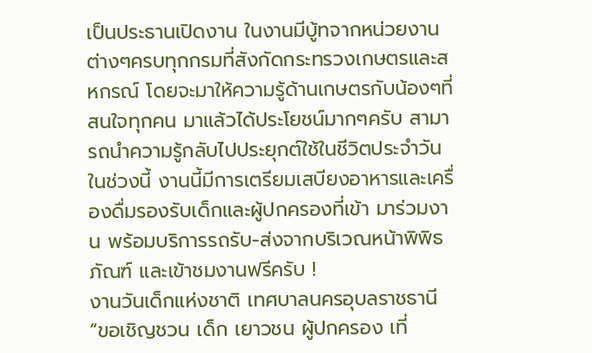เป็นประธานเปิดงาน ในงานมีบู้ทจากหน่วยงานต่างๆครบทุกกรมที่สังกัดกระทรวงเกษตรและสหกรณ์ โดยจะมาให้ความรู้ด้านเกษตรกับน้องๆที่สนใจทุกคน มาแล้วได้ประโยชน์มากๆครับ สามารถนำความรู้กลับไปประยุกต์ใช้ในชีวิตประจำวันในช่วงนี้ งานนี้มีการเตรียมเสบียงอาหารและเครื่องดื่มรองรับเด็กและผู้ปกครองที่เข้า มาร่วมงาน พร้อมบริการรถรับ-ส่งจากบริเวณหน้าพิพิธภัณฑ์ และเข้าชมงานฟรีครับ !
งานวันเด็กแห่งชาติ เทศบาลนครอุบลราชธานี “ขอเชิญชวน เด็ก เยาวชน ผู้ปกครอง เที่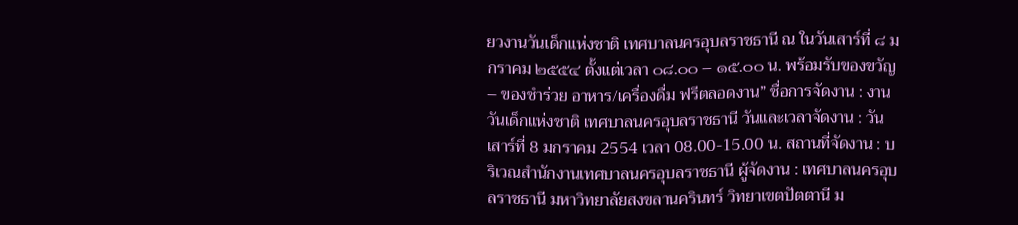ยวงานวันเด็กแห่งชาติ เทศบาลนครอุบลราชธานี ณ ในวันเสาร์ที่ ๘ มกราคม ๒๕๕๔ ตั้งแต่เวลา ๐๘.๐๐ – ๑๕.๐๐ น. พร้อมรับของขวัญ – ของชำร่วย อาหาร/เครื่องดื่ม ฟรีตลอดงาน” ชื่อการจัดงาน : งานวันเด็กแห่งชาติ เทศบาลนครอุบลราชธานี วันและเวลาจัดงาน : วันเสาร์ที่ 8 มกราคม 2554 เวลา 08.00-15.00 น. สถานที่จัดงาน : บริเวณสำนักงานเทศบาลนครอุบลราชธานี ผู้จัดงาน : เทศบาลนครอุบลราชธานี มหาวิทยาลัยสงขลานครินทร์ วิทยาเขตปัตตานี ม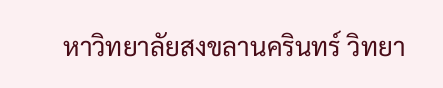หาวิทยาลัยสงขลานครินทร์ วิทยา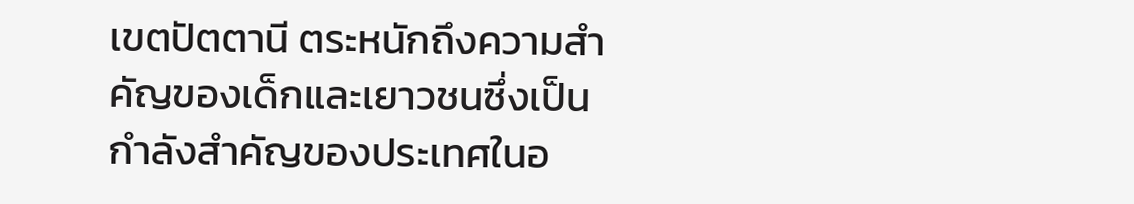เขตปัตตานี ตระหนักถึงความสำคัญของเด็กและเยาวชนซึ่งเป็นกำลังสำคัญของประเทศในอ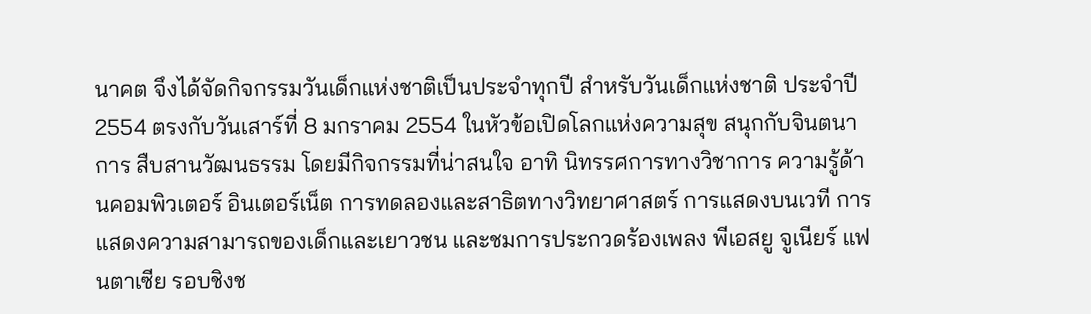นาคต จึงได้จัดกิจกรรมวันเด็กแห่งชาติเป็นประจำทุกปี สำหรับวันเด็กแห่งชาติ ประจำปี 2554 ตรงกับวันเสาร์ที่ 8 มกราคม 2554 ในหัวข้อเปิดโลกแห่งความสุข สนุกกับจินตนาการ สืบสานวัฒนธรรม โดยมีกิจกรรมที่น่าสนใจ อาทิ นิทรรศการทางวิชาการ ความรู้ด้านคอมพิวเตอร์ อินเตอร์เน็ต การทดลองและสาธิตทางวิทยาศาสตร์ การแสดงบนเวที การแสดงความสามารถของเด็กและเยาวชน และชมการประกวดร้องเพลง พีเอสยู จูเนียร์ แฟนตาเซีย รอบชิงช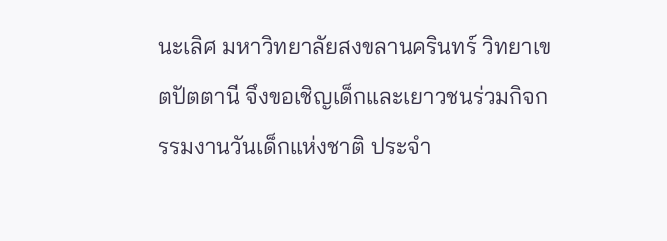นะเลิศ มหาวิทยาลัยสงขลานครินทร์ วิทยาเขตปัตตานี จึงขอเชิญเด็กและเยาวชนร่วมกิจกรรมงานวันเด็กแห่งชาติ ประจำ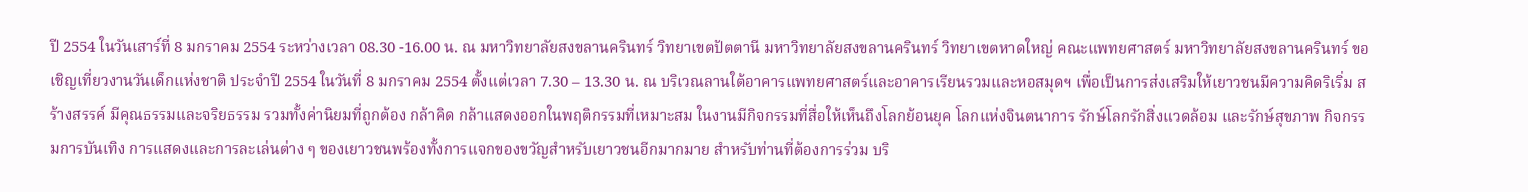ปี 2554 ในวันเสาร์ที่ 8 มกราคม 2554 ระหว่างเวลา 08.30 -16.00 น. ณ มหาวิทยาลัยสงขลานครินทร์ วิทยาเขตปัตตานี มหาวิทยาลัยสงขลานครินทร์ วิทยาเขตหาดใหญ่ คณะแพทยศาสตร์ มหาวิทยาลัยสงขลานครินทร์ ขอเชิญเที่ยวงานวันเด็กแห่งชาติ ประจำปี 2554 ในวันที่ 8 มกราคม 2554 ตั้งแต่เวลา 7.30 – 13.30 น. ณ บริเวณลานใต้อาคารแพทยศาสตร์และอาคารเรียนรวมและหอสมุดฯ เพื่อเป็นการส่งเสริมให้เยาวชนมีความคิดริเริ่ม สร้างสรรค์ มีคุณธรรมและจริยธรรม รวมทั้งค่านิยมที่ถูกต้อง กล้าคิด กล้าแสดงออกในพฤติกรรมที่เหมาะสม ในงานมีกิจกรรมที่สื่อให้เห็นถึงโลกย้อนยุค โลกแห่งจินตนาการ รักษ์โลกรักสิ่งแวดล้อม และรักษ์สุขภาพ กิจกรรมการบันเทิง การแสดงและการละเล่นต่าง ๆ ของเยาวชนพร้องทั้งการแจกของขวัญสำหรับเยาวชนอีกมากมาย สำหรับท่านที่ต้องการร่วม บริ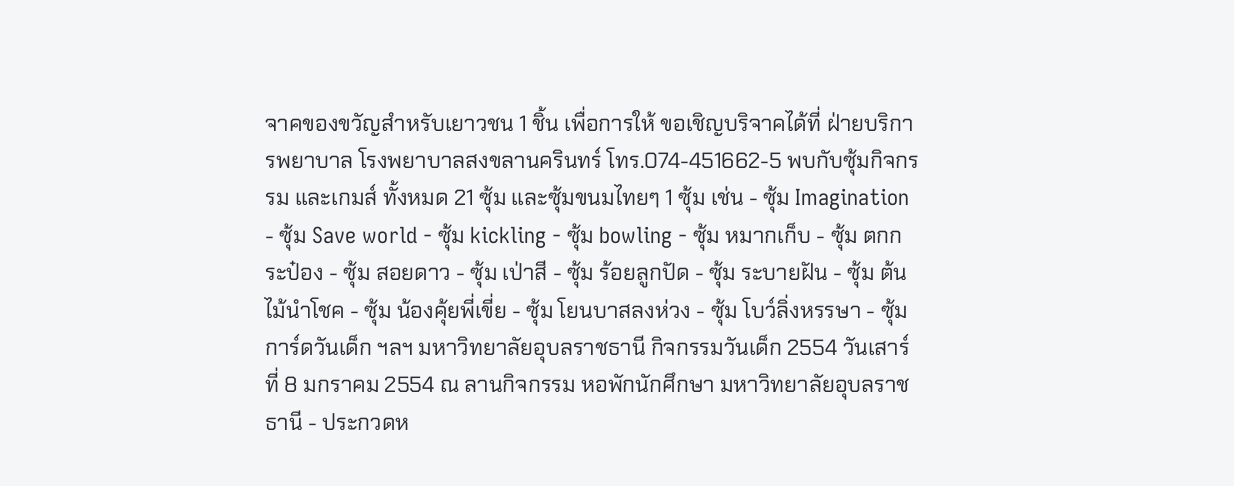จาคของขวัญสำหรับเยาวชน 1 ชิ้น เพื่อการให้ ขอเชิญบริจาคได้ที่ ฝ่ายบริการพยาบาล โรงพยาบาลสงขลานครินทร์ โทร.074-451662-5 พบกับซุ้มกิจกรรม และเกมส์ ทั้งหมด 21 ซุ้ม และซุ้มขนมไทยๆ 1 ซุ้ม เช่น - ซุ้ม Imagination - ซุ้ม Save world - ซุ้ม kickling - ซุ้ม bowling - ซุ้ม หมากเก็บ - ซุ้ม ตกกระป๋อง - ซุ้ม สอยดาว - ซุ้ม เป่าสี - ซุ้ม ร้อยลูกปัด - ซุ้ม ระบายฝัน - ซุ้ม ต้นไม้นำโชค - ซุ้ม น้องคุ้ยพี่เขี่ย - ซุ้ม โยนบาสลงห่วง - ซุ้ม โบว์ลิ่งหรรษา - ซุ้ม การ์ดวันเด็ก ฯลฯ มหาวิทยาลัยอุบลราชธานี กิจกรรมวันเด็ก 2554 วันเสาร์ที่ 8 มกราคม 2554 ณ ลานกิจกรรม หอพักนักศึกษา มหาวิทยาลัยอุบลราชธานี - ประกวดห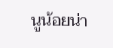นูน้อยน่า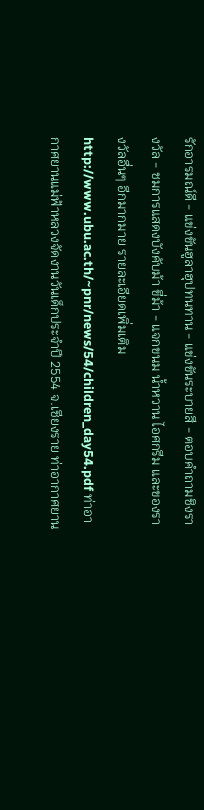รักอารมณ์ดี - แข่งขันฮูลาฮุปทนทาน - แข่งขันระบายสี - ตอบคำถามชิงรางวัล - ชมการแสดงบังคับม้า ขี่ม้า - แจกขนม น้ำหวาน ไอศกรีม และของรางวัลอื่นๆ อีกมากมาย รายละเอียดเพิ่มเติม http://www.ubu.ac.th/~pnr/news/54/children_day54.pdf ท่าอากาศยานแม่ฟ้าหลวงจัดงานวันเด็กประจำปี 2554 จ.เชียงราย ท่าอากาศยาน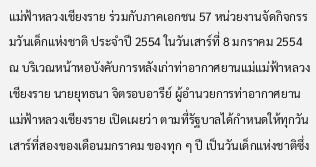แม่ฟ้าหลวงเชียงราย ร่วมกับภาคเอกชน 57 หน่วยงานจัดกิจกรรมวันเด็กแห่งชาติ ประจำปี 2554 ในวันเสาร์ที่ 8 มกราคม 2554 ณ บริเวณหน้าหอบังคับการหลังเก่าท่าอากาศยานแม่แม่ฟ้าหลวงเชียงราย นายยุทธนา จิตรอบอารีย์ ผู้อำนวยการท่าอากาศยานแม่ฟ้าหลวงเชียงราย เปิดเผยว่า ตามที่รัฐบาลได้กำหนดให้ทุกวันเสาร์ที่สองของเดือนมกราคม ของทุก ๆ ปี เป็นวันเด็กแห่งชาติซึ่ง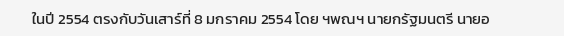ในปี 2554 ตรงกับวันเสาร์ที่ 8 มกราคม 2554 โดย ฯพณฯ นายกรัฐมนตรี นายอ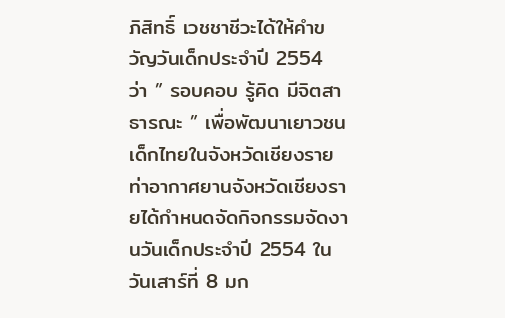ภิสิทธิ์ เวชชาชีวะได้ให้คำขวัญวันเด็กประจำปี 2554 ว่า ” รอบคอบ รู้คิด มีจิตสาธารณะ ” เพื่อพัฒนาเยาวชนเด็กไทยในจังหวัดเชียงราย ท่าอากาศยานจังหวัดเชียงรายได้กำหนดจัดกิจกรรมจัดงานวันเด็กประจำปี 2554 ในวันเสาร์ที่ 8 มก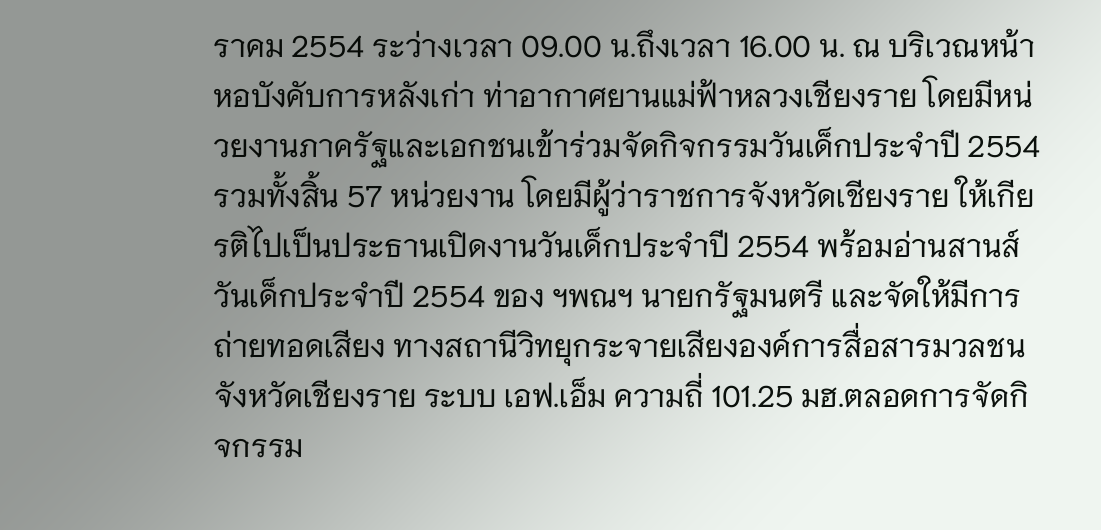ราคม 2554 ระว่างเวลา 09.00 น.ถึงเวลา 16.00 น. ณ บริเวณหน้าหอบังคับการหลังเก่า ท่าอากาศยานแม่ฟ้าหลวงเชียงราย โดยมีหน่วยงานภาครัฐและเอกชนเข้าร่วมจัดกิจกรรมวันเด็กประจำปี 2554 รวมทั้งสิ้น 57 หน่วยงาน โดยมีผู้ว่าราชการจังหวัดเชียงราย ให้เกียรติไปเป็นประธานเปิดงานวันเด็กประจำปี 2554 พร้อมอ่านสานส์วันเด็กประจำปี 2554 ของ ฯพณฯ นายกรัฐมนตรี และจัดให้มีการถ่ายทอดเสียง ทางสถานีวิทยุกระจายเสียงองค์การสื่อสารมวลชนจังหวัดเชียงราย ระบบ เอฟ.เอ็ม ความถี่ 101.25 มฮ.ตลอดการจัดกิจกรรม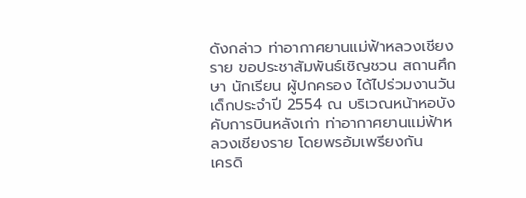ดังกล่าว ท่าอากาศยานแม่ฟ้าหลวงเชียงราย ขอประชาสัมพันธ์เชิญชวน สถานศึกษา นักเรียน ผู้ปกครอง ได้ไปร่วมงานวันเด็กประจำปี 2554 ณ บริเวณหน้าหอบังคับการบินหลังเก่า ท่าอากาศยานแม่ฟ้าหลวงเชียงราย โดยพรอ้มเพรียงกัน
เครดิ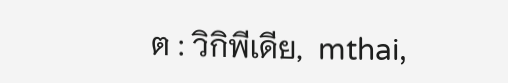ต : วิกิพีเดีย,  mthai,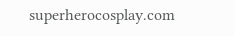superherocosplay.com